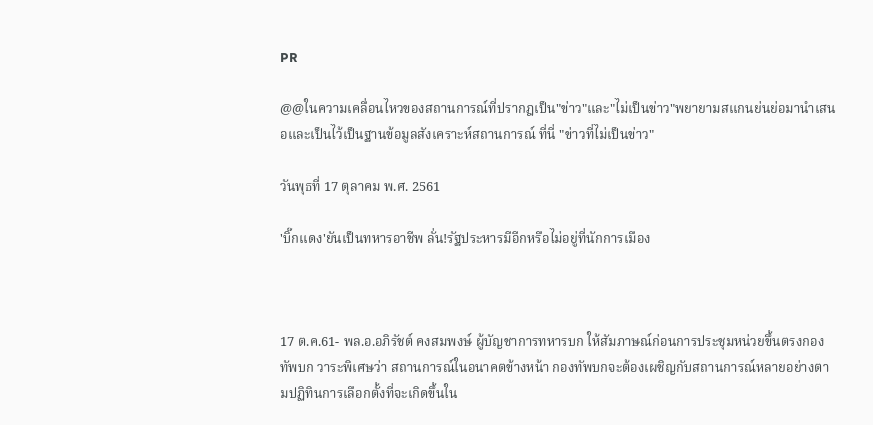PR

@@ในความเคลื่อนไหวของสถานการณ์ที่ปรากฎเป็น"ข่าว"และ"ไม่เป็นข่าว"พยายามสแกนย่นย่อมานำเสนอและเป็นไว้เป็นฐานข้อมูลสังเคราะห์สถานการณ์ ที่นี่ "ข่าวที่ไม่เป็นข่าว"

วันพุธที่ 17 ตุลาคม พ.ศ. 2561

'บิ๊กแดง'ยันเป็นทหารอาชีพ ลั่น!รัฐประหารมีอีกหรือไม่อยู่ที่นักการเมือง



17 ต.ค.61- พล.อ.อภิรัชต์ คงสมพงษ์ ผู้บัญชาการทหารบก ให้สัมภาษณ์ก่อนการประชุมหน่วยขึ้นตรงกองทัพบก วาระพิเศษว่า สถานการณ์ในอนาคตข้างหน้า กองทัพบกจะต้องเผชิญกับสถานการณ์หลายอย่างตามปฏิทินการเลือกตั้งที่จะเกิดขึ้นใน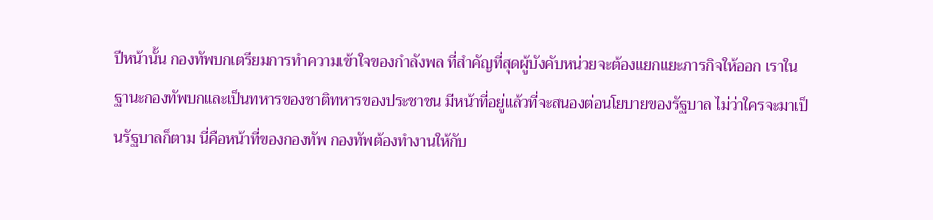ปีหน้านั้น กองทัพบกเตรียมการทำความเข้าใจของกำลังพล ที่สำคัญที่สุดผู้บังคับหน่วยจะต้องแยกแยะภารกิจให้ออก เราในฐานะกองทัพบกและเป็นทหารของชาติทหารของประชาชน มีหน้าที่อยู่แล้วที่จะสนองต่อนโยบายของรัฐบาล ไม่ว่าใครจะมาเป็นรัฐบาลก็ตาม นี่คือหน้าที่ของกองทัพ กองทัพต้องทำงานให้กับ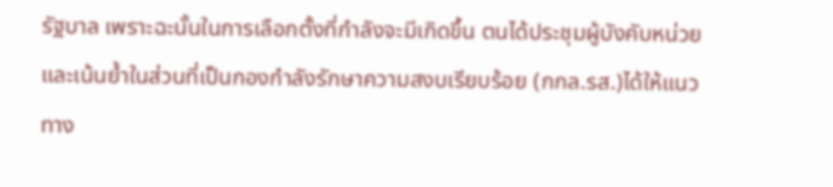รัฐบาล เพราะฉะนั้นในการเลือกตั้งที่กำลังจะมีเกิดขึ้น ตนได้ประชุมผู้บังคับหน่วยและเน้นย้ำในส่วนที่เป็นกองกำลังรักษาความสงบเรียบร้อย (กกล.รส.)ได้ให้แนวทาง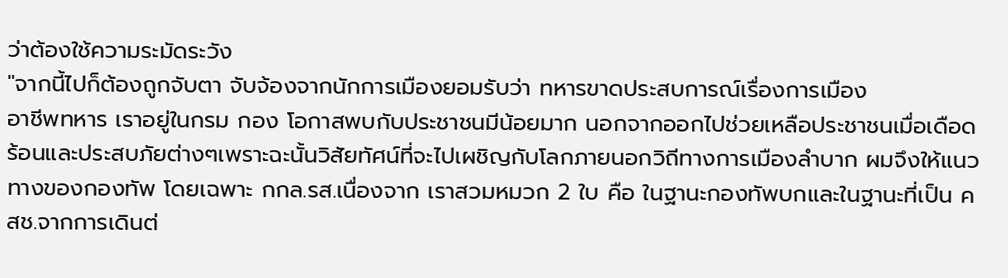ว่าต้องใช้ความระมัดระวัง
"จากนี้ไปก็ต้องถูกจับตา จับจ้องจากนักการเมืองยอมรับว่า ทหารขาดประสบการณ์เรื่องการเมือง
อาชีพทหาร เราอยู่ในกรม กอง โอกาสพบกับประชาชนมีน้อยมาก นอกจากออกไปช่วยเหลือประชาชนเมื่อเดือดร้อนและประสบภัยต่างๆเพราะฉะนั้นวิสัยทัศน์ที่จะไปเผชิญกับโลกภายนอกวิถีทางการเมืองลำบาก ผมจึงให้แนวทางของกองทัพ โดยเฉพาะ กกล.รส.เนื่องจาก เราสวมหมวก 2 ใบ คือ ในฐานะกองทัพบกและในฐานะที่เป็น คสช.จากการเดินต่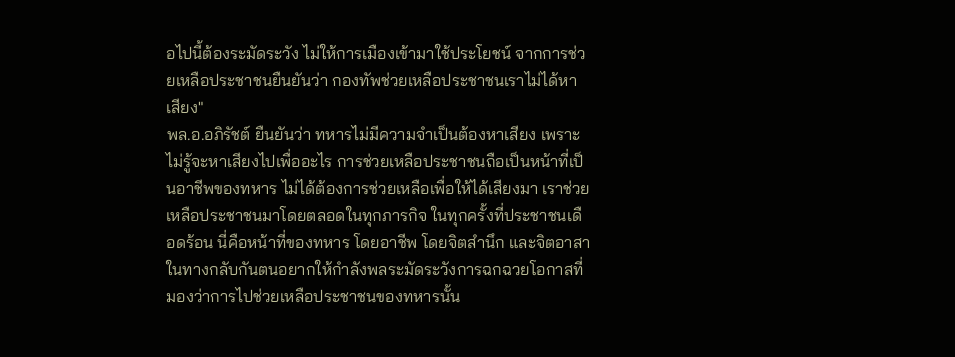อไปนี้ต้องระมัดระวัง ไม่ให้การเมืองเข้ามาใช้ประโยชน์ จากการช่วยเหลือประชาชนยืนยันว่า กองทัพช่วยเหลือประชาชนเราไม่ได้หาเสียง"
พล.อ.อภิรัชต์ ยืนยันว่า ทหารไม่มีความจำเป็นต้องหาเสียง เพราะไม่รู้จะหาเสียงไปเพื่ออะไร การช่วยเหลือประชาชนถือเป็นหน้าที่เป็นอาชีพของทหาร ไม่ได้ต้องการช่วยเหลือเพื่อให้ได้เสียงมา เราช่วยเหลือประชาชนมาโดยตลอดในทุกภารกิจ ในทุกครั้งที่ประชาชนเดือดร้อน นี่คือหน้าที่ของทหาร โดยอาชีพ โดยจิตสำนึก และจิตอาสา ในทางกลับกันตนอยากให้กำลังพลระมัดระวังการฉกฉวยโอกาสที่มองว่าการไปช่วยเหลือประชาชนของทหารนั้น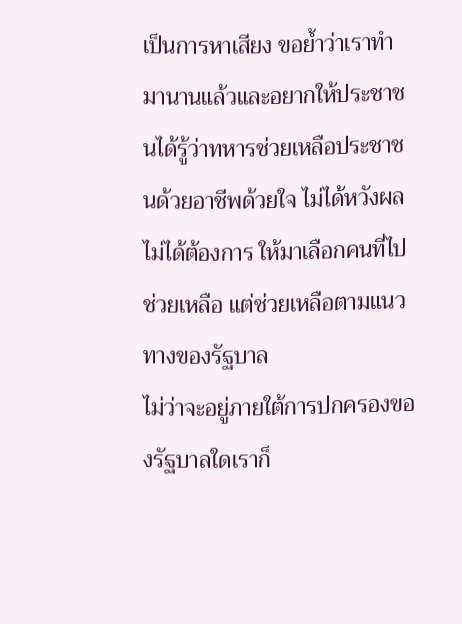เป็นการหาเสียง ขอย้ำว่าเราทำมานานแล้วและอยากให้ประชาชนได้รู้ว่าทหารช่วยเหลือประชาชนด้วยอาชีพด้วยใจ ไม่ได้หวังผลไม่ได้ต้องการ ให้มาเลือกคนที่ไปช่วยเหลือ แต่ช่วยเหลือตามแนวทางของรัฐบาล
ไม่ว่าจะอยู่ภายใต้การปกครองของรัฐบาลใดเราก็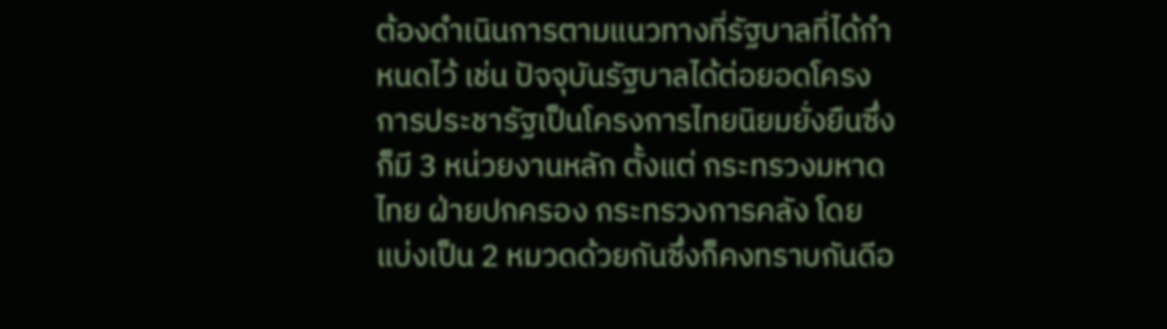ต้องดำเนินการตามแนวทางที่รัฐบาลที่ได้กำหนดไว้ เช่น ปัจจุบันรัฐบาลได้ต่อยอดโครงการประชารัฐเป็นโครงการไทยนิยมยั่งยืนซึ่งก็มี 3 หน่วยงานหลัก ตั้งแต่ กระทรวงมหาดไทย ฝ่ายปกครอง กระทรวงการคลัง โดยแบ่งเป็น 2 หมวดด้วยกันซึ่งก็คงทราบกันดีอ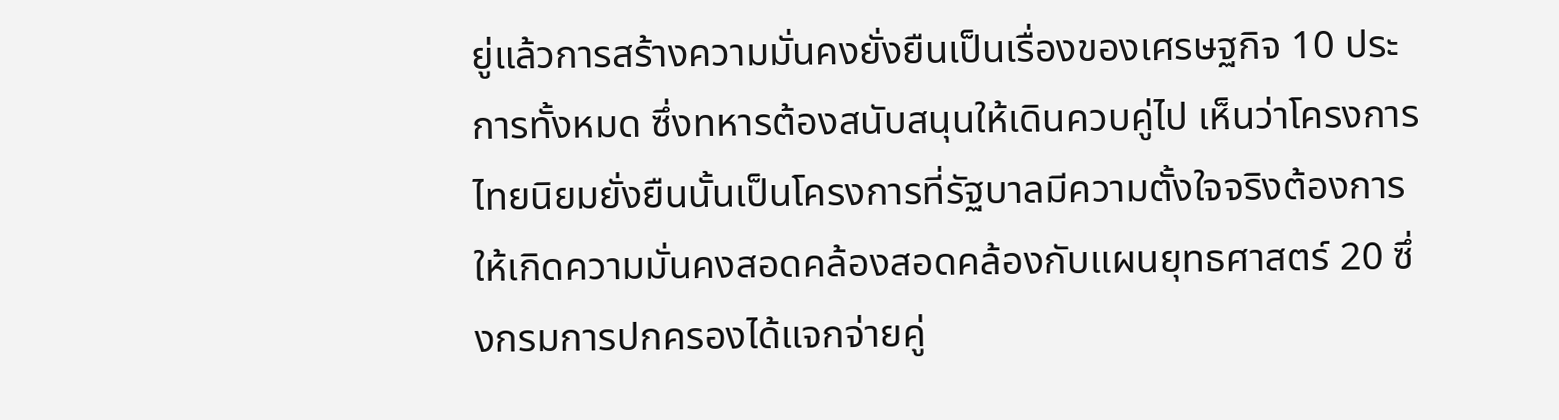ยู่แล้วการสร้างความมั่นคงยั่งยืนเป็นเรื่องของเศรษฐกิจ 10 ประการทั้งหมด ซึ่งทหารต้องสนับสนุนให้เดินควบคู่ไป เห็นว่าโครงการไทยนิยมยั่งยืนนั้นเป็นโครงการที่รัฐบาลมีความตั้งใจจริงต้องการให้เกิดความมั่นคงสอดคล้องสอดคล้องกับแผนยุทธศาสตร์ 20 ซึ่งกรมการปกครองได้แจกจ่ายคู่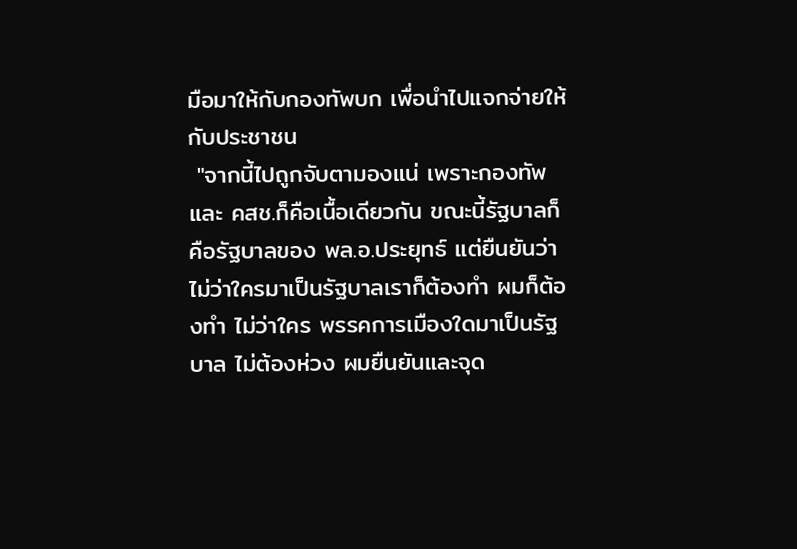มือมาให้กับกองทัพบก เพื่อนำไปแจกจ่ายให้กับประชาชน
 "จากนี้ไปถูกจับตามองแน่ เพราะกองทัพและ คสช.ก็คือเนื้อเดียวกัน ขณะนี้รัฐบาลก็คือรัฐบาลของ พล.อ.ประยุทธ์ แต่ยืนยันว่าไม่ว่าใครมาเป็นรัฐบาลเราก็ต้องทำ ผมก็ต้องทำ ไม่ว่าใคร พรรคการเมืองใดมาเป็นรัฐบาล ไม่ต้องห่วง ผมยืนยันและจุด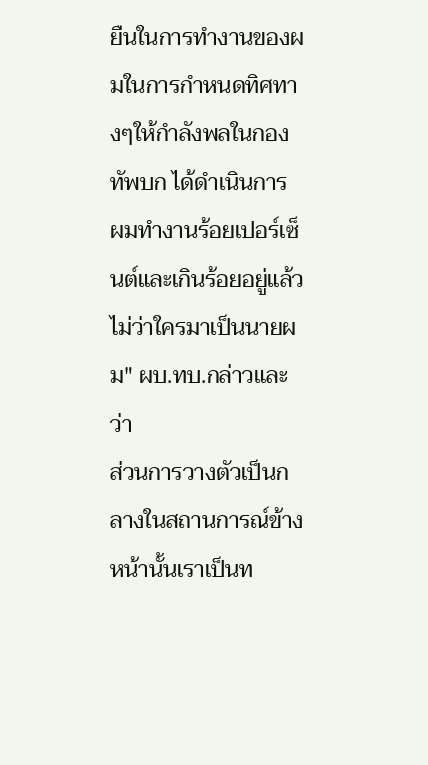ยืนในการทำงานของผมในการกำหนดทิศทางๆให้กำลังพลในกองทัพบก ได้ดำเนินการ ผมทำงานร้อยเปอร์เซ็นต์และเกินร้อยอยู่แล้ว ไม่ว่าใครมาเป็นนายผม" ผบ.ทบ.กล่าวและว่า
ส่วนการวางตัวเป็นกลางในสถานการณ์ข้างหน้านั้นเราเป็นท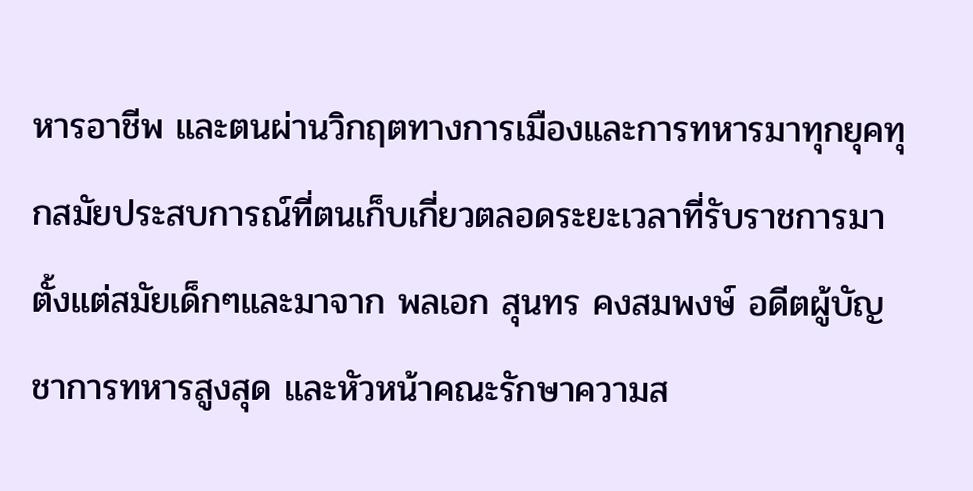หารอาชีพ และตนผ่านวิกฤตทางการเมืองและการทหารมาทุกยุคทุกสมัยประสบการณ์ที่ตนเก็บเกี่ยวตลอดระยะเวลาที่รับราชการมาตั้งแต่สมัยเด็กๆและมาจาก พลเอก สุนทร คงสมพงษ์ อดีตผู้บัญชาการทหารสูงสุด และหัวหน้าคณะรักษาความส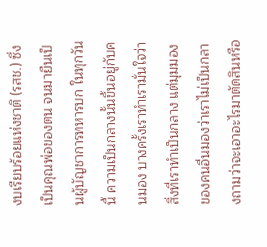งบเรียบร้อยแห่งชาติ (รสช.) ซึ่งเป็นคุณพ่อของตน จนมายืนเป็นผู้บัญชาการทหารบก ในทุกวันนี้ ความเป็นกลางนั้นขึ้นอยู่กับคนมอง บางครั้งเราทำเรามั่นใจว่าสิ่งที่เราทำเป็นกลาง แต่มุมมองของคนอื่นมองว่าเราไม่เป็นกลางถามว่าจะเอาอะไรมาตัดสินหรือ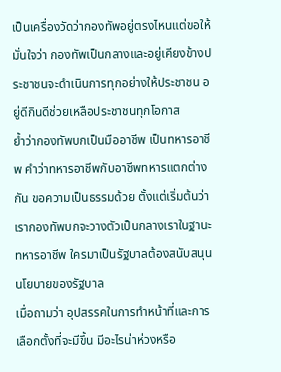เป็นเครื่องวัดว่ากองทัพอยู่ตรงไหนแต่ขอให้มั่นใจว่า กองทัพเป็นกลางและอยู่เคียงข้างประชาชนจะดำเนินการทุกอย่างให้ประชาชน อยู่ดีกินดีช่วยเหลือประชาชนทุกโอกาส
ย้ำว่ากองทัพบกเป็นมืออาชีพ เป็นทหารอาชีพ คำว่าทหารอาชีพกับอาชีพทหารแตกต่างกัน ขอความเป็นธรรมด้วย ตั้งแต่เริ่มต้นว่า เรากองทัพบกจะวางตัวเป็นกลางเราในฐานะทหารอาชีพ ใครมาเป็นรัฐบาลต้องสนับสนุนนโยบายของรัฐบาล
เมื่อถามว่า อุปสรรคในการทำหน้าที่และการเลือกตั้งที่จะมีขึ้น มีอะไรน่าห่วงหรือ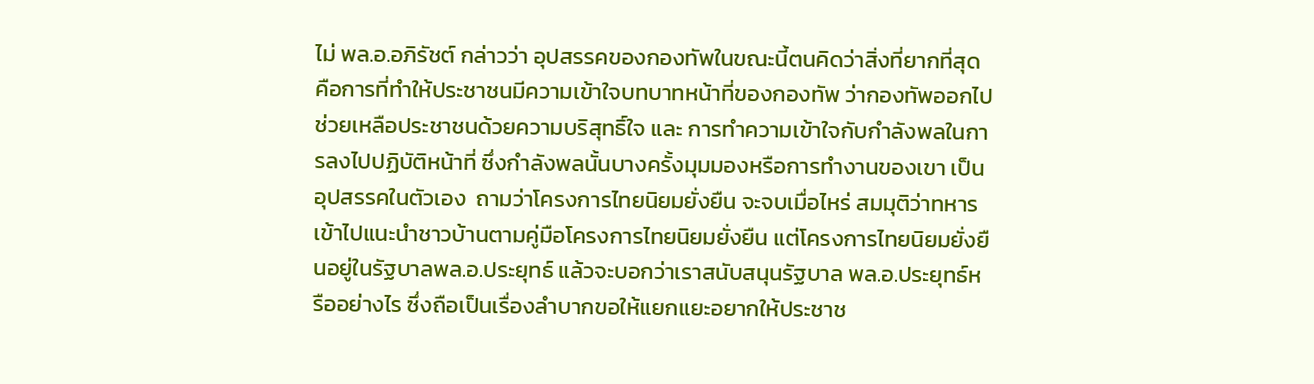ไม่ พล.อ.อภิรัชต์ กล่าวว่า อุปสรรคของกองทัพในขณะนี้ตนคิดว่าสิ่งที่ยากที่สุดคือการที่ทำให้ประชาชนมีความเข้าใจบทบาทหน้าที่ของกองทัพ ว่ากองทัพออกไปช่วยเหลือประชาชนด้วยความบริสุทธิ์ใจ และ การทำความเข้าใจกับกำลังพลในการลงไปปฏิบัติหน้าที่ ซึ่งกำลังพลนั้นบางครั้งมุมมองหรือการทำงานของเขา เป็นอุปสรรคในตัวเอง  ถามว่าโครงการไทยนิยมยั่งยืน จะจบเมื่อไหร่ สมมุติว่าทหารเข้าไปแนะนำชาวบ้านตามคู่มือโครงการไทยนิยมยั่งยืน แต่โครงการไทยนิยมยั่งยืนอยู่ในรัฐบาลพล.อ.ประยุทธ์ แล้วจะบอกว่าเราสนับสนุนรัฐบาล พล.อ.ประยุทธ์หรืออย่างไร ซึ่งถือเป็นเรื่องลำบากขอให้แยกแยะอยากให้ประชาช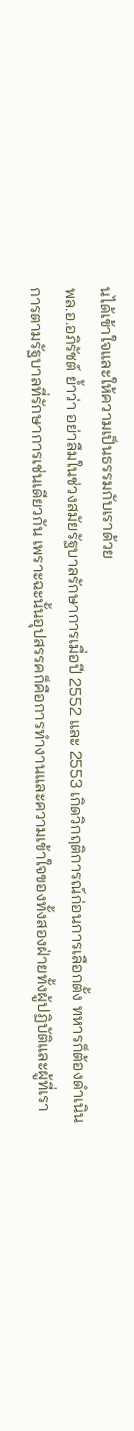นได้เข้าใจและให้ความเป็นธรรมกับเราด้วย
พล.อ.อภิรัชต์ ย้ำว่า อย่าลืมในช่วงสมัยรัฐบาลรักษาการเมื่อปี 2552 และ 2553 เกิดวิกฤติการณ์ก่อนการเลือกตั้ง ทหารก็ต้องดำเนินการตามรัฐบาลที่รักษาการเช่นเดียวกัน เพราะฉะนั้นอุปสรรคก็คือการทำงานและความเข้าใจของทั้งสองฝ่ายทั้งผู้ปฏิบัติและผู้ที่เรา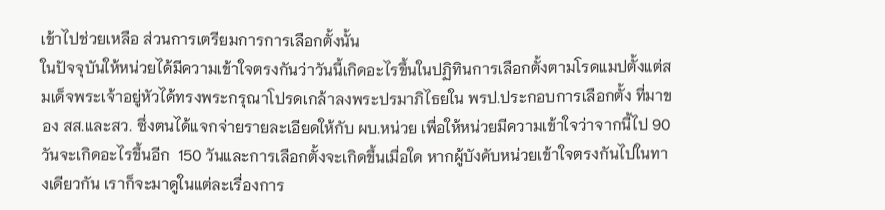เข้าไปช่วยเหลือ ส่วนการเตรียมการการเลือกตั้งนั้น
ในปัจจุบันให้หน่วยได้มีความเข้าใจตรงกันว่าวันนี้เกิดอะไรขึ้นในปฏิทินการเลือกตั้งตามโรดแมปตั้งแต่สมเด็จพระเจ้าอยู่หัวได้ทรงพระกรุณาโปรดเกล้าลงพระปรมาภิไธยใน พรป.ประกอบการเลือกตั้ง ที่มาของ สส.และสว. ซึ่งตนได้แจกจ่ายรายละเอียดให้กับ ผบ.หน่วย เพื่อให้หน่วยมีความเข้าใจว่าจากนี้ไป 90 วันจะเกิดอะไรขึ้นอีก  150 วันและการเลือกตั้งจะเกิดขึ้นเมื่อใด หากผู้บังคับหน่วยเข้าใจตรงกันไปในทางเดียวกัน เราก็จะมาดูในแต่ละเรื่องการ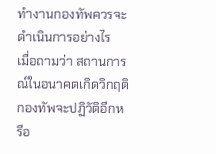ทำงานกองทัพควรจะดำเนินการอย่างไร
เมื่อถามว่า สถานการณ์ในอนาคตเกิดวิกฤติกองทัพจะปฏิวัติอีกหรือ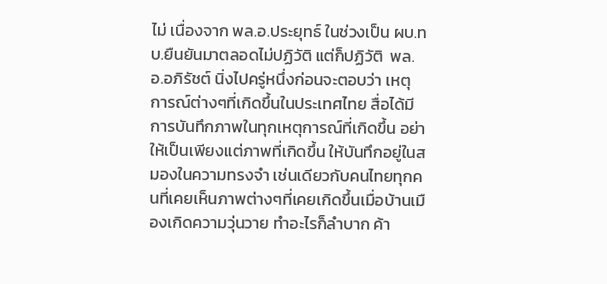ไม่ เนื่องจาก พล.อ.ประยุทธ์ ในช่วงเป็น ผบ.ทบ.ยืนยันมาตลอดไม่ปฏิวัติ แต่ก็ปฏิวัติ  พล.อ.อภิรัชต์ นิ่งไปครู่หนึ่งก่อนจะตอบว่า เหตุการณ์ต่างๆที่เกิดขึ้นในประเทศไทย สื่อได้มีการบันทึกภาพในทุกเหตุการณ์ที่เกิดขึ้น อย่าให้เป็นเพียงแต่ภาพที่เกิดขึ้น ให้บันทึกอยู่ในสมองในความทรงจำ เช่นเดียวกับคนไทยทุกคนที่เคยเห็นภาพต่างๆที่เคยเกิดขึ้นเมื่อบ้านเมืองเกิดความวุ่นวาย ทำอะไรก็ลำบาก ค้า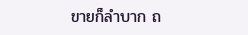ขายก็ลำบาก ถ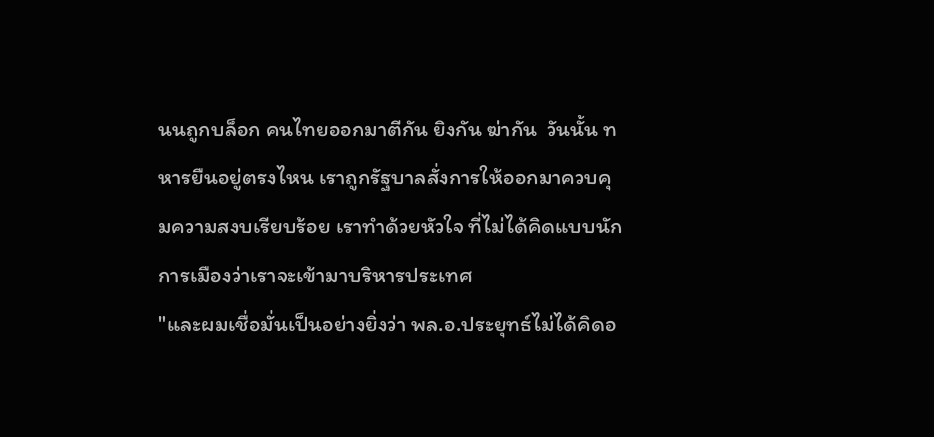นนถูกบล็อก คนไทยออกมาตีกัน ยิงกัน ฆ่ากัน  วันนั้น ทหารยืนอยู่ตรงไหน เราถูกรัฐบาลสั่งการให้ออกมาควบคุมความสงบเรียบร้อย เราทำด้วยหัวใจ ที่ไม่ได้คิดแบบนักการเมืองว่าเราจะเข้ามาบริหารประเทศ
"และผมเชื่อมั่นเป็นอย่างยิ่งว่า พล.อ.ประยุทธ์ไม่ได้คิดอ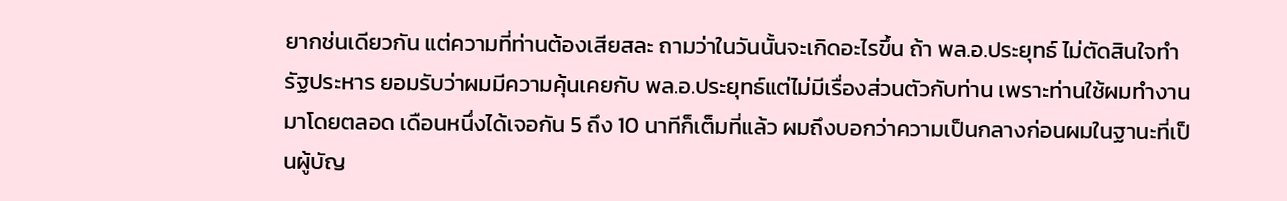ยากช่นเดียวกัน แต่ความที่ท่านต้องเสียสละ ถามว่าในวันนั้นจะเกิดอะไรขึ้น ถ้า พล.อ.ประยุทธ์ ไม่ตัดสินใจทำรัฐประหาร ยอมรับว่าผมมีความคุ้นเคยกับ พล.อ.ประยุทธ์แต่ไม่มีเรื่องส่วนตัวกับท่าน เพราะท่านใช้ผมทำงานมาโดยตลอด เดือนหนึ่งได้เจอกัน 5 ถึง 10 นาทีก็เต็มที่แล้ว ผมถึงบอกว่าความเป็นกลางก่อนผมในฐานะที่เป็นผู้บัญ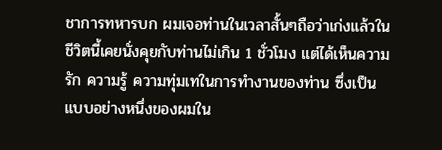ชาการทหารบก ผมเจอท่านในเวลาสั้นๆถือว่าเก่งแล้วในชีวิตนี้เคยนั่งคุยกับท่านไม่เกิน 1 ชั่วโมง แต่ได้เห็นความรัก ความรู้ ความทุ่มเทในการทำงานของท่าน ซึ่งเป็นแบบอย่างหนึ่งของผมใน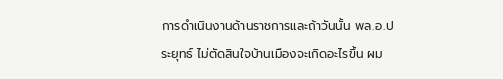การดำเนินงานด้านราชการและถ้าวันนั้น พล.อ.ประยุทธ์ ไม่ตัดสินใจบ้านเมืองจะเกิดอะไรขึ้น ผม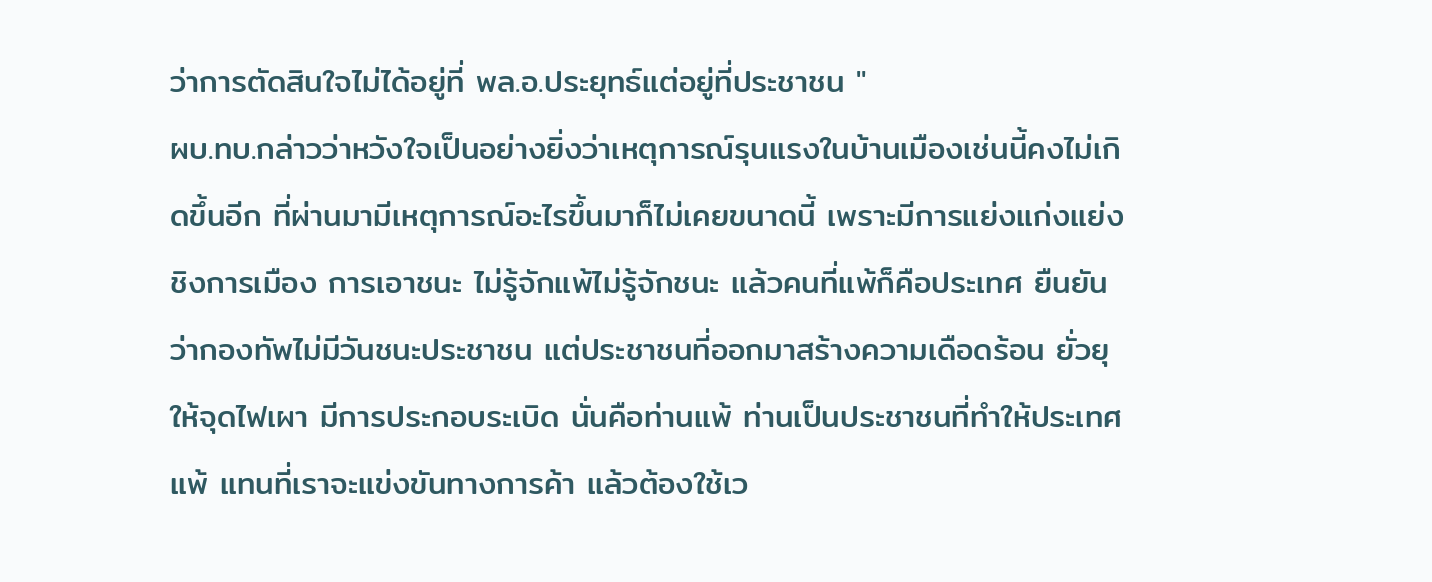ว่าการตัดสินใจไม่ได้อยู่ที่ พล.อ.ประยุทธ์แต่อยู่ที่ประชาชน "
ผบ.ทบ.กล่าวว่าหวังใจเป็นอย่างยิ่งว่าเหตุการณ์รุนแรงในบ้านเมืองเช่นนี้คงไม่เกิดขึ้นอีก ที่ผ่านมามีเหตุการณ์อะไรขึ้นมาก็ไม่เคยขนาดนี้ เพราะมีการแย่งแก่งแย่ง ชิงการเมือง การเอาชนะ ไม่รู้จักแพ้ไม่รู้จักชนะ แล้วคนที่แพ้ก็คือประเทศ ยืนยันว่ากองทัพไม่มีวันชนะประชาชน แต่ประชาชนที่ออกมาสร้างความเดือดร้อน ยั่วยุให้จุดไฟเผา มีการประกอบระเบิด นั่นคือท่านแพ้ ท่านเป็นประชาชนที่ทำให้ประเทศแพ้ แทนที่เราจะแข่งขันทางการค้า แล้วต้องใช้เว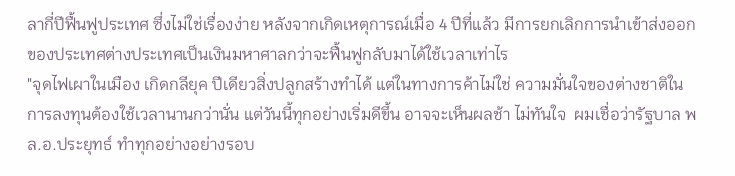ลากี่ปีฟื้นฟูประเทศ ซึ่งไม่ใช่เรื่องง่าย หลังจากเกิดเหตุการณ์เมื่อ 4 ปีที่แล้ว มีการยกเลิกการนำเข้าส่งออกของประเทศต่างประเทศเป็นเงินมหาศาลกว่าจะฟื้นฟูกลับมาได้ใช้เวลาเท่าไร
"จุดไฟเผาในเมือง เกิดกลียุค ปีเดียวสิ่งปลูกสร้างทำได้ แต่ในทางการค้าไม่ใช่ ความมั่นใจของต่างชาติในการลงทุนต้องใช้เวลานานกว่านั่น แต่วันนี้ทุกอย่างเริ่มดีขึ้น อาจจะเห็นผลช้า ไม่ทันใจ  ผมเชื่อว่ารัฐบาล พล.อ.ประยุทธ์ ทำทุกอย่างอย่างรอบ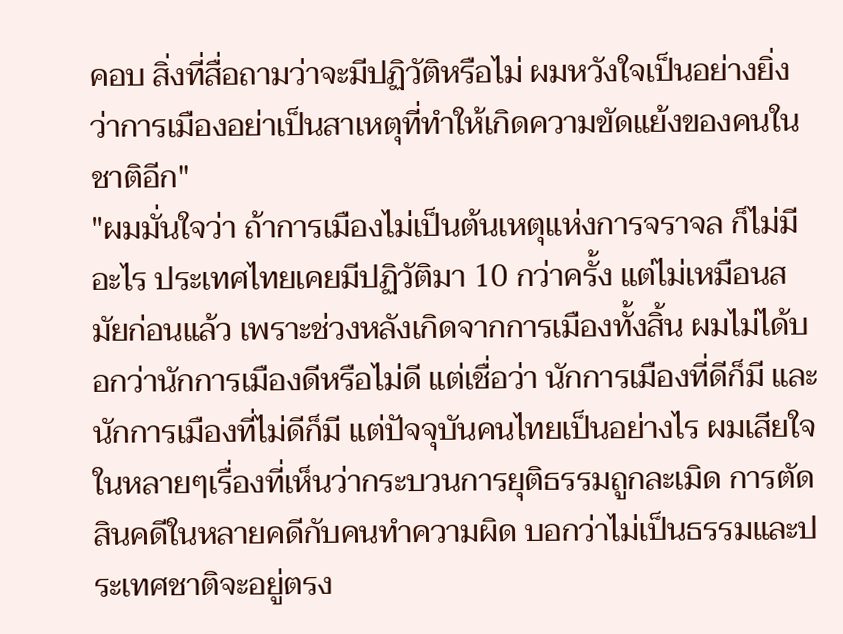คอบ สิ่งที่สื่อถามว่าจะมีปฏิวัติหรือไม่ ผมหวังใจเป็นอย่างยิ่งว่าการเมืองอย่าเป็นสาเหตุที่ทำให้เกิดความขัดแย้งของคนในชาติอีก"
"ผมมั่นใจว่า ถ้าการเมืองไม่เป็นต้นเหตุแห่งการจราจล ก็ไม่มีอะไร ประเทศไทยเคยมีปฏิวัติมา 10 กว่าครั้ง แต่ไม่เหมือนสมัยก่อนแล้ว เพราะช่วงหลังเกิดจากการเมืองทั้งสิ้น ผมไม่ได้บอกว่านักการเมืองดีหรือไม่ดี แต่เชื่อว่า นักการเมืองที่ดีก็มี และนักการเมืองที่ไม่ดีก็มี แต่ปัจจุบันคนไทยเป็นอย่างไร ผมเสียใจในหลายๆเรื่องที่เห็นว่ากระบวนการยุติธรรมถูกละเมิด การตัดสินคดีในหลายคดีกับคนทำความผิด บอกว่าไม่เป็นธรรมและประเทศชาติจะอยู่ตรง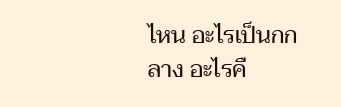ไหน อะไรเป็นกกลาง อะไรคื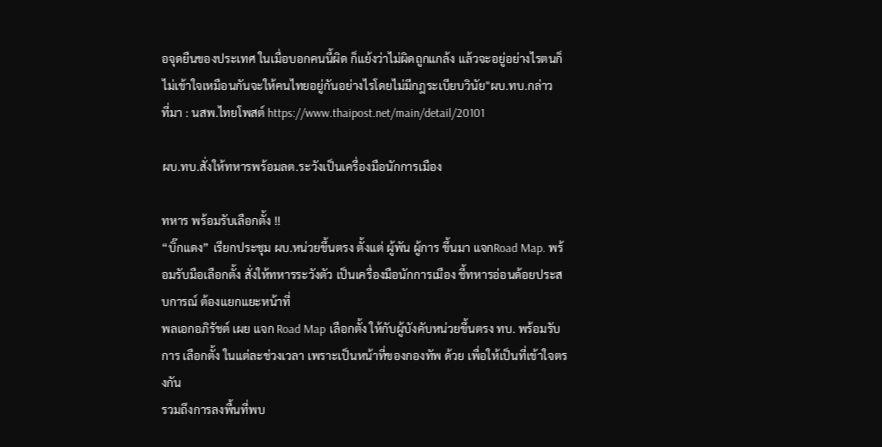อจุดยืนของประเทศ ในเมื่อบอกคนนี้ผิด ก็แย้งว่าไม่ผิดถูกแกล้ง แล้วจะอยู่อย่างไรตนก็ไม่เข้าใจเหมือนกันจะให้คนไทยอยู่กันอย่างไรโดยไม่มีกฎระเบียบวินัย"ผบ.ทบ.กล่าว
ที่มา : นสพ.ไทยโพสต์ https://www.thaipost.net/main/detail/20101

ผบ.ทบ.สั่งให้ทหารพร้อมลต.ระวังเป็นเครื่องมือนักการเมือง

ทหาร พร้อมรับเลือกตั้ง !!
“บิ๊กแดง” เรียกประชุม ผบ.หน่วยขึ้นตรง ตั้งแต่ ผู้พัน ผู้การ ขึ้นมา แจกRoad Map. พร้อมรับมือเลือกตั้ง สั่งให้ทหารระวังตัว เป็นเครื่องมือนักการเมือง ชี้ทหารอ่อนด้อยประสบการณ์ ต้องแยกแยะหน้าที่
พลเอกอภิรัชต์ เผย แจก Road Map เลือกตั้ง ให้กับผู้บังคับหน่วยขึ้นตรง ทบ. พร้อมรับการ เลือกตั้ง ในแต่ละช่วงเวลา เพราะเป็นหน้าที่ของกองทัพ ด้วย เพื่อให้เป็นที่เข้าใจตรงกัน
รวมถึงการลงพื้นที่พบ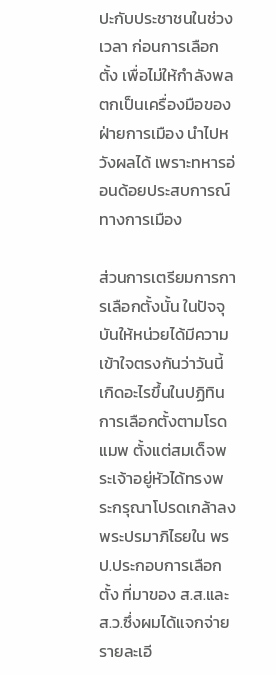ปะกับประชาชนในช่วงเวลา ก่อนการเลือกตั้ง เพื่อไม่ให้กำลังพล ตกเป็นเครื่องมือของฝ่ายการเมือง นำไปหวังผลได้ เพราะทหารอ่อนด้อยประสบการณ์ทางการเมือง

ส่วนการเตรียมการการเลือกตั้งนั้น ในปัจจุบันให้หน่วยได้มีความเข้าใจตรงกันว่าวันนี้เกิดอะไรขึ้นในปฏิทินการเลือกตั้งตามโรดแมพ ตั้งแต่สมเด็จพระเจ้าอยู่หัวได้ทรงพระกรุณาโปรดเกล้าลงพระปรมาภิไธยใน พรป.ประกอบการเลือกตั้ง ที่มาของ ส.ส.และ ส.ว.ซึ่งผมได้แจกจ่ายรายละเอี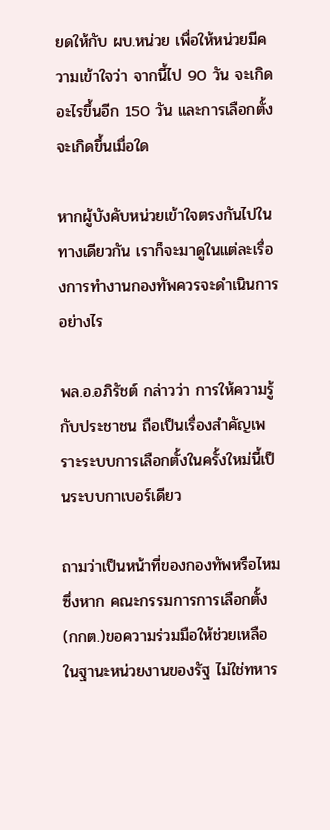ยดให้กับ ผบ.หน่วย เพื่อให้หน่วยมีความเข้าใจว่า จากนี้ไป 90 วัน จะเกิดอะไรขึ้นอีก 150 วัน และการเลือกตั้งจะเกิดขึ้นเมื่อใด

หากผู้บังคับหน่วยเข้าใจตรงกันไปในทางเดียวกัน เราก็จะมาดูในแต่ละเรื่องการทำงานกองทัพควรจะดำเนินการอย่างไร

พล.อ.อภิรัชต์ กล่าวว่า การให้ความรู้กับประชาชน ถือเป็นเรื่องสำคัญเพราะระบบการเลือกตั้งในครั้งใหม่นี้เป็นระบบกาเบอร์เดียว

ถามว่าเป็นหน้าที่ของกองทัพหรือไหม ซึ่งหาก คณะกรรมการการเลือกตั้ง (กกต.)ขอความร่วมมือให้ช่วยเหลือ ในฐานะหน่วยงานของรัฐ ไม่ใช่ทหาร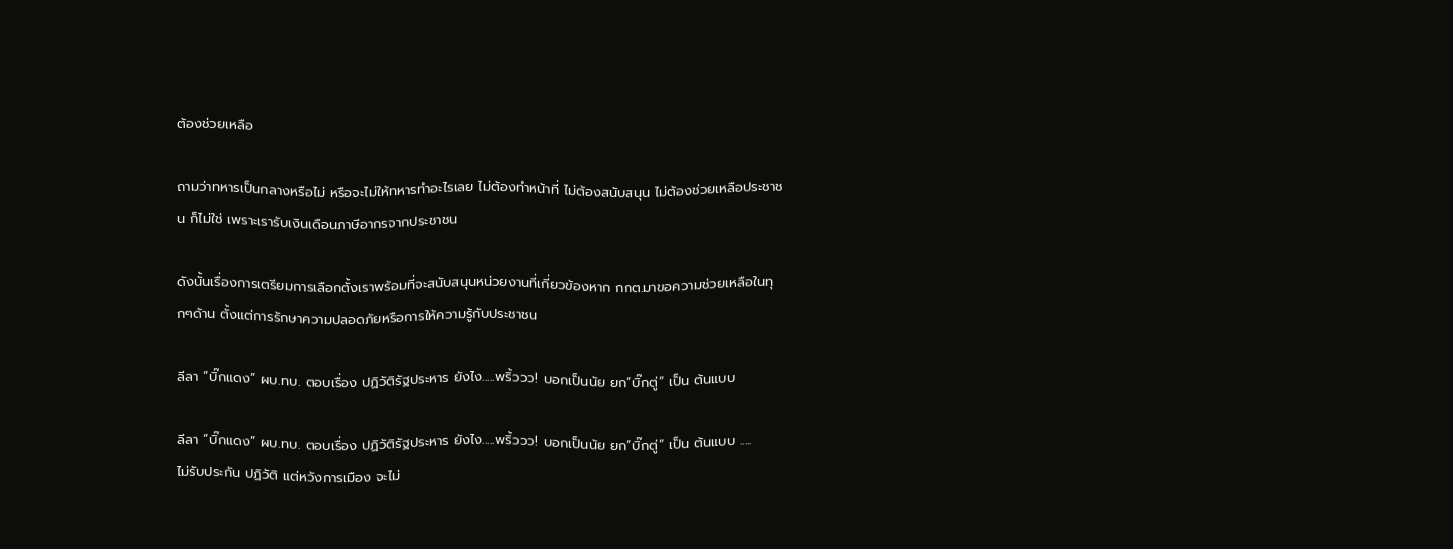ต้องช่วยเหลือ

ถามว่าทหารเป็นกลางหรือไม่ หรือจะไม่ให้ทหารทำอะไรเลย ไม่ต้องทำหน้าที่ ไม่ต้องสนับสนุน ไม่ต้องช่วยเหลือประชาชน ก็ไม่ใช่ เพราะเรารับเงินเดือนภาษีอากรจากประชาชน

ดังนั้นเรื่องการเตรียมการเลือกตั้งเราพร้อมที่จะสนับสนุนหน่วยงานที่เกี่ยวข้องหาก กกต.มาขอความช่วยเหลือในทุกๆด้าน ตั้งแต่การรักษาความปลอดภัยหรือการให้ความรู้กับประชาชน

ลีลา “บิ๊กแดง” ผบ.ทบ. ตอบเรื่อง ปฏิวัติรัฐประหาร ยังไง.....พริ้ววว! บอกเป็นนัย ยก”บิ๊กตู่” เป็น ต้นแบบ

ลีลา “บิ๊กแดง” ผบ.ทบ. ตอบเรื่อง ปฏิวัติรัฐประหาร ยังไง.....พริ้ววว! บอกเป็นนัย ยก”บิ๊กตู่” เป็น ต้นแบบ .....
ไม่รับประกัน ปฏิวัติ แต่หวังการเมือง จะไม่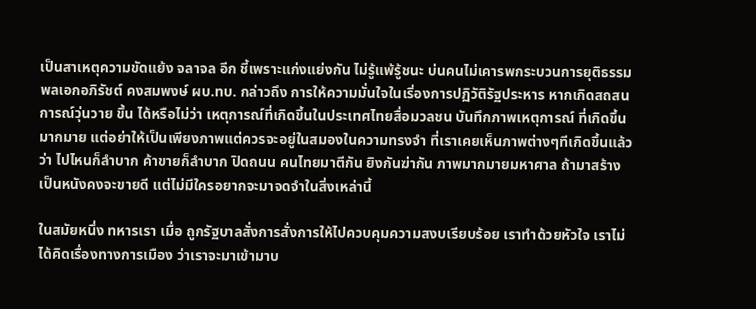เป็นสาเหตุความขัดแย้ง จลาจล อีก ชี้เพราะแก่งแย่งกัน ไม่รู้แพ้รู้ชนะ บ่นคนไม่เคารพกระบวนการยุติธรรม
พลเอกอภิรัชต์ คงสมพงษ์ ผบ.ทบ. กล่าวถึง การให้ความมั่นใจในเริ่องการปฏิวัติรัฐประหาร หากเกิดสถสนการณ์วุ่นวาย ขึ้น ได้หรือไม่ว่า เหตุการณ์ที่เกิดขึ้นในประเทศไทยสื่อมวลชน บันทึกภาพเหตุการณ์ ที่เกิดขึ้นมากมาย แต่อย่าให้เป็นเพียงภาพแต่ควรจะอยู่ในสมองในความทรงจำ ที่เราเคยเห็นภาพต่างๆทีเกิดขึ้นแล้ว ว่า ไปไหนก็ลำบาก ค้าขายก็ลำบาก ปิดถนน คนไทยมาตีกัน ยิงกันฆ่ากัน ภาพมากมายมหาศาล ถ้ามาสร้างเป็นหนังคงจะขายดี แต่ไม่มีใครอยากจะมาจดจำในสิ่งเหล่านี้

ในสมัยหนึ่ง ทหารเรา เมื่อ ถูกรัฐบาลสั่งการสั่งการให้ไปควบคุมความสงบเรียบร้อย เราทำด้วยหัวใจ เราไม่ได้คิดเรื่องทางการเมือง ว่าเราจะมาเข้ามาบ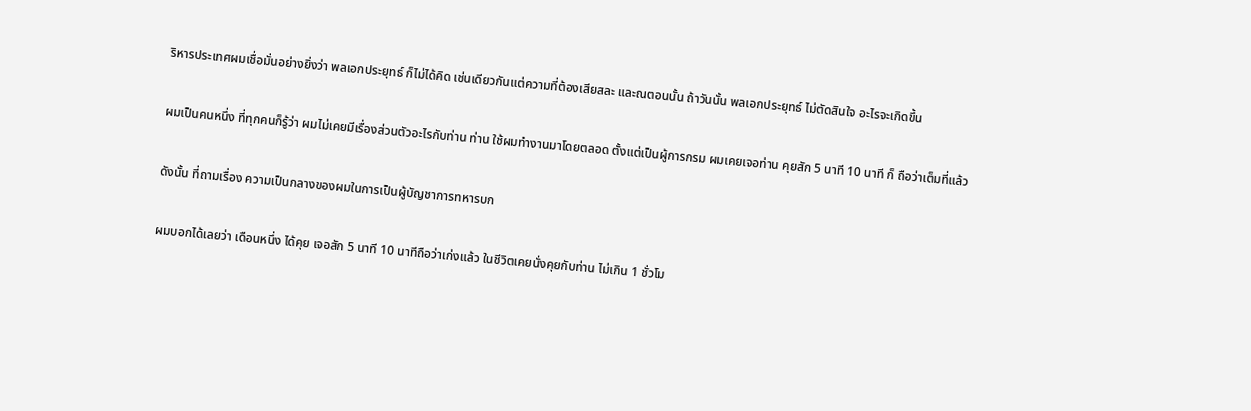ริหารประเทศผมเชื่อมั่นอย่างยิ่งว่า พลเอกประยุทธ์ ก็ไม่ได้คิด เช่นเดียวกันแต่ความที่ต้องเสียสละ และณตอนนั้น ถ้าวันนั้น พลเอกประยุทธ์ ไม่ตัดสินใจ อะไรจะเกิดขึ้น

ผมเป็นคนหนึ่ง ที่ทุกคนก็รู้ว่า ผมไม่เคยมีเรื่องส่วนตัวอะไรกับท่าน ท่าน ใช้ผมทำงานมาโดยตลอด ตั้งแต่เป็นผู้การกรม ผมเคยเจอท่าน คุยสัก 5 นาที 10 นาที ก็ ถือว่าเต็มที่แล้ว

ดังนั้น ที่ถามเรื่อง ความเป็นกลางของผมในการเป็นผู้บัญชาการทหารบก

ผมบอกได้เลยว่า เดือนหนึ่ง ได้คุย เจอสัก 5 นาที 10 นาทีถือว่าเก่งแล้ว ในชีวิตเคยนั่งคุยกับท่าน ไม่เกิน 1 ชั่วโม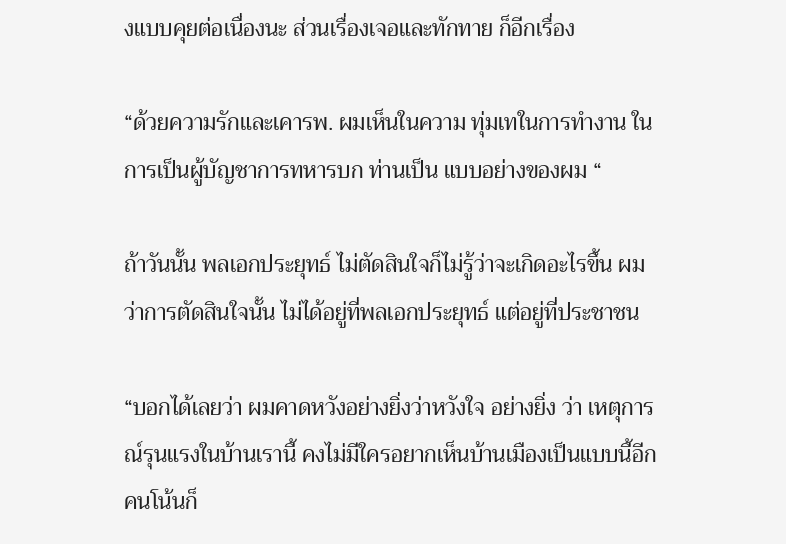งแบบคุยต่อเนื่องนะ ส่วนเรื่องเจอและทักทาย ก็อีกเรื่อง

“ด้วยความรักและเคารพ. ผมเห็นในความ ทุ่มเทในการทำงาน ในการเป็นผู้บัญชาการทหารบก ท่านเป็น แบบอย่างของผม “

ถ้าวันนั้น พลเอกประยุทธ์ ไม่ตัดสินใจก็ไม่รู้ว่าจะเกิดอะไรขึ้น ผมว่าการตัดสินใจนั้น ไม่ได้อยู่ที่พลเอกประยุทธ์ แต่อยู่ที่ประชาชน

“บอกได้เลยว่า ผมคาดหวังอย่างยิ่งว่าหวังใจ อย่างยิ่ง ว่า เหตุการณ์รุนแรงในบ้านเรานี้ คงไม่มีใครอยากเห็นบ้านเมืองเป็นแบบนี้อีกคนโน้นก็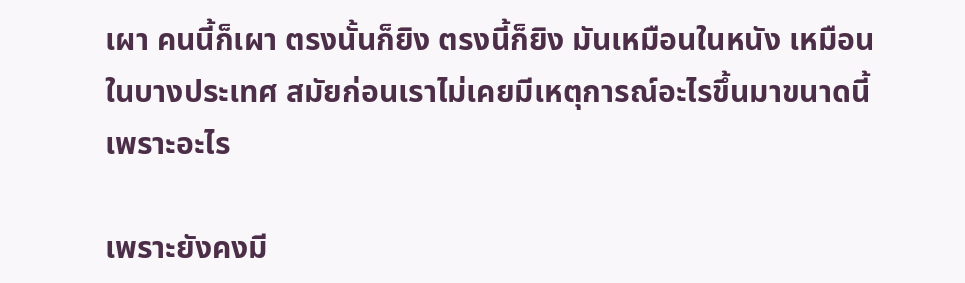เผา คนนี้ก็เผา ตรงนั้นก็ยิง ตรงนี้ก็ยิง มันเหมือนในหนัง เหมือนในบางประเทศ สมัยก่อนเราไม่เคยมีเหตุการณ์อะไรขึ้นมาขนาดนี้ เพราะอะไร

เพราะยังคงมี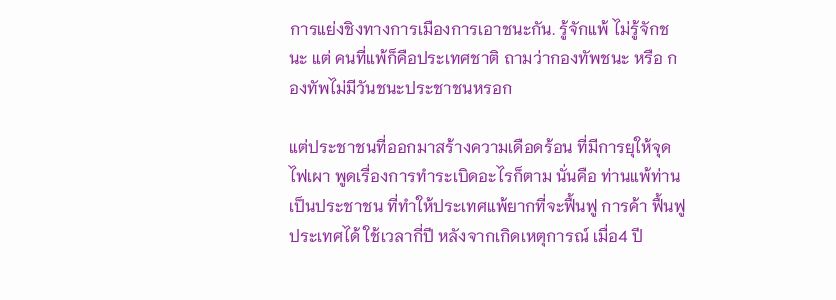การแย่งชิงทางการเมืองการเอาชนะกัน. รู้จักแพ้ ไม่รู้จักชนะ แต่ คนที่แพ้ก็คือประเทศชาติ ถามว่ากองทัพชนะ หรือ กองทัพไม่มีวันชนะประชาชนหรอก

แต่ประชาชนที่ออกมาสร้างความเดือดร้อน ที่มีการยุให้จุดไฟเผา พูดเรื่องการทำระเบิดอะไรก็ตาม นั่นคือ ท่านแพ้ท่านเป็นประชาชน ที่ทำให้ประเทศแพ้ยากที่จะฟื้นฟู การค้า ฟื้นฟูประเทศได้ ใช้เวลากี่ปี หลังจากเกิดเหตุการณ์ เมื่อ4 ปี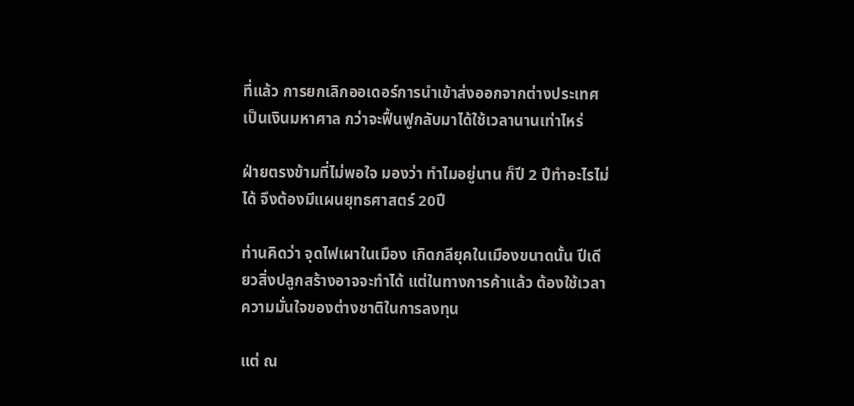ที่แล้ว การยกเลิกออเดอร์การนำเข้าส่งออกจากต่างประเทศ เป็นเงินมหาศาล กว่าจะฟื้นฟูกลับมาได้ใช้เวลานานเท่าไหร่

ฝ่ายตรงข้ามที่ไม่พอใจ มองว่า ทำไมอยู่นาน ก็ปี 2 ปีทำอะไรไม่ได้ จึงต้องมีแผนยุทธศาสตร์ 20ปี

ท่านคิดว่า จุดไฟเผาในเมือง เกิดกลียุคในเมืองขนาดนั้น ปีเดียวสิ่งปลูกสร้างอาจจะทำได้ แต่ในทางการค้าแล้ว ต้องใช้เวลา ความมั่นใจของต่างชาติในการลงทุน

แต่ ณ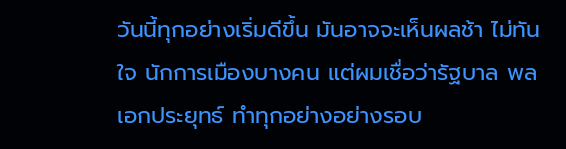วันนี้ทุกอย่างเริ่มดีขึ้น มันอาจจะเห็นผลช้า ไม่ทันใจ นักการเมืองบางคน แต่ผมเชื่อว่ารัฐบาล พลเอกประยุทธ์ ทำทุกอย่างอย่างรอบ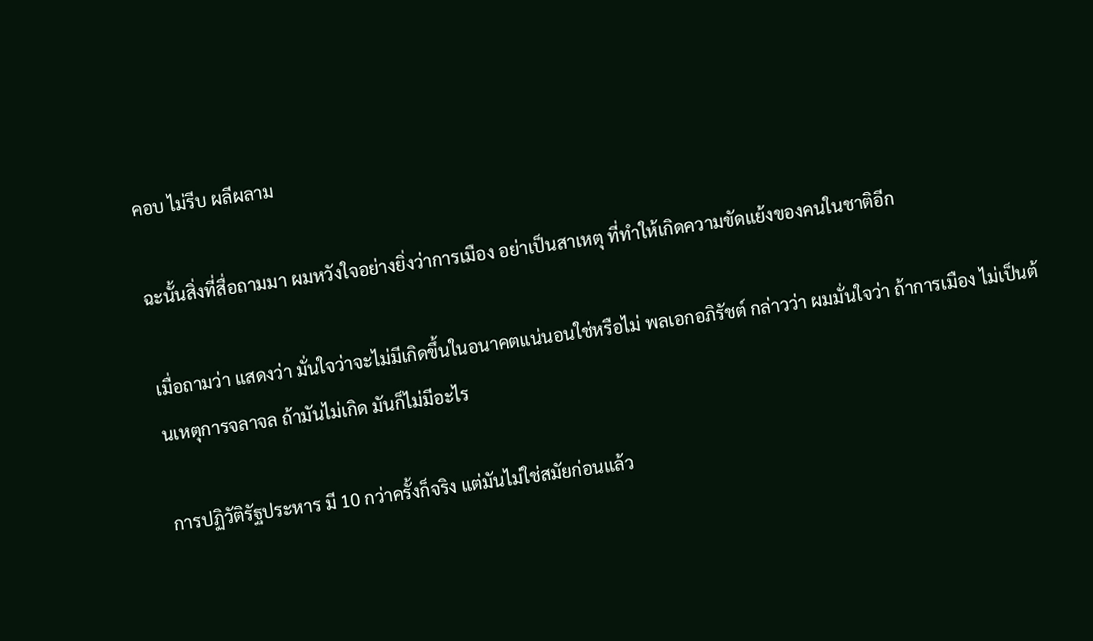คอบ ไม่รีบ ผลีผลาม

ฉะนั้นสิ่งที่สื่อถามมา ผมหวังใจอย่างยิ่งว่าการเมือง อย่าเป็นสาเหตุ ที่ทำให้เกิดความขัดแย้งของคนในชาติอีก

เมื่อถามว่า แสดงว่า มั่นใจว่าจะไม่มีเกิดขึ้นในอนาคตแน่นอนใช่หรือไม่ พลเอกอภิรัชต์ กล่าวว่า ผมมั่นใจว่า ถ้าการเมือง ไม่เป็นต้นเหตุการจลาจล ถ้ามันไม่เกิด มันก็ไม่มีอะไร

การปฏิวัติรัฐประหาร มี 10 กว่าครั้งก็จริง แต่มันไม่ใช่สมัยก่อนแล้ว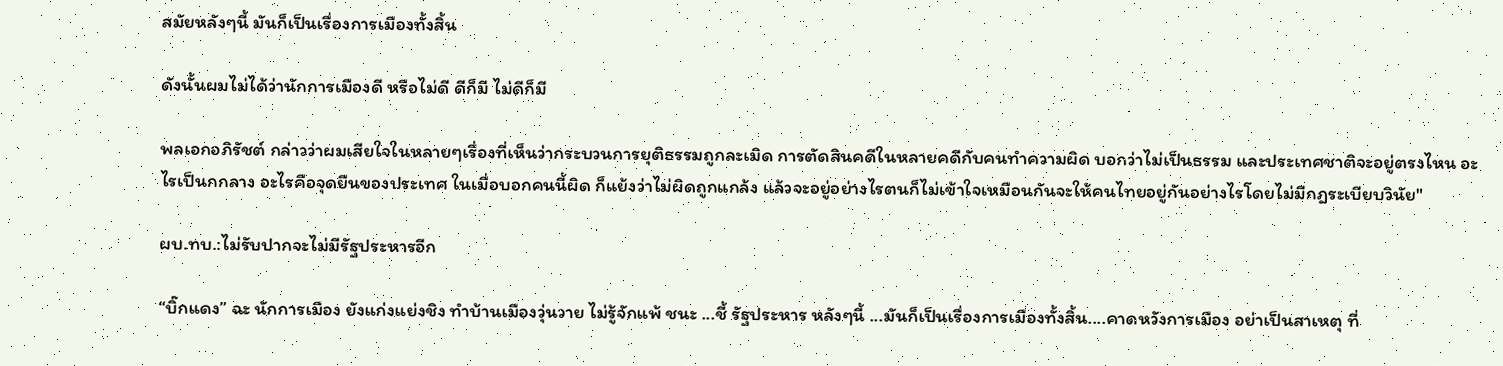สมัยหลังๆนี้ มันก็เป็นเรื่องการเมืองทั้งสิ้น

ดังนั้นผมไม่ได้ว่านักการเมืองดี หรือไม่ดี ดีก็มี ไม่ดีก็มี

พลเอกอภิรัชต์ กล่าวว่าผมเสียใจในหลายๆเรื่องที่เห็นว่ากระบวนการยุติธรรมถูกละเมิด การตัดสินคดีในหลายคดีกับคนทำความผิด บอกว่าไม่เป็นธรรม และประเทศชาติจะอยู่ตรงไหน อะไรเป็นกกลาง อะไรคือจุดยืนของประเทศ ในเมื่อบอกคนนี้ผิด ก็แย้งว่าไม่ผิดถูกแกล้ง แล้วจะอยู่อย่างไรตนก็ไม่เข้าใจเหมือนกันจะให้คนไทยอยู่กันอย่างไรโดยไม่มีกฎระเบียบวินัย"

ผบ.ทบ.:ไม่รับปากจะไม่มีรัฐประหารอีก

“บิ๊กแดง” ฉะ นักการเมือง ยังแก่งแย่งชิง ทำบ้านเมืองวุ่นวาย ไม่รู้จักแพ้ ชนะ ...ชี้ รัฐประหาร หลังๆนี้ ...มันก็เป็นเรื่องการเมืองทั้งสิ้น....คาดหวังการเมือง อย่าเป็นสาเหตุ ที่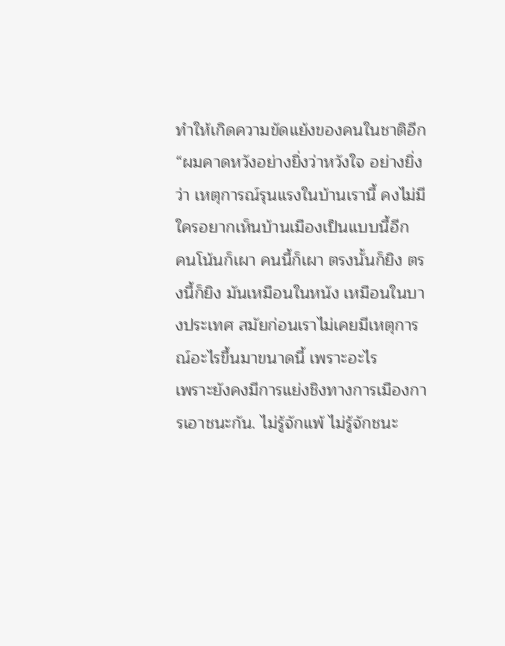ทำให้เกิดความขัดแย้งของคนในชาติอีก
“ผมคาดหวังอย่างยิ่งว่าหวังใจ อย่างยิ่ง ว่า เหตุการณ์รุนแรงในบ้านเรานี้ คงไม่มีใครอยากเห็นบ้านเมืองเป็นแบบนี้อีก
คนโน้นก็เผา คนนี้ก็เผา ตรงนั้นก็ยิง ตรงนี้ก็ยิง มันเหมือนในหนัง เหมือนในบางประเทศ สมัยก่อนเราไม่เคยมีเหตุการณ์อะไรขึ้นมาขนาดนี้ เพราะอะไร
เพราะยังคงมีการแย่งชิงทางการเมืองการเอาชนะกัน. ไม่รู้จักแพ้ ไม่รู้จักชนะ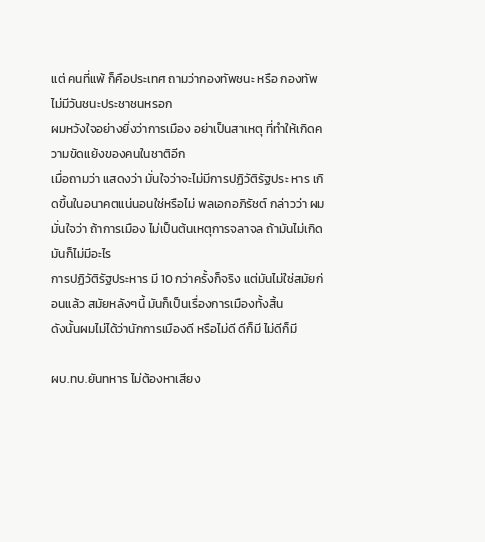แต่ คนที่แพ้ ก็คือประเทศ ถามว่ากองทัพชนะ หรือ กองทัพไม่มีวันชนะประชาชนหรอก
ผมหวังใจอย่างยิ่งว่าการเมือง อย่าเป็นสาเหตุ ที่ทำให้เกิดความขัดแย้งของคนในชาติอีก
เมื่อถามว่า แสดงว่า มั่นใจว่าจะไม่มีการปฏิวัติรัฐประ หาร เกิดขึ้นในอนาคตแน่นอนใช่หรือไม่ พลเอกอภิรัชต์ กล่าวว่า ผมมั่นใจว่า ถ้าการเมือง ไม่เป็นต้นเหตุการจลาจล ถ้ามันไม่เกิด มันก็ไม่มีอะไร
การปฏิวัติรัฐประหาร มี 10 กว่าครั้งก็จริง แต่มันไม่ใช่สมัยก่อนแล้ว สมัยหลังๆนี้ มันก็เป็นเรื่องการเมืองทั้งสิ้น
ดังนั้นผมไม่ได้ว่านักการเมืองดี หรือไม่ดี ดีก็มี ไม่ดีก็มี

ผบ.ทบ.ยันทหาร ไม่ต้องหาเสียง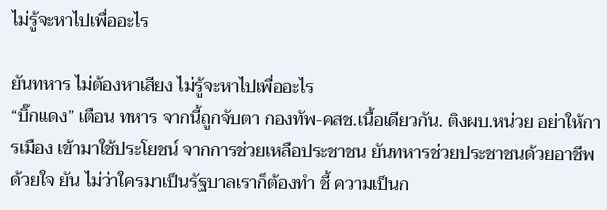ไม่รู้จะหาไปเพื่ออะไร

ยันทหาร ไม่ต้องหาเสียง ไม่รู้จะหาไปเพื่ออะไร
“บิ๊กแดง” เตือน ทหาร จากนี้ถูกจับตา กองทัพ-คสช.เนื้อเดียวกัน. ติงผบ.หน่วย อย่าให้การเมือง เข้ามาใช้ประโยชน์ จากการช่วยเหลือประชาชน ยันทหารช่วยประชาชนด้วยอาชีพ ด้วยใจ ยัน ไม่ว่าใครมาเป็นรัฐบาลเราก็ต้องทำ ชี้ ความเป็นก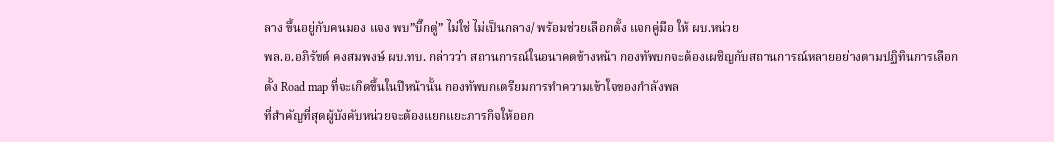ลาง ขึ้นอยู่กับคนมอง แจง พบ”บิ๊กตู่” ไม่ใช่ ไม่เป็นกลาง/ พร้อมช่วยเลือกตั้ง แจกคู่มือ ให้ ผบ.หน่วย
พล.อ.อภิรัชต์ คงสมพงษ์ ผบ.ทบ. กล่าวว่า สถานการณ์ในอนาคตข้างหน้า กองทัพบกจะต้องเผชิญกับสถานการณ์หลายอย่างตามปฏิทินการเลือกตั้ง Road map ที่จะเกิดขึ้นในปีหน้านั้น กองทัพบกเตรียมการทำความเข้าใจของกำลังพล
ที่สำคัญที่สุดผู้บังคับหน่วยจะต้องแยกแยะภารกิจให้ออก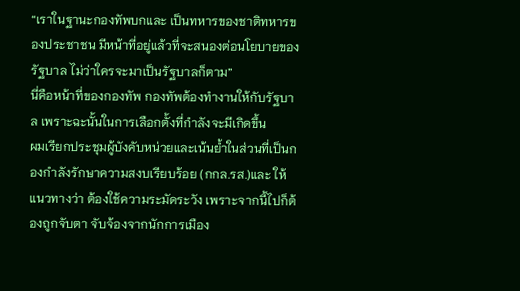“เราในฐานะกองทัพบกและ เป็นทหารของชาติทหารของประชาชน มีหน้าที่อยู่แล้วที่จะสนองต่อนโยบายของรัฐบาล ไม่ว่าใครจะมาเป็นรัฐบาลก็ตาม”
นี่คือหน้าที่ของกองทัพ กองทัพต้องทำงานให้กับรัฐบาล เพราะฉะนั้นในการเลือกตั้งที่กำลังจะมีเกิดขึ้น
ผมเรียกประชุมผู้บังคับหน่วยและเน้นย้ำในส่วนที่เป็นกองกำลังรักษาความสงบเรียบร้อย (กกล.รส.)และ ให้แนวทางว่า ต้องใช้ความระมัดระวัง เพราะจากนี้ไปก็ต้องถูกจับตา จับจ้องจากนักการเมือง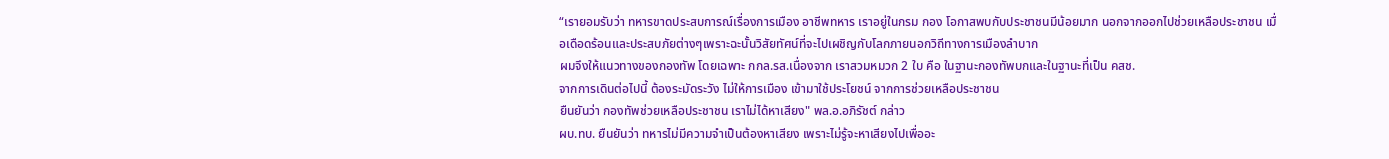“เรายอมรับว่า ทหารขาดประสบการณ์เรื่องการเมือง อาชีพทหาร เราอยู่ในกรม กอง โอกาสพบกับประชาชนมีน้อยมาก นอกจากออกไปช่วยเหลือประชาชน เมื่อเดือดร้อนและประสบภัยต่างๆเพราะฉะนั้นวิสัยทัศน์ที่จะไปเผชิญกับโลกภายนอกวิถีทางการเมืองลำบาก
ผมจึงให้แนวทางของกองทัพ โดยเฉพาะ กกล.รส.เนื่องจาก เราสวมหมวก 2 ใบ คือ ในฐานะกองทัพบกและในฐานะที่เป็น คสช.
จากการเดินต่อไปนี้ ต้องระมัดระวัง ไม่ให้การเมือง เข้ามาใช้ประโยชน์ จากการช่วยเหลือประชาชน
ยืนยันว่า กองทัพช่วยเหลือประชาชน เราไม่ได้หาเสียง" พล.อ.อภิรัชต์ กล่าว
ผบ.ทบ. ยืนยันว่า ทหารไม่มีความจำเป็นต้องหาเสียง เพราะไม่รู้จะหาเสียงไปเพื่ออะ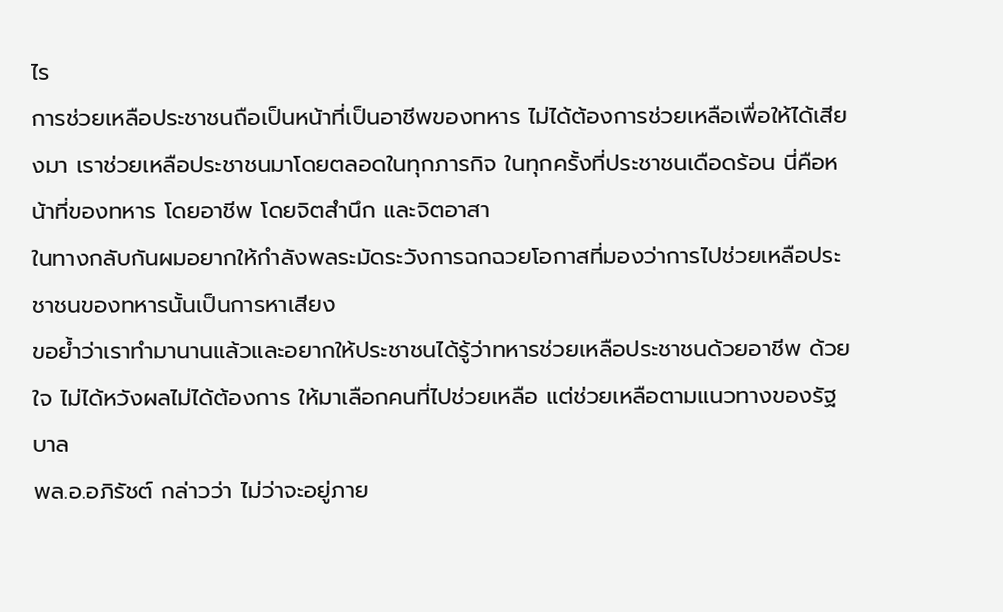ไร
การช่วยเหลือประชาชนถือเป็นหน้าที่เป็นอาชีพของทหาร ไม่ได้ต้องการช่วยเหลือเพื่อให้ได้เสียงมา เราช่วยเหลือประชาชนมาโดยตลอดในทุกภารกิจ ในทุกครั้งที่ประชาชนเดือดร้อน นี่คือหน้าที่ของทหาร โดยอาชีพ โดยจิตสำนึก และจิตอาสา
ในทางกลับกันผมอยากให้กำลังพลระมัดระวังการฉกฉวยโอกาสที่มองว่าการไปช่วยเหลือประชาชนของทหารนั้นเป็นการหาเสียง
ขอย้ำว่าเราทำมานานแล้วและอยากให้ประชาชนได้รู้ว่าทหารช่วยเหลือประชาชนด้วยอาชีพ ด้วยใจ ไม่ได้หวังผลไม่ได้ต้องการ ให้มาเลือกคนที่ไปช่วยเหลือ แต่ช่วยเหลือตามแนวทางของรัฐบาล
พล.อ.อภิรัชต์ กล่าวว่า ไม่ว่าจะอยู่ภาย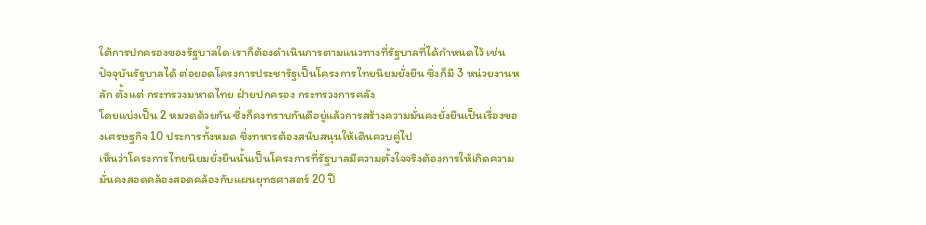ใต้การปกครองของรัฐบาลใด เราก็ต้องดำเนินการตามแนวทางที่รัฐบาลที่ได้กำหนดไว้ เช่น ปัจจุบันรัฐบาลได้ ต่อยอดโครงการประชารัฐเป็นโครงการไทยนิยมยั่งยืน ซึ่งก็มี 3 หน่วยงานหลัก ตั้งแต่ กระทรวงมหาดไทย ฝ่ายปกครอง กระทรวงการคลัง
โดยแบ่งเป็น 2 หมวดด้วยกัน ซึ่งก็คงทราบกันดีอยู่แล้วการสร้างความมั่นคงยั่งยืนเป็นเรื่องของเศรษฐกิจ 10 ประการทั้งหมด ซึ่งทหารต้องสนับสนุนให้เดินควบคู่ไป
เห็นว่าโครงการไทยนิยมยั่งยืนนั้นเป็นโครงการที่รัฐบาลมีความตั้งใจจริงต้องการให้เกิดความมั่นคงสอดคล้องสอดคล้องกับแผนยุทธศาสตร์ 20 ปี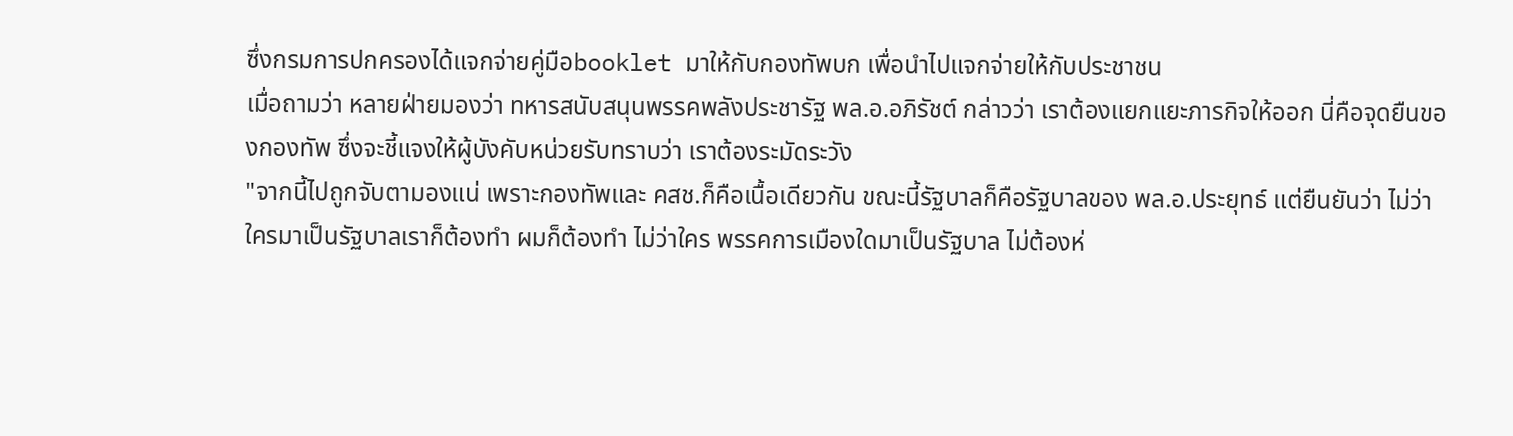ซึ่งกรมการปกครองได้แจกจ่ายคู่มือbooklet มาให้กับกองทัพบก เพื่อนำไปแจกจ่ายให้กับประชาชน
เมื่อถามว่า หลายฝ่ายมองว่า ทหารสนับสนุนพรรคพลังประชารัฐ พล.อ.อภิรัชต์ กล่าวว่า เราต้องแยกแยะภารกิจให้ออก นี่คือจุดยืนของกองทัพ ซึ่งจะชี้แจงให้ผู้บังคับหน่วยรับทราบว่า เราต้องระมัดระวัง
"จากนี้ไปถูกจับตามองแน่ เพราะกองทัพและ คสช.ก็คือเนื้อเดียวกัน ขณะนี้รัฐบาลก็คือรัฐบาลของ พล.อ.ประยุทธ์ แต่ยืนยันว่า ไม่ว่าใครมาเป็นรัฐบาลเราก็ต้องทำ ผมก็ต้องทำ ไม่ว่าใคร พรรคการเมืองใดมาเป็นรัฐบาล ไม่ต้องห่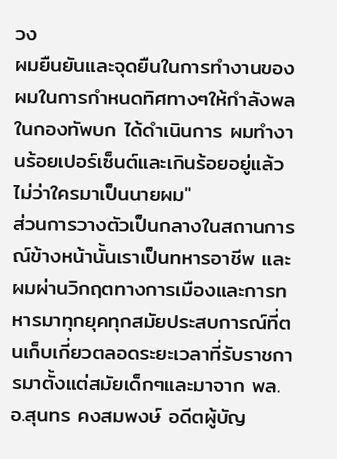วง
ผมยืนยันและจุดยืนในการทำงานของผมในการกำหนดทิศทางๆให้กำลังพลในกองทัพบก ได้ดำเนินการ ผมทำงานร้อยเปอร์เซ็นต์และเกินร้อยอยู่แล้ว ไม่ว่าใครมาเป็นนายผม"
ส่วนการวางตัวเป็นกลางในสถานการณ์ข้างหน้านั้นเราเป็นทหารอาชีพ และผมผ่านวิกฤตทางการเมืองและการทหารมาทุกยุคทุกสมัยประสบการณ์ที่ตนเก็บเกี่ยวตลอดระยะเวลาที่รับราชการมาตั้งแต่สมัยเด็กๆและมาจาก พล.อ.สุนทร คงสมพงษ์ อดีตผู้บัญ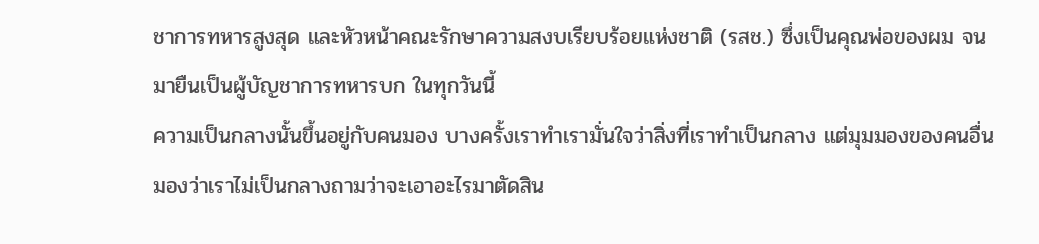ชาการทหารสูงสุด และหัวหน้าคณะรักษาความสงบเรียบร้อยแห่งชาติ (รสช.) ซึ่งเป็นคุณพ่อของผม จนมายืนเป็นผู้บัญชาการทหารบก ในทุกวันนี้
ความเป็นกลางนั้นขึ้นอยู่กับคนมอง บางครั้งเราทำเรามั่นใจว่าสิ่งที่เราทำเป็นกลาง แต่มุมมองของคนอื่นมองว่าเราไม่เป็นกลางถามว่าจะเอาอะไรมาตัดสิน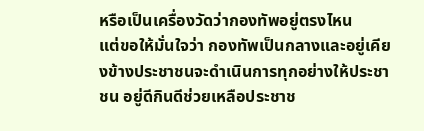หรือเป็นเครื่องวัดว่ากองทัพอยู่ตรงไหน
แต่ขอให้มั่นใจว่า กองทัพเป็นกลางและอยู่เคียงข้างประชาชนจะดำเนินการทุกอย่างให้ประชาชน อยู่ดีกินดีช่วยเหลือประชาช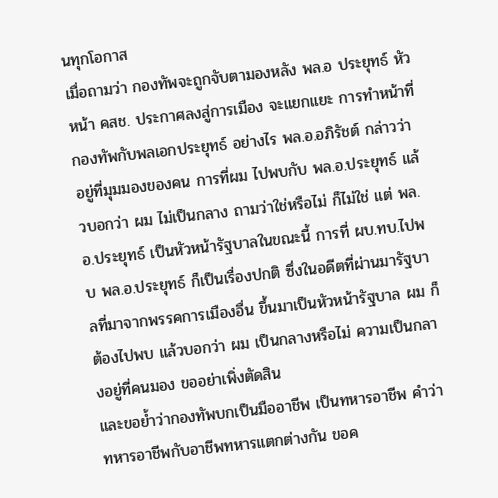นทุกโอกาส
เมื่อถามว่า กองทัพจะถูกจับตามองหลัง พล.อ ประยุทธ์ หัวหน้า คสช. ประกาศลงสู่การเมือง จะแยกแยะ การทำหน้าที่กองทัพกับพลเอกประยุทธ์ อย่างไร พล.อ.อภิรัชต์ กล่าวว่า อยู่ที่มุมมองของคน การที่ผม ไปพบกับ พล.อ.ประยุทธ์ แล้วบอกว่า ผม ไม่เป็นกลาง ถามว่าใช่หรือไม่ ก็ไม่ใช่ แต่ พล.อ.ประยุทธ์ เป็นหัวหน้ารัฐบาลในขณะนี้ การที่ ผบ.ทบ.ไปพบ พล.อ.ประยุทธ์ ก็เป็นเรื่องปกติ ซึ่งในอดีตที่ผ่านมารัฐบาลที่มาจากพรรคการเมืองอื่น ขึ้นมาเป็นหัวหน้ารัฐบาล ผม ก็ต้องไปพบ แล้วบอกว่า ผม เป็นกลางหรือไม่ ความเป็นกลางอยู่ที่คนมอง ขออย่าเพิ่งตัดสิน
และขอย้ำว่ากองทัพบกเป็นมืออาชีพ เป็นทหารอาชีพ คำว่าทหารอาชีพกับอาชีพทหารแตกต่างกัน ขอค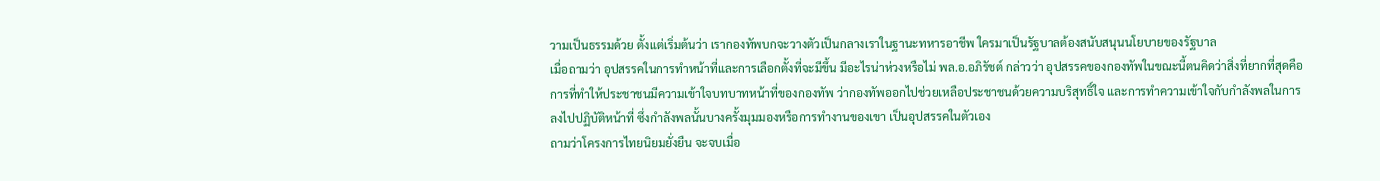วามเป็นธรรมด้วย ตั้งแต่เริ่มต้นว่า เรากองทัพบกจะวางตัวเป็นกลางเราในฐานะทหารอาชีพ ใครมาเป็นรัฐบาลต้องสนับสนุนนโยบายของรัฐบาล
เมื่อถามว่า อุปสรรคในการทำหน้าที่และการเลือกตั้งที่จะมีขึ้น มีอะไรน่าห่วงหรือไม่ พล.อ.อภิรัชต์ กล่าวว่า อุปสรรคของกองทัพในขณะนี้ตนคิดว่าสิ่งที่ยากที่สุดคือการที่ทำให้ประชาชนมีความเข้าใจบทบาทหน้าที่ของกองทัพ ว่ากองทัพออกไปช่วยเหลือประชาชนด้วยความบริสุทธิ์ใจ และการทำความเข้าใจกับกำลังพลในการลงไปปฏิบัติหน้าที่ ซึ่งกำลังพลนั้นบางครั้งมุมมองหรือการทำงานของเขา เป็นอุปสรรคในตัวเอง
ถามว่าโครงการไทยนิยมยั่งยืน จะจบเมื่อ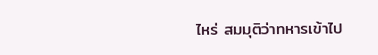ไหร่ สมมุติว่าทหารเข้าไป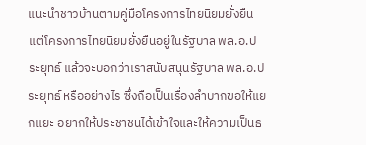แนะนำชาวบ้านตามคู่มือโครงการไทยนิยมยั่งยืน แต่โครงการไทยนิยมยั่งยืนอยู่ในรัฐบาล พล.อ.ประยุทธ์ แล้วจะบอกว่าเราสนับสนุนรัฐบาล พล.อ.ประยุทธ์ หรืออย่างไร ซึ่งถือเป็นเรื่องลำบากขอให้แยกแยะ อยากให้ประชาชนได้เข้าใจและให้ความเป็นธ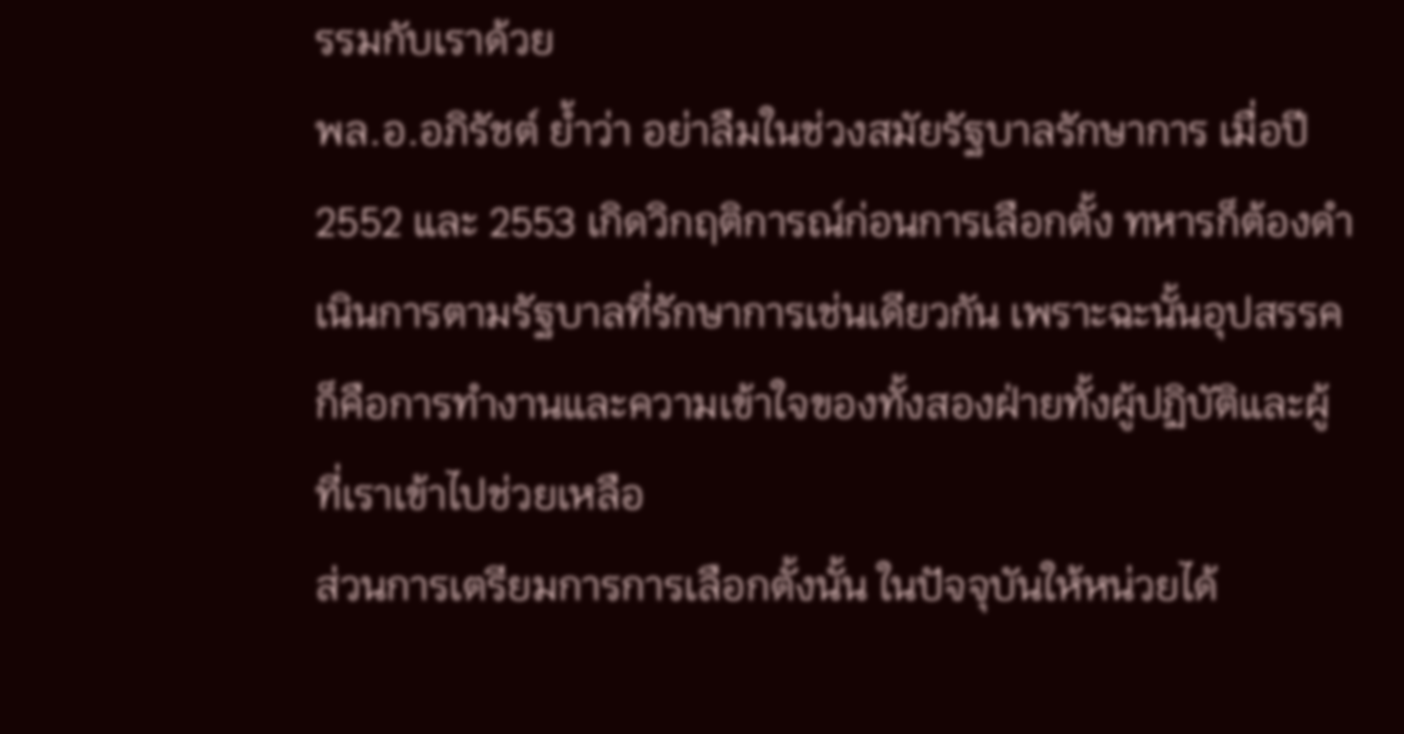รรมกับเราด้วย
พล.อ.อภิรัชต์ ย้ำว่า อย่าลืมในช่วงสมัยรัฐบาลรักษาการ เมื่อปี 2552 และ 2553 เกิดวิกฤติการณ์ก่อนการเลือกตั้ง ทหารก็ต้องดำเนินการตามรัฐบาลที่รักษาการเช่นเดียวกัน เพราะฉะนั้นอุปสรรคก็คือการทำงานและความเข้าใจของทั้งสองฝ่ายทั้งผู้ปฏิบัติและผู้ที่เราเข้าไปช่วยเหลือ
ส่วนการเตรียมการการเลือกตั้งนั้น ในปัจจุบันให้หน่วยได้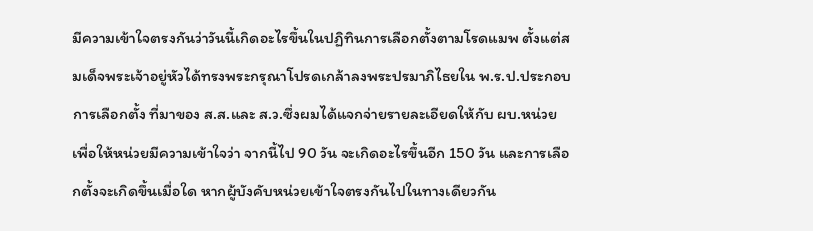มีความเข้าใจตรงกันว่าวันนี้เกิดอะไรขึ้นในปฏิทินการเลือกตั้งตามโรดแมพ ตั้งแต่สมเด็จพระเจ้าอยู่หัวได้ทรงพระกรุณาโปรดเกล้าลงพระปรมาภิไธยใน พ.ร.ป.ประกอบการเลือกตั้ง ที่มาของ ส.ส.และ ส.ว.ซึ่งผมได้แจกจ่ายรายละเอียดให้กับ ผบ.หน่วย เพื่อให้หน่วยมีความเข้าใจว่า จากนี้ไป 90 วัน จะเกิดอะไรขึ้นอีก 150 วัน และการเลือกตั้งจะเกิดขึ้นเมื่อใด หากผู้บังคับหน่วยเข้าใจตรงกันไปในทางเดียวกัน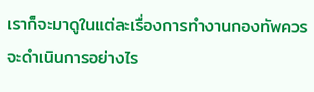เราก็จะมาดูในแต่ละเรื่องการทำงานกองทัพควรจะดำเนินการอย่างไร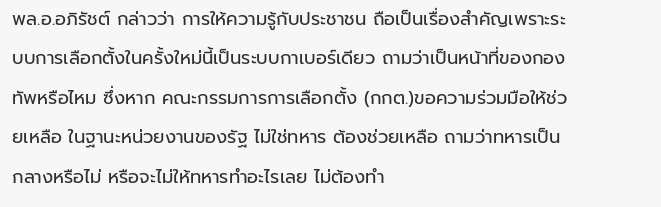พล.อ.อภิรัชต์ กล่าวว่า การให้ความรู้กับประชาชน ถือเป็นเรื่องสำคัญเพราะระบบการเลือกตั้งในครั้งใหม่นี้เป็นระบบกาเบอร์เดียว ถามว่าเป็นหน้าที่ของกองทัพหรือไหม ซึ่งหาก คณะกรรมการการเลือกตั้ง (กกต.)ขอความร่วมมือให้ช่วยเหลือ ในฐานะหน่วยงานของรัฐ ไม่ใช่ทหาร ต้องช่วยเหลือ ถามว่าทหารเป็นกลางหรือไม่ หรือจะไม่ให้ทหารทำอะไรเลย ไม่ต้องทำ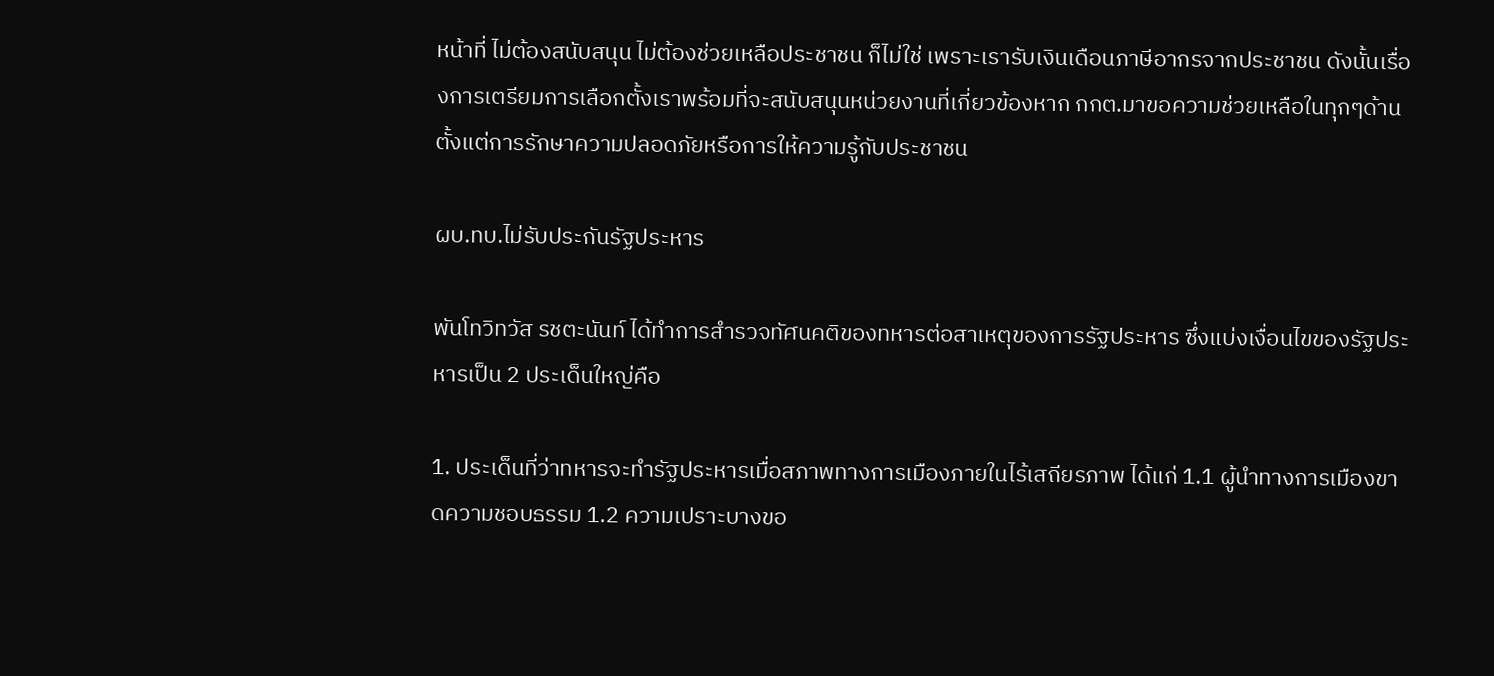หน้าที่ ไม่ต้องสนับสนุน ไม่ต้องช่วยเหลือประชาชน ก็ไม่ใช่ เพราะเรารับเงินเดือนภาษีอากรจากประชาชน ดังนั้นเรื่องการเตรียมการเลือกตั้งเราพร้อมที่จะสนับสนุนหน่วยงานที่เกี่ยวข้องหาก กกต.มาขอความช่วยเหลือในทุกๆด้าน ตั้งแต่การรักษาความปลอดภัยหรือการให้ความรู้กับประชาชน

ผบ.ทบ.ไม่รับประกันรัฐประหาร

พันโทวิทวัส รชตะนันท์ ได้ทำการสำรวจทัศนคติของทหารต่อสาเหตุของการรัฐประหาร ซึ่งแบ่งเงื่อนไขของรัฐประหารเป็น 2 ประเด็นใหญ่คือ

1. ประเด็นที่ว่าทหารจะทำรัฐประหารเมื่อสภาพทางการเมืองภายในไร้เสถียรภาพ ได้แก่ 1.1 ผู้นำทางการเมืองขาดความชอบธรรม 1.2 ความเปราะบางขอ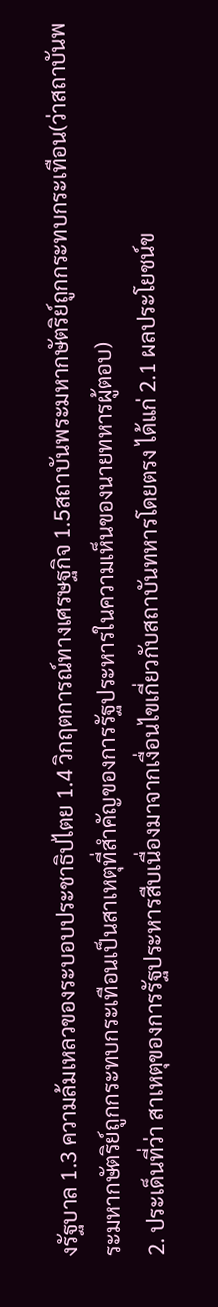งรัฐบาล 1.3 ความล้มเหลวของระบอบประชาธิปไตย 1.4 วิกฤตการณ์ทางเศรษฐกิจ 1.5สถาบันพระมหากษัตริย์ถูกกระทบกระเทือน(ว่าสถาบันพระมหากษัตริย์ถูกกระทบกระเทือนเป็นสาเหตุที่สำคัญของการรัฐประหารในความเห็นของนายทหารผู้ตอบ)
2. ประเด็นที่ว่า สาเหตุของการรัฐประหารสืบเนื่องมาจากเงื่อนไขเกี่ยวกับสถาบันทหารโดยตรง ได้แก่ 2.1 ผลประโยชน์ข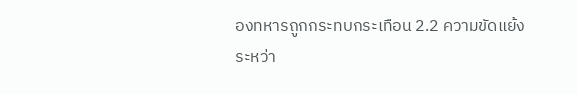องทหารถูกกระทบกระเทือน 2.2 ความขัดแย้งระหว่า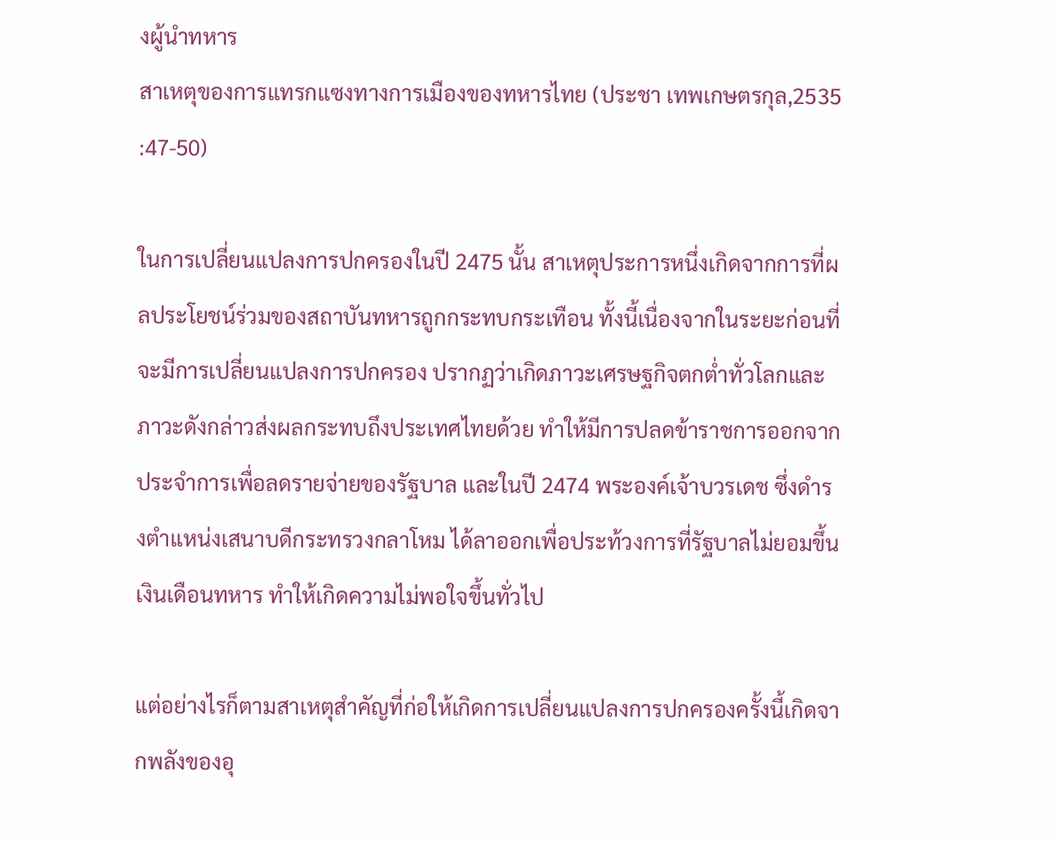งผู้นำทหาร
สาเหตุของการแทรกแซงทางการเมืองของทหารไทย (ประชา เทพเกษตรกุล,2535 :47-50)

ในการเปลี่ยนแปลงการปกครองในปี 2475 นั้น สาเหตุประการหนึ่งเกิดจากการที่ผลประโยชน์ร่วมของสถาบันทหารถูกกระทบกระเทือน ทั้งนี้เนื่องจากในระยะก่อนที่จะมีการเปลี่ยนแปลงการปกครอง ปรากฏว่าเกิดภาวะเศรษฐกิจตกต่ำทั่วโลกและภาวะดังกล่าวส่งผลกระทบถึงประเทศไทยด้วย ทำให้มีการปลดข้าราชการออกจากประจำการเพื่อลดรายจ่ายของรัฐบาล และในปี 2474 พระองค์เจ้าบวรเดช ซึ่งดำรงตำแหน่งเสนาบดีกระทรวงกลาโหม ได้ลาออกเพื่อประท้วงการที่รัฐบาลไม่ยอมขึ้นเงินเดือนทหาร ทำให้เกิดความไม่พอใจขึ้นทั่วไป

แต่อย่างไรก็ตามสาเหตุสำคัญที่ก่อให้เกิดการเปลี่ยนแปลงการปกครองครั้งนี้เกิดจากพลังของอุ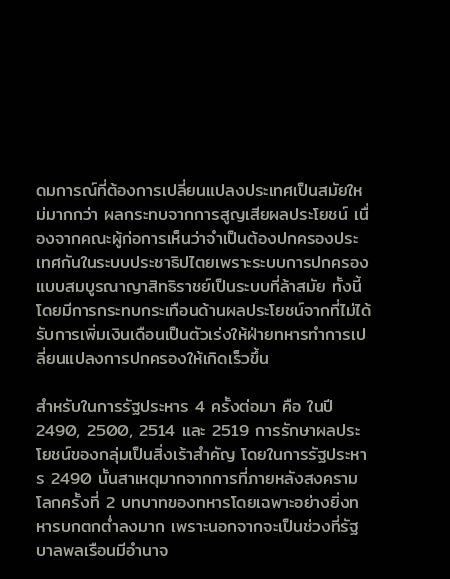ดมการณ์ที่ต้องการเปลี่ยนแปลงประเทศเป็นสมัยใหม่มากกว่า ผลกระทบจากการสูญเสียผลประโยชน์ เนื่องจากคณะผู้ก่อการเห็นว่าจำเป็นต้องปกครองประเทศกันในระบบประชาธิปไตยเพราะระบบการปกครองแบบสมบูรณาญาสิทธิราชย์เป็นระบบที่ล้าสมัย ทั้งนี้โดยมีการกระทบกระเทือนด้านผลประโยชน์จากที่ไม่ได้รับการเพิ่มเงินเดือนเป็นตัวเร่งให้ฝ่ายทหารทำการเปลี่ยนแปลงการปกครองให้เกิดเร็วขึ้น

สำหรับในการรัฐประหาร 4 ครั้งต่อมา คือ ในปี 2490, 2500, 2514 และ 2519 การรักษาผลประโยชน์ของกลุ่มเป็นสิ่งเร้าสำคัญ โดยในการรัฐประหาร 2490 นั้นสาเหตุมากจากการที่ภายหลังสงครามโลกครั้งที่ 2 บทบาทของทหารโดยเฉพาะอย่างยิ่งทหารบกตกต่ำลงมาก เพราะนอกจากจะเป็นช่วงที่รัฐบาลพลเรือนมีอำนาจ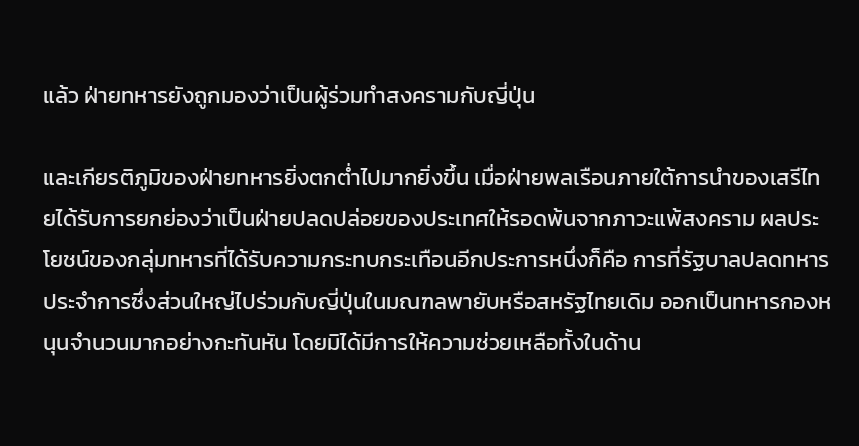แล้ว ฝ่ายทหารยังถูกมองว่าเป็นผู้ร่วมทำสงครามกับญี่ปุ่น

และเกียรติภูมิของฝ่ายทหารยิ่งตกต่ำไปมากยิ่งขึ้น เมื่อฝ่ายพลเรือนภายใต้การนำของเสรีไทยได้รับการยกย่องว่าเป็นฝ่ายปลดปล่อยของประเทศให้รอดพ้นจากภาวะแพ้สงคราม ผลประโยชน์ของกลุ่มทหารที่ได้รับความกระทบกระเทือนอีกประการหนึ่งก็คือ การที่รัฐบาลปลดทหารประจำการซึ่งส่วนใหญ่ไปร่วมกับญี่ปุ่นในมณฑลพายับหรือสหรัฐไทยเดิม ออกเป็นทหารกองหนุนจำนวนมากอย่างกะทันหัน โดยมิได้มีการให้ความช่วยเหลือทั้งในด้าน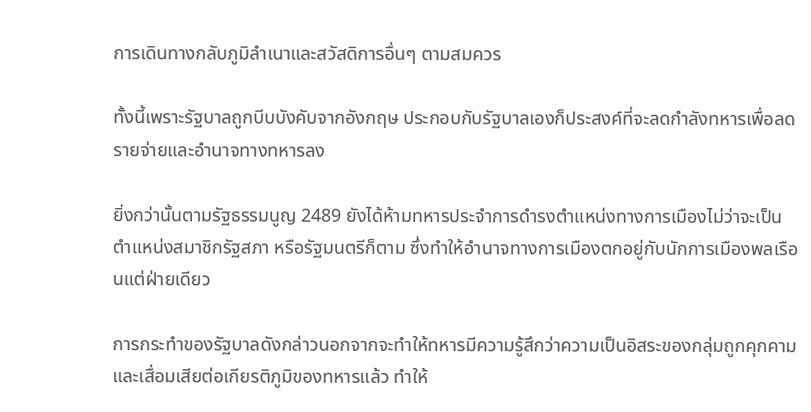การเดินทางกลับภูมิลำเนาและสวัสดิการอื่นๆ ตามสมควร

ทั้งนี้เพราะรัฐบาลถูกบีบบังคับจากอังกฤษ ประกอบกับรัฐบาลเองก็ประสงค์ที่จะลดกำลังทหารเพื่อลดรายจ่ายและอำนาจทางทหารลง

ยิ่งกว่านั้นตามรัฐธรรมนูญ 2489 ยังได้ห้ามทหารประจำการดำรงตำแหน่งทางการเมืองไม่ว่าจะเป็นตำแหน่งสมาชิกรัฐสภา หรือรัฐมนตรีก็ตาม ซึ่งทำให้อำนาจทางการเมืองตกอยู่กับนักการเมืองพลเรือนแต่ฝ่ายเดียว

การกระทำของรัฐบาลดังกล่าวนอกจากจะทำให้ทหารมีความรู้สึกว่าความเป็นอิสระของกลุ่มถูกคุกคามและเสื่อมเสียต่อเกียรติภูมิของทหารแล้ว ทำให้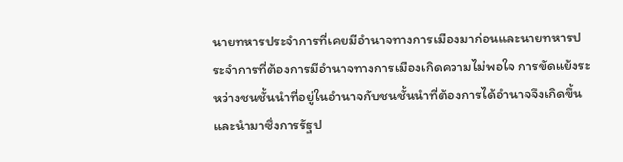นายทหารประจำการที่เคยมีอำนาจทางการเมืองมาก่อนและนายทหารประจำการที่ต้องการมีอำนาจทางการเมืองเกิดความไม่พอใจ การขัดแย้งระหว่างชนชั้นนำที่อยู่ในอำนาจกับชนชั้นนำที่ต้องการได้อำนาจจึงเกิดขึ้น และนำมาซึ่งการรัฐป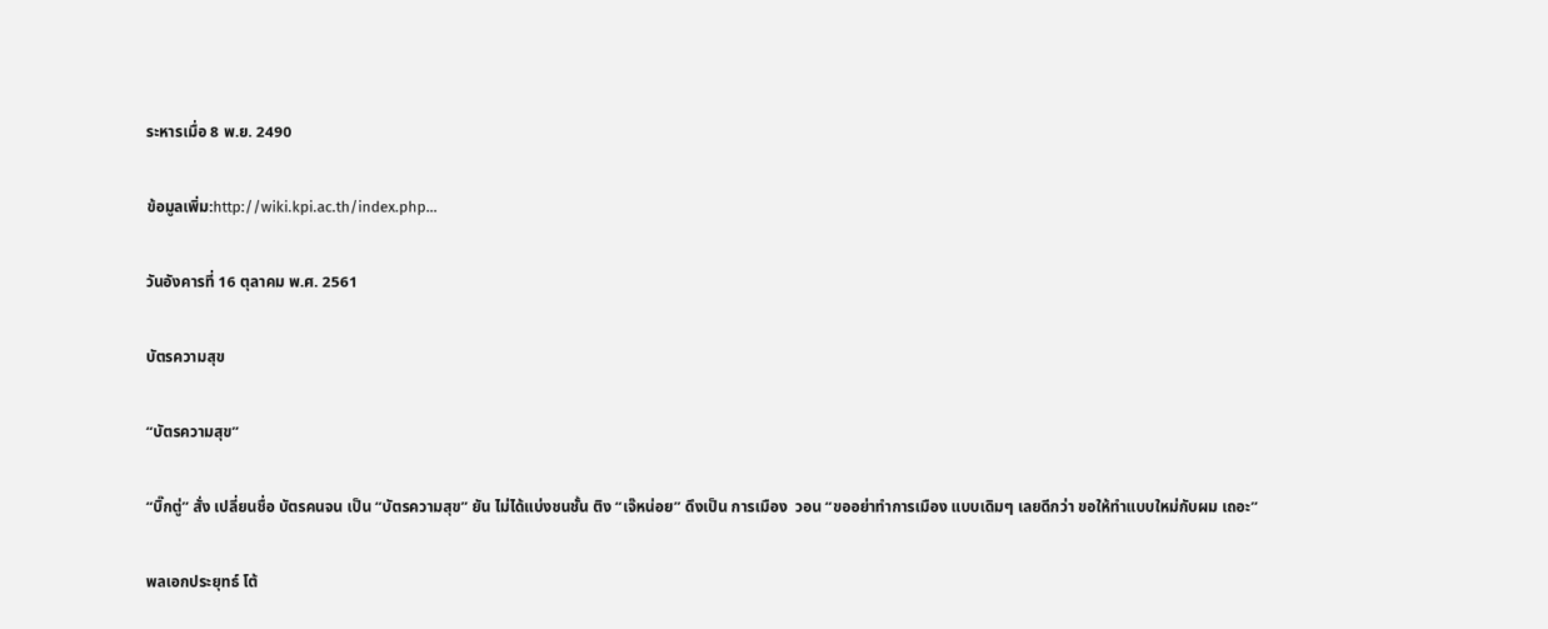ระหารเมื่อ 8 พ.ย. 2490

ข้อมูลเพิ่ม:http://wiki.kpi.ac.th/index.php…

วันอังคารที่ 16 ตุลาคม พ.ศ. 2561

บัตรความสุข

“บัตรความสุข”

“บิ๊กตู่” สั่ง เปลี่ยนชื่อ บัตรคนจน เป็น “บัตรความสุข” ยัน ไม่ได้แบ่งชนชั้น ติง “เจ๊หน่อย” ดึงเป็น การเมือง  วอน “ขออย่าทำการเมือง แบบเดิมๆ เลยดีกว่า ขอให้ทำแบบใหม่กับผม เถอะ”

พลเอกประยุทธ์ โต้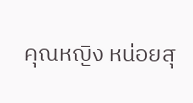คุณหญิง หน่อยสุ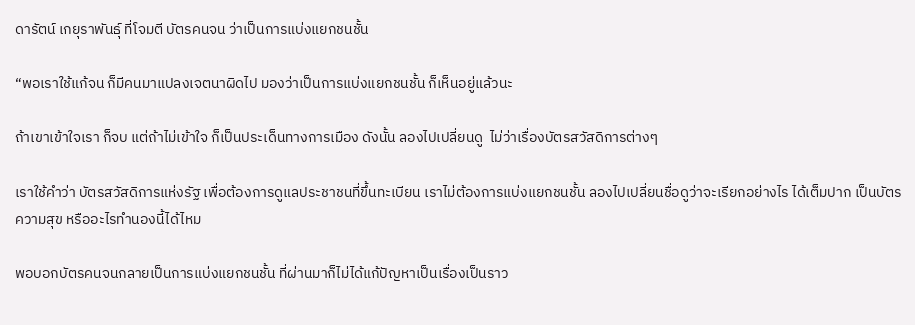ดารัตน์ เกยุราพันธุ์ ที่โจมตี บัตรคนจน ว่าเป็นการแบ่งแยกชนชั้น

“พอเราใช้แก้จน ก็มีคนมาแปลงเจตนาผิดไป มองว่าเป็นการแบ่งแยกชนชั้น ก็เห็นอยู่แล้วนะ

ถ้าเขาเข้าใจเรา ก็จบ แต่ถ้าไม่เข้าใจ ก็เป็นประเด็นทางการเมือง ดังนั้น ลองไปเปลี่ยนดู  ไม่ว่าเรื่องบัตรสวัสดิการต่างๆ

เราใช้คำว่า บัตรสวัสดิการแห่งรัฐ เพื่อต้องการดูแลประชาชนที่ขึ้นทะเบียน เราไม่ต้องการแบ่งแยกชนชั้น ลองไปเปลี่ยนชื่อดูว่าจะเรียกอย่างไร ได้เต็มปาก เป็นบัตรความสุข หรืออะไรทำนองนี้ได้ไหม

พอบอกบัตรคนจนกลายเป็นการแบ่งแยกชนชั้น ที่ผ่านมาก็ไม่ได้แก้ปัญหาเป็นเรื่องเป็นราว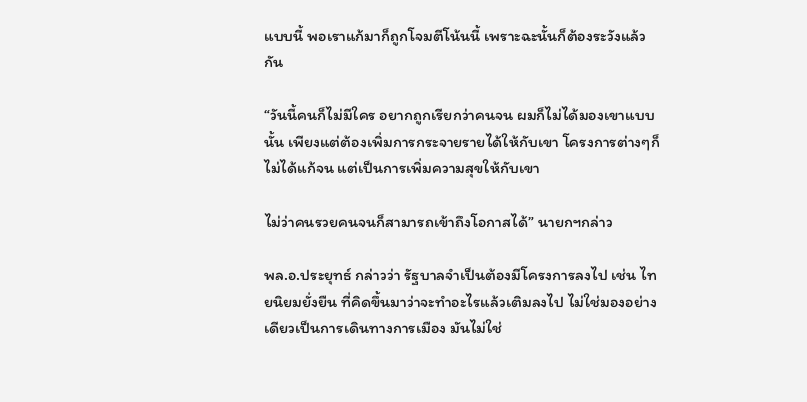แบบนี้ พอเราแก้มาก็ถูกโจมตีโน้นนี้ เพราะฉะนั้นก็ต้องระวังแล้วกัน

“วันนี้คนก็ไม่มีใคร อยากถูกเรียกว่าคนจน ผมก็ไม่ได้มองเขาแบบนั้น เพียงแต่ต้องเพิ่มการกระจายรายได้ให้กับเขา โครงการต่างๆก็ไม่ได้แก้จน แต่เป็นการเพิ่มความสุขให้กับเขา

ไม่ว่าคนรวยคนจนก็สามารถเข้าถึงโอกาสได้” นายกฯกล่าว

พล.อ.ประยุทธ์ กล่าวว่า รัฐบาลจำเป็นต้องมีโครงการลงไป เช่น ไทยนิยมยั่งยืน ที่คิดขึ้นมาว่าจะทำอะไรแล้วเติมลงไป ไม่ใช่มองอย่างเดียวเป็นการเดินทางการเมือง มันไม่ใช่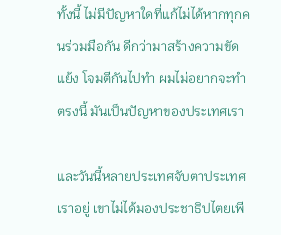ทั้งนี้ ไม่มีปัญหาใดที่แก้ไม่ได้หากทุกคนร่วมมือกัน ดีกว่ามาสร้างความขัดแย้ง โจมตีกันไปทำ ผมไม่อยากจะทำตรงนี้ มันเป็นปัญหาของประเทศเรา

และวันนี้หลายประเทศจับตาประเทศเราอยู่ เขาไม่ได้มองประชาธิปไตยเพี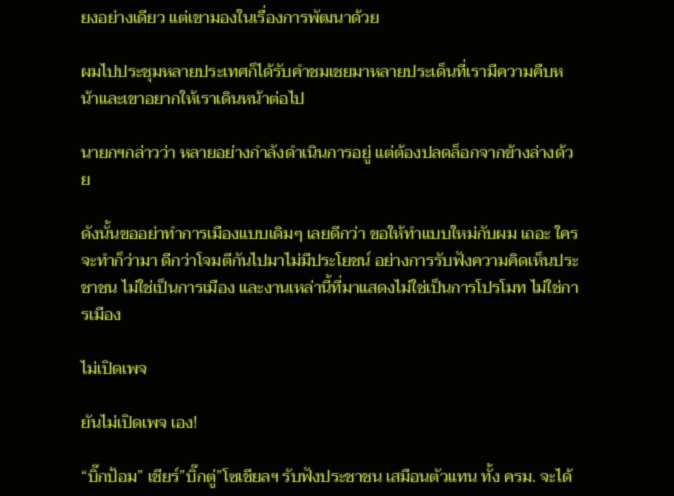ยงอย่างเดียว แต่เขามองในเรื่องการพัฒนาด้วย

ผมไปประชุมหลายประเทศก็ได้รับคำชมเชยมาหลายประเด็นที่เรามีความคืบหน้าและเขาอยากให้เราเดินหน้าต่อไป

นายกฯกล่าวว่า หลายอย่างกำลังดำเนินการอยู่ แต่ต้องปลดล็อกจากข้างล่างด้วย

ดังนั้นขออย่าทำการเมืองแบบเดิมๆ เลยดีกว่า ขอให้ทำแบบใหม่กับผม เถอะ ใครจะทำก็ว่ามา ดีกว่าโจมตีกันไปมาไม่มีประโยชน์ อย่างการรับฟังความคิดเห็นประชาชน ไม่ใช่เป็นการเมือง และงานเหล่านี้ที่มาแสดงไม่ใช่เป็นการโปรโมท ไม่ใช่การเมือง

ไม่เปิดเพจ

ยันไม่เปิดเพจ เอง!

“บิ๊กป้อม” เชียร์”บิ๊กตู่”โซเชียลฯ รับฟังประชาชน เสมือนตัวแทน ทั้ง ครม. จะได้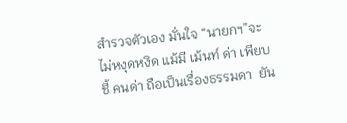สำรวจตัวเอง มั่นใจ “นายกฯ”จะไม่หงุดหงิด แม้มี เม้นท์ ด่า เพียบ ชี้ คนด่า ถือเป็นเรื่องธรรมดา  ยัน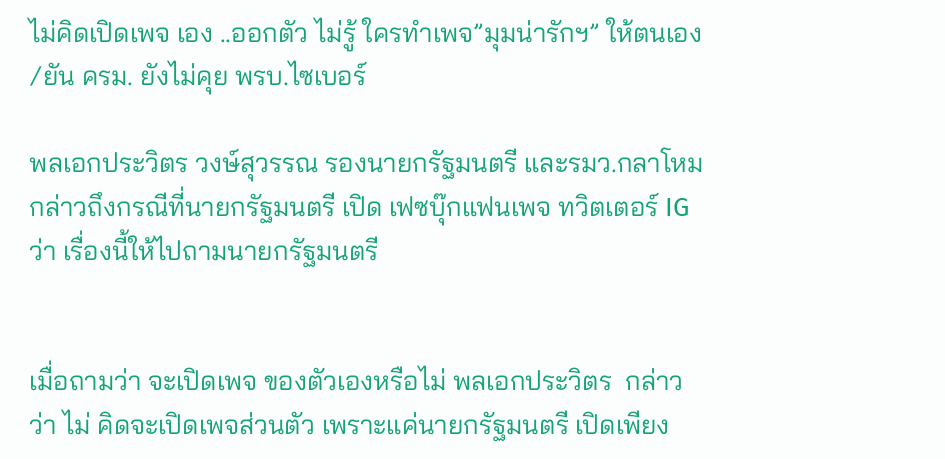ไม่คิดเปิดเพจ เอง ..ออกตัว ไม่รู้ ใครทำเพจ”มุมน่ารักฯ” ให้ตนเอง /ยัน ครม. ยังไม่คุย พรบ.ไซเบอร์

พลเอกประวิตร วงษ์สุวรรณ รองนายกรัฐมนตรี และรมว.กลาโหม กล่าวถึงกรณีที่นายกรัฐมนตรี เปิด เฟซบุ๊กแฟนเพจ ทวิตเตอร์ IG  ว่า เรื่องนี้ให้ไปถามนายกรัฐมนตรี


เมื่อถามว่า จะเปิดเพจ ของตัวเองหรือไม่ พลเอกประวิตร  กล่าวว่า ไม่ คิดจะเปิดเพจส่วนตัว เพราะแค่นายกรัฐมนตรี เปิดเพียง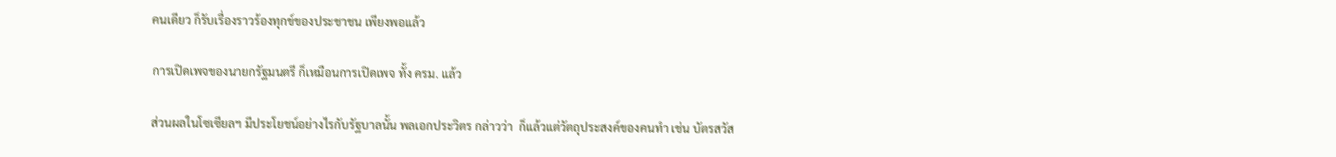คนเดียว ก็รับเรื่องราวร้องทุกข์ของประชาชน เพียงพอแล้ว

การเปิดเพจของนายกรัฐมนตรี ก็เหมือนการเปิดเพจ ทั้ง ครม. แล้ว

ส่วนผลในโซเซียลฯ มีประโยชน์อย่างไรกับรัฐบาลนั้น พลเอกประวิตร กล่าวว่า  ก็แล้วแต่วัตถุประสงค์ของคนทำ เช่น บัตรสวัส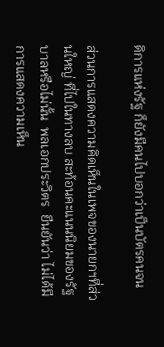ดิการแห่งรัฐ ก็ยังมีคนไปบอกว่าเป็นบัตรคนจน

ส่วนการแสดงความคิดเห็นในเพจของนายกฯที่ส่วนใหญ่ ที่ไปในทางลบ สะท้อนคะแนนนิยมของรัฐบาลหรือไม่นั้น  พลเอกประวิตร  ยืนยันว่า ไม่ได้มีการแสดงความเห็น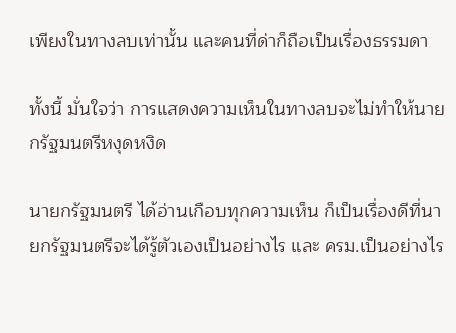เพียงในทางลบเท่านั้น และคนที่ด่าก็ถือเป็นเรื่องธรรมดา

ทั้งนี้ มั่นใจว่า การแสดงความเห็นในทางลบจะไม่ทำให้นายกรัฐมนตรีหงุดหงิด

นายกรัฐมนตรี ได้อ่านเกือบทุกความเห็น ก็เป็นเรื่องดีที่นายกรัฐมนตรีจะได้รู้ตัวเองเป็นอย่างไร และ ครม.เป็นอย่างไร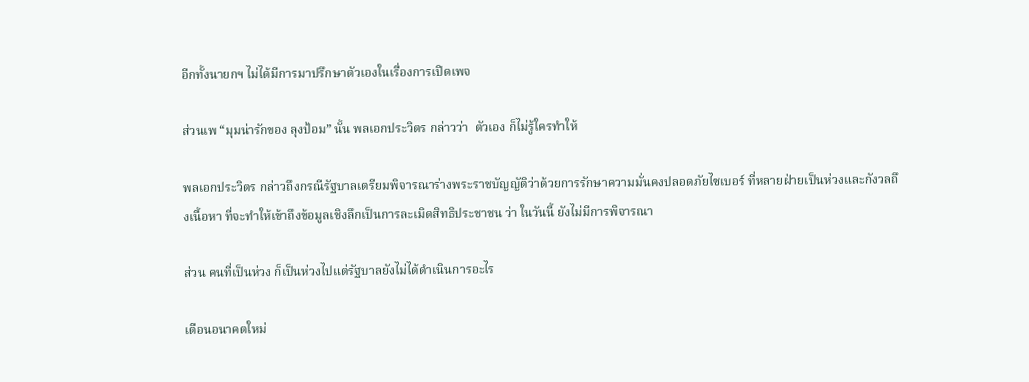อีกทั้งนายกฯ ไม่ได้มีการมาปรึกษาตัวเองในเรื่องการเปิดเพจ

ส่วนเพ “มุมน่ารักของ ลุงป้อม” นั้น พลเอกประวิตร กล่าวว่า  ตัวเอง ก็ไม่รู้ใครทำให้

พลเอกประวิตร กล่าวถึงกรณีรัฐบาลเตรียมพิจารณาร่างพระราชบัญญัติว่าด้วยการรักษาความมั่นคงปลอดภัยไซเบอร์ ที่หลายฝ่ายเป็นห่วงและกังวลถึงเนื้อหา ที่จะทำให้เข้าถึงข้อมูลเชิงลึกเป็นการละเมิดสิทธิประชาชน ว่า ในวันนี้ ยังไม่มีการพิจารณา

ส่วน คนที่เป็นห่วง ก็เป็นห่วงไปแต่รัฐบาลยังไม่ได้ดำเนินการอะไร

เตือนอนาคตใหม่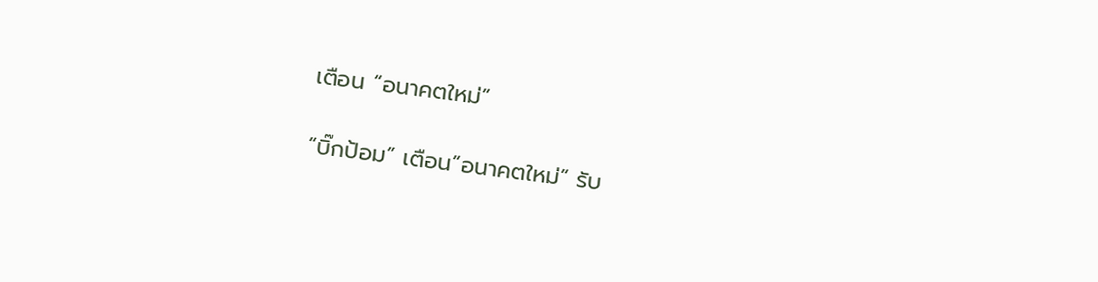เตือน “อนาคตใหม่”

“บิ๊กป้อม” เตือน”อนาคตใหม่” รับ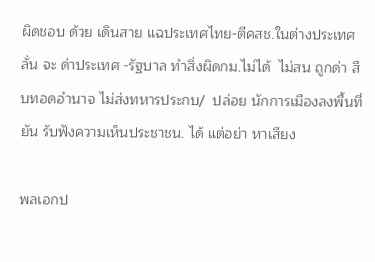ผิดชอบ ด้วย เดินสาย แฉประเทศไทย-ตีคสช.ในต่างประเทศ  ลั่น จะ ด่าประเทศ -รัฐบาล ทำสิ่งผิดกม.ไม่ได้  ไม่สน ถูกด่า สืบทอดอำนาจ ไม่ส่งทหารประกบ/  ปล่อย นักการเมืองลงพื้นที่ ยัน รับฟังความเห็นประชาชน. ได้ แต่อย่า หาเสียง

พลเอกป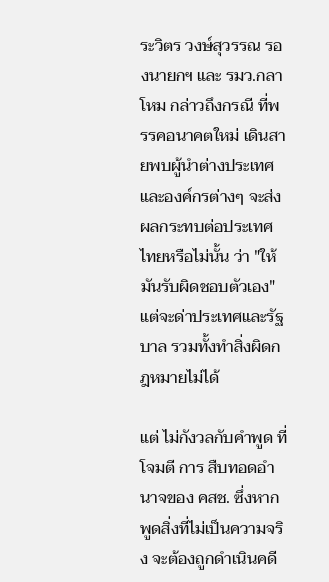ระวิตร วงษ์สุวรรณ รองนายกฯ และ รมว.กลาโหม กล่าวถึงกรณี ที่พรรคอนาคตใหม่ เดินสายพบผู้นำต่างประเทศ และองค์กรต่างๆ จะส่งผลกระทบต่อประเทศไทยหรือไม่นั้น ว่า "ให้มันรับผิดชอบตัวเอง" แต่จะด่าประเทศและรัฐบาล รวมทั้งทำสิ่งผิดกฎหมายไม่ได้

แต่ ไม่กังวลกับคำพูด ที่โจมตี การ สืบทอดอำนาจของ คสช. ซึ่งหากพูดสิ่งที่ไม่เป็นความจริง จะต้องถูกดำเนินคดี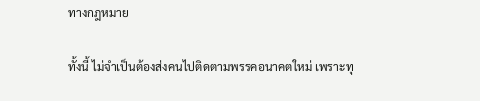ทางกฎหมาย

ทั้งนี้ ไม่จำเป็นต้องส่งคนไปติดตามพรรคอนาคตใหม่ เพราะทุ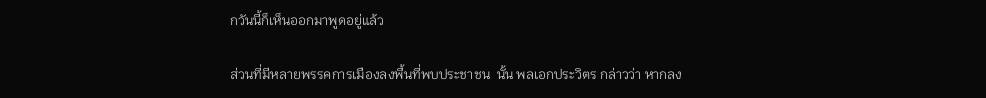กวันนี้ก็เห็นออกมาพูดอยู่แล้ว

ส่วนที่มีหลายพรรคการเมืองลงพื้นที่พบประชาชน  นั้น พลเอกประวิตร กล่าวว่า หากลง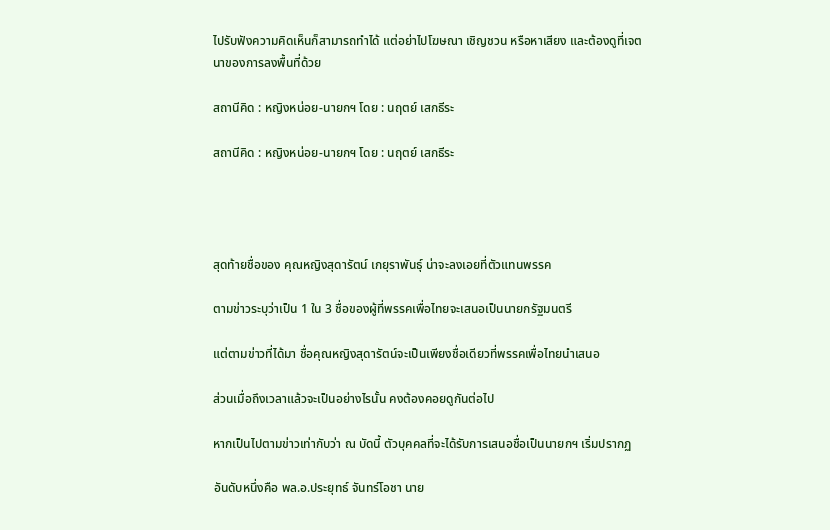ไปรับฟังความคิดเห็นก็สามารถทำได้ แต่อย่าไปโฆษณา เชิญชวน หรือหาเสียง และต้องดูที่เจตนาของการลงพื้นที่ด้วย

สถานีคิด : หญิงหน่อย-นายกฯ โดย : นฤตย์ เสกธีระ

สถานีคิด : หญิงหน่อย-นายกฯ โดย : นฤตย์ เสกธีระ




สุดท้ายชื่อของ คุณหญิงสุดารัตน์ เกยุราพันธุ์ น่าจะลงเอยที่ตัวแทนพรรค

ตามข่าวระบุว่าเป็น 1 ใน 3 ชื่อของผู้ที่พรรคเพื่อไทยจะเสนอเป็นนายกรัฐมนตรี

แต่ตามข่าวที่ได้มา ชื่อคุณหญิงสุดารัตน์จะเป็นเพียงชื่อเดียวที่พรรคเพื่อไทยนำเสนอ

ส่วนเมื่อถึงเวลาแล้วจะเป็นอย่างไรนั้น คงต้องคอยดูกันต่อไป

หากเป็นไปตามข่าวเท่ากับว่า ณ บัดนี้ ตัวบุคคลที่จะได้รับการเสนอชื่อเป็นนายกฯ เริ่มปรากฏ

อันดับหนึ่งคือ พล.อ.ประยุทธ์ จันทร์โอชา นาย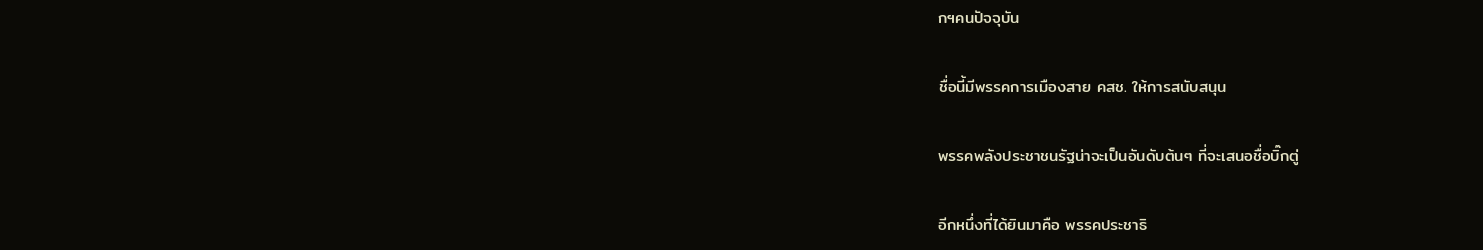กฯคนปัจจุบัน

ชื่อนี้มีพรรคการเมืองสาย คสช. ให้การสนับสนุน

พรรคพลังประชาชนรัฐน่าจะเป็นอันดับต้นๆ ที่จะเสนอชื่อบิ๊กตู่

อีกหนึ่งที่ได้ยินมาคือ พรรคประชาธิ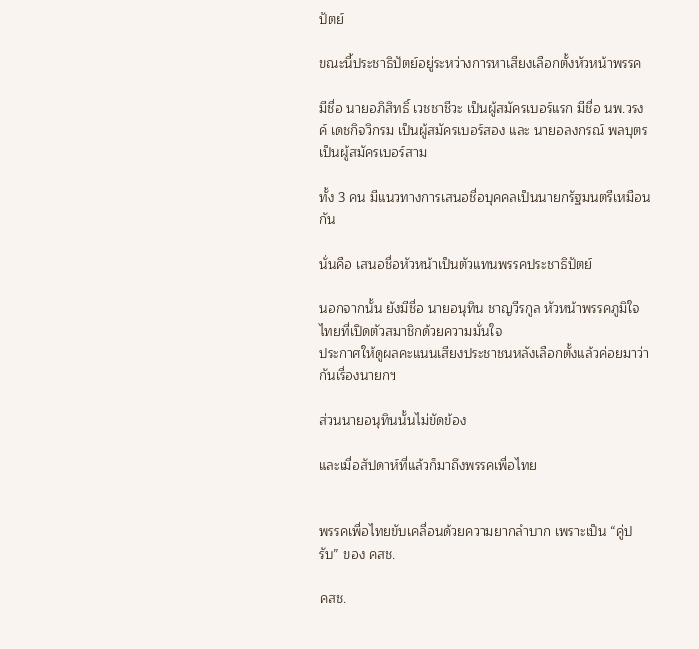ปัตย์

ขณะนี้ประชาธิปัตย์อยู่ระหว่างการหาเสียงเลือกตั้งหัวหน้าพรรค

มีชื่อ นายอภิสิทธิ์ เวชชาชีวะ เป็นผู้สมัครเบอร์แรก มีชื่อ นพ.วรงค์ เดชกิจวิกรม เป็นผู้สมัครเบอร์สอง และ นายอลงกรณ์ พลบุตร เป็นผู้สมัครเบอร์สาม

ทั้ง 3 คน มีแนวทางการเสนอชื่อบุคคลเป็นนายกรัฐมนตรีเหมือนกัน

นั่นคือ เสนอชื่อหัวหน้าเป็นตัวแทนพรรคประชาธิปัตย์

นอกจากนั้น ยังมีชื่อ นายอนุทิน ชาญวีรกูล หัวหน้าพรรคภูมิใจไทยที่เปิดตัวสมาชิกด้วยความมั่นใจ
ประกาศให้ดูผลคะแนนเสียงประชาชนหลังเลือกตั้งแล้วค่อยมาว่ากันเรื่องนายกฯ

ส่วนนายอนุทินนั้นไม่ขัดข้อง

และเมื่อสัปดาห์ที่แล้วก็มาถึงพรรคเพื่อไทย


พรรคเพื่อไทยขับเคลื่อนด้วยความยากลำบาก เพราะเป็น “คู่ปรับ” ของ คสช.

คสช.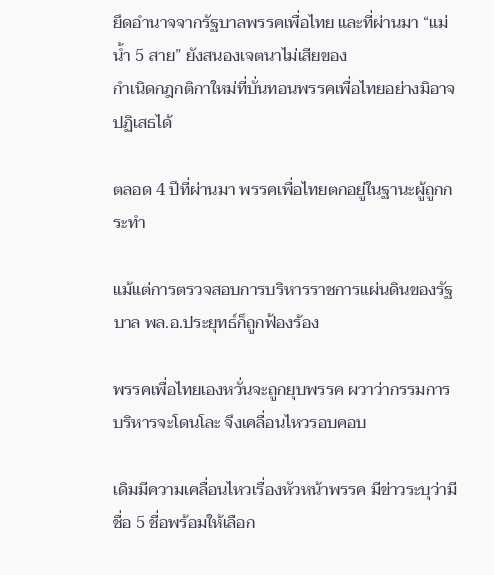ยึดอำนาจจากรัฐบาลพรรคเพื่อไทย และที่ผ่านมา “แม่น้ำ 5 สาย” ยังสนองเจตนาไม่เสียของ
กำเนิดกฎกติกาใหม่ที่บั่นทอนพรรคเพื่อไทยอย่างมิอาจปฏิเสธได้

ตลอด 4 ปีที่ผ่านมา พรรคเพื่อไทยตกอยู่ในฐานะผู้ถูกกระทำ

แม้แต่การตรวจสอบการบริหารราชการแผ่นดินของรัฐบาล พล.อ.ประยุทธ์ก็ถูกฟ้องร้อง

พรรคเพื่อไทยเองหวั่นจะถูกยุบพรรค ผวาว่ากรรมการบริหารจะโดนโละ จึงเคลื่อนไหวรอบคอบ

เดิมมีความเคลื่อนไหวเรื่องหัวหน้าพรรค มีข่าวระบุว่ามีชื่อ 5 ชื่อพร้อมให้เลือก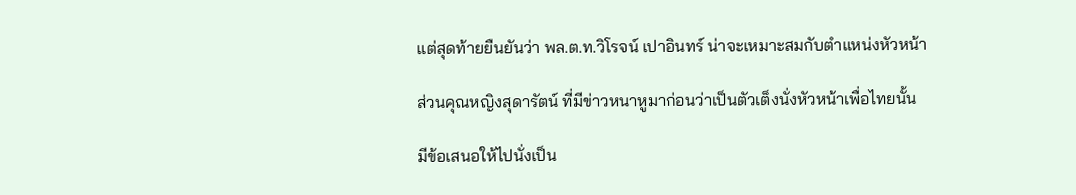แต่สุดท้ายยืนยันว่า พล.ต.ท.วิโรจน์ เปาอินทร์ น่าจะเหมาะสมกับตำแหน่งหัวหน้า

ส่วนคุณหญิงสุดารัตน์ ที่มีข่าวหนาหูมาก่อนว่าเป็นตัวเต็งนั่งหัวหน้าเพื่อไทยนั้น

มีข้อเสนอให้ไปนั่งเป็น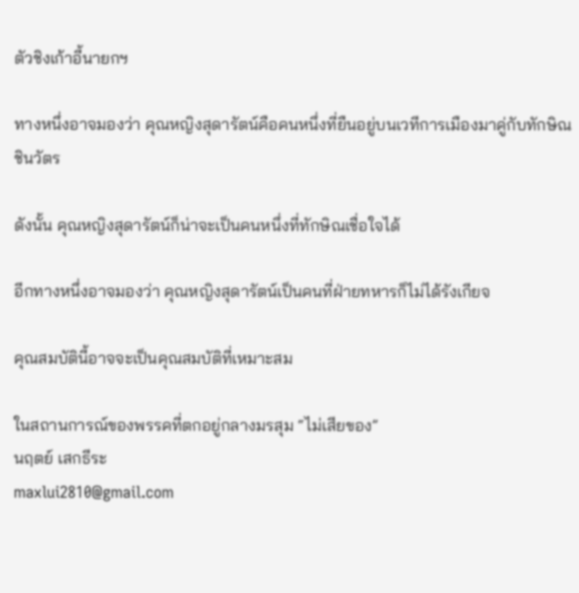ตัวชิงเก้าอี้นายกฯ

ทางหนึ่งอาจมองว่า คุณหญิงสุดารัตน์คือคนหนึ่งที่ยืนอยู่บนเวทีการเมืองมาคู่กับทักษิณ ชินวัตร

ดังนั้น คุณหญิงสุดารัตน์ก็น่าจะเป็นคนหนึ่งที่ทักษิณเชื่อใจได้

อีกทางหนึ่งอาจมองว่า คุณหญิงสุดารัตน์เป็นคนที่ฝ่ายทหารก็ไม่ได้รังเกียจ

คุณสมบัตินี้อาจจะเป็นคุณสมบัติที่เหมาะสม

ในสถานการณ์ของพรรคที่ตกอยู่กลางมรสุม “ไม่เสียของ”
นฤตย์ เสกธีระ
maxlui2810@gmail.com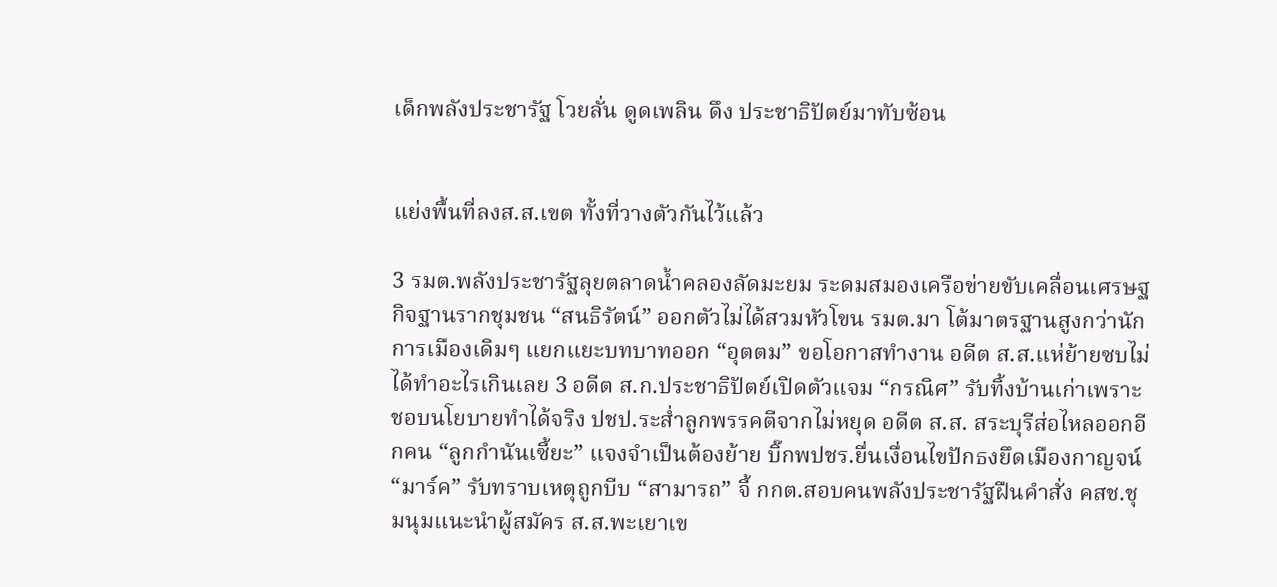เด็กพลังประชารัฐ โวยลั่น ดูดเพลิน ดึง ประชาธิปัตย์มาทับซ้อน


แย่งพื้นที่ลงส.ส.เขต ทั้งที่วางตัวกันไว้แล้ว

3 รมต.พลังประชารัฐลุยตลาดน้ำคลองลัดมะยม ระดมสมองเครือข่ายขับเคลื่อนเศรษฐกิจฐานรากชุมชน “สนธิรัตน์” ออกตัวไม่ได้สวมหัวโขน รมต.มา โต้มาตรฐานสูงกว่านักการเมืองเดิมๆ แยกแยะบทบาทออก “อุตตม” ขอโอกาสทำงาน อดีต ส.ส.แห่ย้ายซบไม่ได้ทำอะไรเกินเลย 3 อดีต ส.ก.ประชาธิปัตย์เปิดตัวแจม “กรณิศ” รับทิ้งบ้านเก่าเพราะชอบนโยบายทำได้จริง ปชป.ระส่ำลูกพรรคตีจากไม่หยุด อดีต ส.ส. สระบุรีส่อไหลออกอีกคน “ลูกกำนันเซี้ยะ” แจงจำเป็นต้องย้าย บิ๊กพปชร.ยื่นเงื่อนไขปักธงยึดเมืองกาญจน์ “มาร์ค” รับทราบเหตุถูกบีบ “สามารถ” จี้ กกต.สอบคนพลังประชารัฐฝืนคำสั่ง คสช.ชุมนุมแนะนำผู้สมัคร ส.ส.พะเยาเข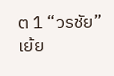ต 1 “วรชัย” เย้ย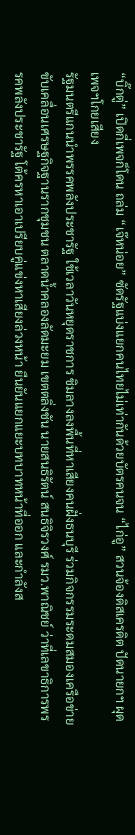“บิ๊กตู่” เปิดกี่เพจก็โดน ถล่ม “เจ๊หน่อย” ซัดรัฐแบ่งแยกคนไทยไม่เท่ากันด้วยบัตรคนจน “ไก่อู” สวนจ้องดิสเครดิต ปัดนายกฯ ผุดเพจฯโกยเสียง
รัฐมนตรีแกนนำพรรคพลังประชารัฐ ใช้เวลาวันหยุดราชการ ชิมลางลงพื้นที่หาเสียงคนฝั่งธนบุรี ร่วมกิจกรรมระดมสมองเครือข่ายขับเคลื่อนเศรษฐกิจฐานรากชุมชน ตลาดน้ำคลองลัดมะยม เขตตลิ่งชัน นายสนธิรัตน์ สนธิจิรวงศ์ รมว.พาณิชย์ ว่าที่เลขาธิการพรรคพลังประชารัฐ โต้ครหาเอาเปรียบคู่แข่งหาเสียงล่วงหน้า ยืนยันแยกแยะบทบาทหน้าที่ออก และกำลังส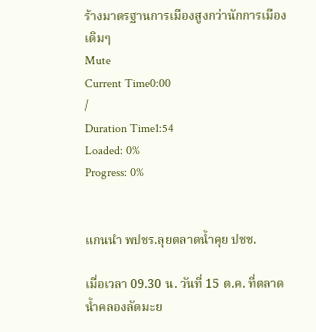ร้างมาตรฐานการเมืองสูงกว่านักการเมืองเดิมๆ
Mute
Current Time0:00
/
Duration Time1:54
Loaded: 0%
Progress: 0%


แกนนำ พปชร.ลุยตลาดน้ำคุย ปชช.

เมื่อเวลา 09.30 น. วันที่ 15 ต.ค. ที่ตลาดน้ำคลองลัดมะย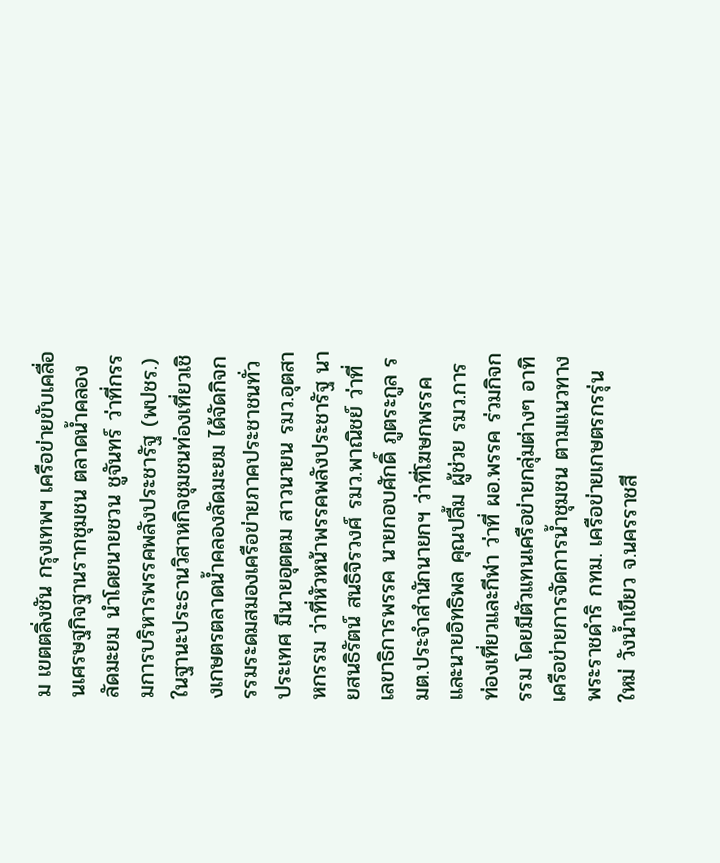ม เขตตลิ่งชัน กรุงเทพฯ เครือข่ายขับเคลื่อนเศรษฐกิจฐานรากชุมชน ตลาดน้ำคลองลัดมะยม นำโดยนายชวน ชูจันทร์ ว่าที่กรรมการบริหารพรรคพลังประชารัฐ (พปชร.) ในฐานะประธานวิสาหกิจชุมชนท่องเที่ยวเชิงเกษตรตลาดน้ำคลองลัดมะยม ได้จัดกิจกรรมระดมสมองเครือข่ายภาคประชาชนทั่วประเทศ มีนายอุตตม สาวนายน รมว.อุตสาหกรรม ว่าที่หัวหน้าพรรคพลังประชารัฐ นายสนธิรัตน์ สนธิจิรวงศ์ รมว.พาณิชย์ ว่าที่เลขาธิการพรรค นายกอบศักดิ์ ภูตระกูล รมต.ประจำสำนักนายกฯ ว่าที่โฆษกพรรค และนายอิทธิพล คุณปลื้ม ผู้ช่วย รมว.การท่องเที่ยวและกีฬา ว่าที่ ผอ.พรรค ร่วมกิจกรรม โดยมีตัวแทนเครือข่ายกลุ่มต่างๆ อาทิ เครือข่ายการจัดการน้ำชุมชน ตามแนวทางพระราชดำริ กทม. เครือข่ายเกษตรกรรุ่นใหม่ วังน้ำเขียว จ.นครราชสี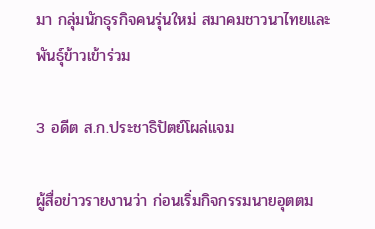มา กลุ่มนักธุรกิจคนรุ่นใหม่ สมาคมชาวนาไทยและพันธุ์ข้าวเข้าร่วม

3 อดีต ส.ก.ประชาธิปัตย์โผล่แจม

ผู้สื่อข่าวรายงานว่า ก่อนเริ่มกิจกรรมนายอุตตม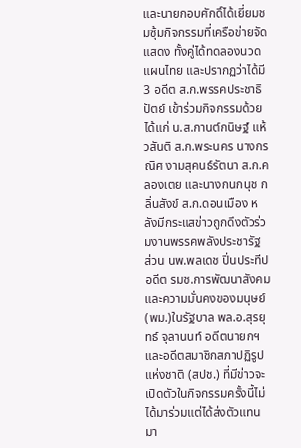และนายกอบศักดิ์ได้เยี่ยมชมซุ้มกิจกรรมที่เครือข่ายจัดแสดง ทั้งคู่ได้ทดลองนวดแผนไทย และปรากฏว่าได้มี 3 อดีต ส.ก.พรรคประชาธิปัตย์ เข้าร่วมกิจกรรมด้วย ได้แก่ น.ส.กานต์กนิษฐ์ แห้วสันติ ส.ก.พระนคร นางกรณิศ งามสุคนธ์รัตนา ส.ก.คลองเตย และนางกนกนุช กลิ่นสังข์ ส.ก.ดอนเมือง หลังมีกระแสข่าวถูกดึงตัวร่วมงานพรรคพลังประชารัฐ ส่วน นพ.พลเดช ปิ่นประทีป อดีต รมช.การพัฒนาสังคมและความมั่นคงของมนุษย์ (พม.)ในรัฐบาล พล.อ.สุรยุทธ์ จุลานนท์ อดีตนายกฯ และอดีตสมาชิกสภาปฏิรูปแห่งชาติ (สปช.) ที่มีข่าวจะเปิดตัวในกิจกรรมครั้งนี้ไม่ได้มาร่วมแต่ได้ส่งตัวแทนมา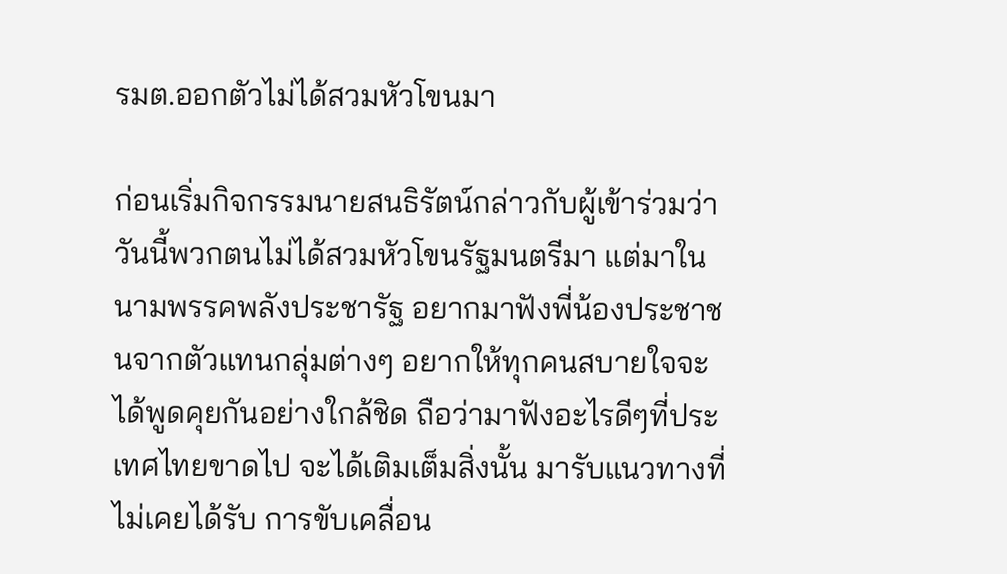รมต.ออกตัวไม่ได้สวมหัวโขนมา

ก่อนเริ่มกิจกรรมนายสนธิรัตน์กล่าวกับผู้เข้าร่วมว่า วันนี้พวกตนไม่ได้สวมหัวโขนรัฐมนตรีมา แต่มาในนามพรรคพลังประชารัฐ อยากมาฟังพี่น้องประชาชนจากตัวแทนกลุ่มต่างๆ อยากให้ทุกคนสบายใจจะได้พูดคุยกันอย่างใกล้ชิด ถือว่ามาฟังอะไรดีๆที่ประเทศไทยขาดไป จะได้เติมเต็มสิ่งนั้น มารับแนวทางที่ไม่เคยได้รับ การขับเคลื่อน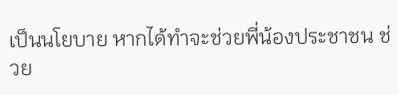เป็นนโยบาย หากได้ทำจะช่วยพี่น้องประชาชน ช่วย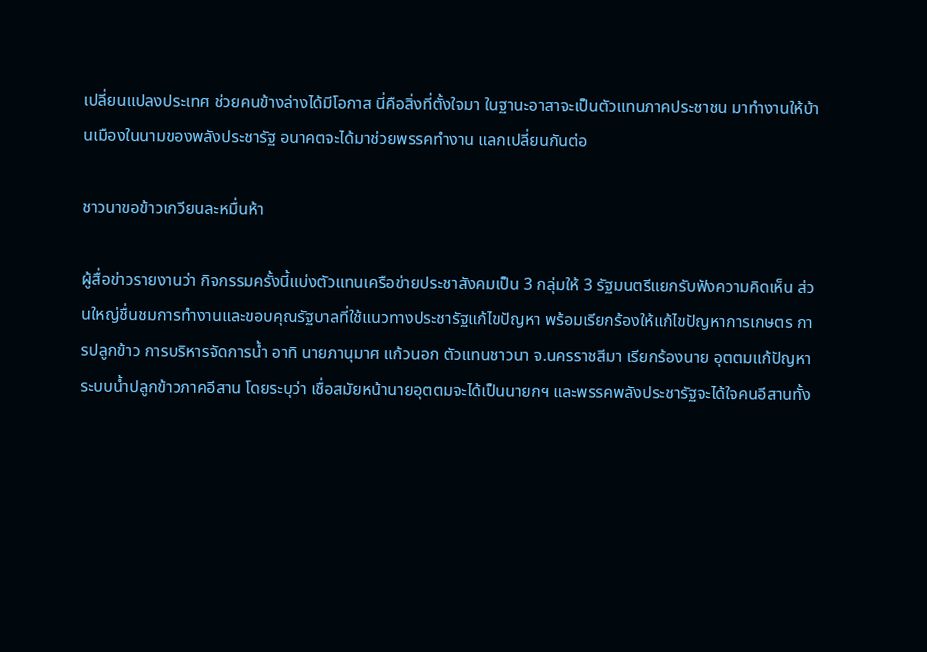เปลี่ยนแปลงประเทศ ช่วยคนข้างล่างได้มีโอกาส นี่คือสิ่งที่ตั้งใจมา ในฐานะอาสาจะเป็นตัวแทนภาคประชาชน มาทำงานให้บ้านเมืองในนามของพลังประชารัฐ อนาคตจะได้มาช่วยพรรคทำงาน แลกเปลี่ยนกันต่อ

ชาวนาขอข้าวเกวียนละหมื่นห้า

ผู้สื่อข่าวรายงานว่า กิจกรรมครั้งนี้แบ่งตัวแทนเครือข่ายประชาสังคมเป็น 3 กลุ่มให้ 3 รัฐมนตรีแยกรับฟังความคิดเห็น ส่วนใหญ่ชื่นชมการทำงานและขอบคุณรัฐบาลที่ใช้แนวทางประชารัฐแก้ไขปัญหา พร้อมเรียกร้องให้แก้ไขปัญหาการเกษตร การปลูกข้าว การบริหารจัดการน้ำ อาทิ นายภานุมาศ แก้วนอก ตัวแทนชาวนา จ.นครราชสีมา เรียกร้องนาย อุตตมแก้ปัญหาระบบน้ำปลูกข้าวภาคอีสาน โดยระบุว่า เชื่อสมัยหน้านายอุตตมจะได้เป็นนายกฯ และพรรคพลังประชารัฐจะได้ใจคนอีสานทั้ง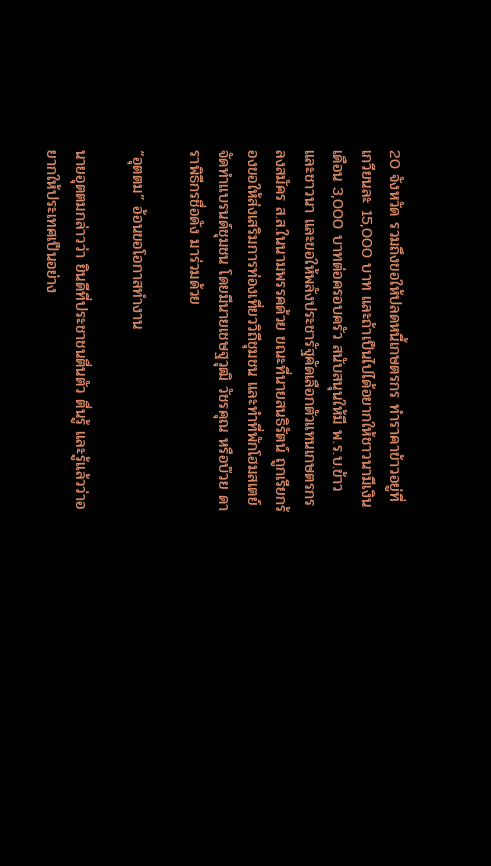20 จังหวัด รวมถึงขอให้ปลดหนี้เกษตรกร ทำราคาข้าวอยู่ที่เกวียนละ 15,000 บาท และถ้าเป็นไปได้อยากให้ชาวนามีเงินเดือน 3,000 บาทต่อครอบครัว สนับสนุนให้มี พ.ร.บ.ข้าวและชาวนา และขอให้พลังประชารัฐคัดเลือกตัวแทนเกษตรกรลงสมัคร ส.ส.ในนามพรรคด้วย ขณะที่นายสนธิรัตน์ ถูกเรียกร้องขอให้ส่งเสริมการท่องเที่ยววิถีชุมชน และทำที่พักโฮมสเตย์ จัดทำแบรนด์ชุมชน โดยมีนายเชษฐวุฒิ วัชรคุณ หรือบ๊วย ดาราพิธีกรชื่อดัง มาร่วมด้วย

“อุตตม” อ้อนขอโอกาสทำงาน

นายอุตตมกล่าวว่า ยินดีที่ประชาชนตื่นตัว ตื่นรู้ และรู้แล้วว่าอยากให้ประเทศเป็นอย่าง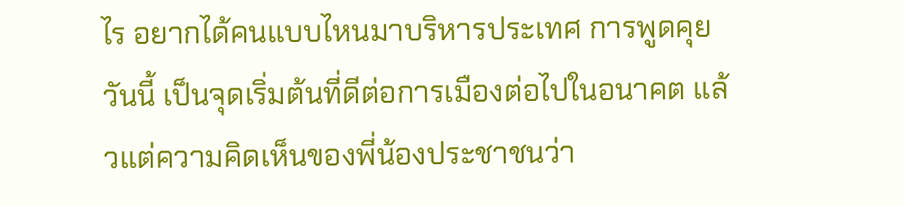ไร อยากได้คนแบบไหนมาบริหารประเทศ การพูดคุยวันนี้ เป็นจุดเริ่มต้นที่ดีต่อการเมืองต่อไปในอนาคต แล้วแต่ความคิดเห็นของพี่น้องประชาชนว่า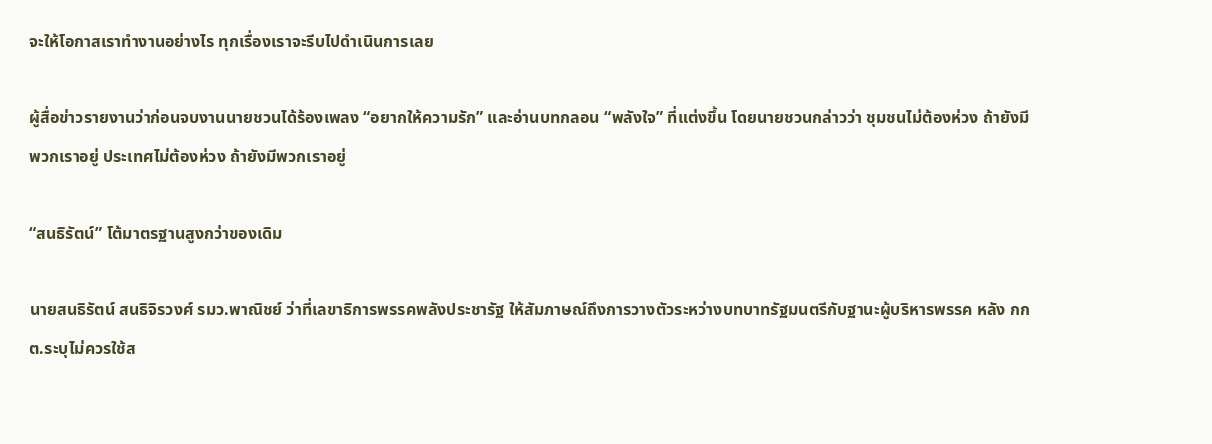จะให้โอกาสเราทำงานอย่างไร ทุกเรื่องเราจะรีบไปดำเนินการเลย

ผู้สื่อข่าวรายงานว่าก่อนจบงานนายชวนได้ร้องเพลง “อยากให้ความรัก” และอ่านบทกลอน “พลังใจ” ที่แต่งขึ้น โดยนายชวนกล่าวว่า ชุมชนไม่ต้องห่วง ถ้ายังมีพวกเราอยู่ ประเทศไม่ต้องห่วง ถ้ายังมีพวกเราอยู่

“สนธิรัตน์” โต้มาตรฐานสูงกว่าของเดิม

นายสนธิรัตน์ สนธิจิรวงศ์ รมว.พาณิชย์ ว่าที่เลขาธิการพรรคพลังประชารัฐ ให้สัมภาษณ์ถึงการวางตัวระหว่างบทบาทรัฐมนตรีกับฐานะผู้บริหารพรรค หลัง กกต.ระบุไม่ควรใช้ส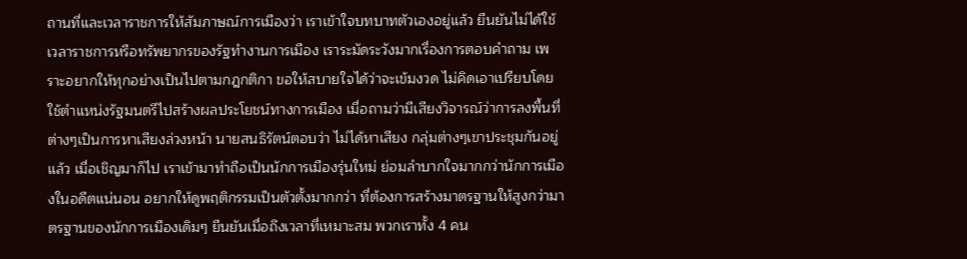ถานที่และเวลาราชการให้สัมภาษณ์การเมืองว่า เราเข้าใจบทบาทตัวเองอยู่แล้ว ยืนยันไม่ได้ใช้เวลาราชการหรือทรัพยากรของรัฐทำงานการเมือง เราระมัดระวังมากเรื่องการตอบคำถาม เพราะอยากให้ทุกอย่างเป็นไปตามกฎกติกา ขอให้สบายใจได้ว่าจะเข้มงวด ไม่คิดเอาเปรียบโดยใช้ตำแหน่งรัฐมนตรีไปสร้างผลประโยชน์ทางการเมือง เมื่อถามว่ามีเสียงวิจารณ์ว่าการลงพื้นที่ต่างๆเป็นการหาเสียงล่วงหน้า นายสนธิรัตน์ตอบว่า ไม่ได้หาเสียง กลุ่มต่างๆเขาประชุมกันอยู่แล้ว เมื่อเชิญมาก็ไป เราเข้ามาทำถือเป็นนักการเมืองรุ่นใหม่ ย่อมลำบากใจมากกว่านักการเมืองในอดีตแน่นอน อยากให้ดูพฤติกรรมเป็นตัวตั้งมากกว่า ที่ต้องการสร้างมาตรฐานให้สูงกว่ามาตรฐานของนักการเมืองเดิมๆ ยืนยันเมื่อถึงเวลาที่เหมาะสม พวกเราทั้ง 4 คน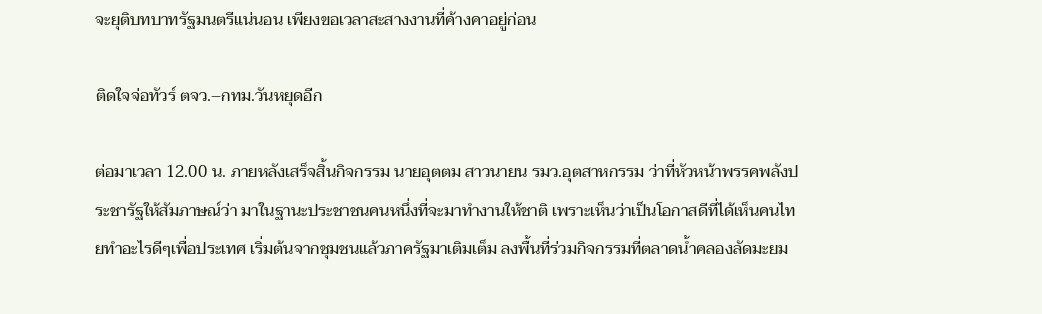จะยุติบทบาทรัฐมนตรีแน่นอน เพียงขอเวลาสะสางงานที่ค้างคาอยู่ก่อน

ติดใจจ่อทัวร์ ตจว.–กทม.วันหยุดอีก

ต่อมาเวลา 12.00 น. ภายหลังเสร็จสิ้นกิจกรรม นายอุตตม สาวนายน รมว.อุตสาหกรรม ว่าที่หัวหน้าพรรคพลังประชารัฐให้สัมภาษณ์ว่า มาในฐานะประชาชนคนหนึ่งที่จะมาทำงานให้ชาติ เพราะเห็นว่าเป็นโอกาสดีที่ได้เห็นคนไทยทำอะไรดีๆเพื่อประเทศ เริ่มต้นจากชุมชนแล้วภาครัฐมาเติมเต็ม ลงพื้นที่ร่วมกิจกรรมที่ตลาดน้ำคลองลัดมะยม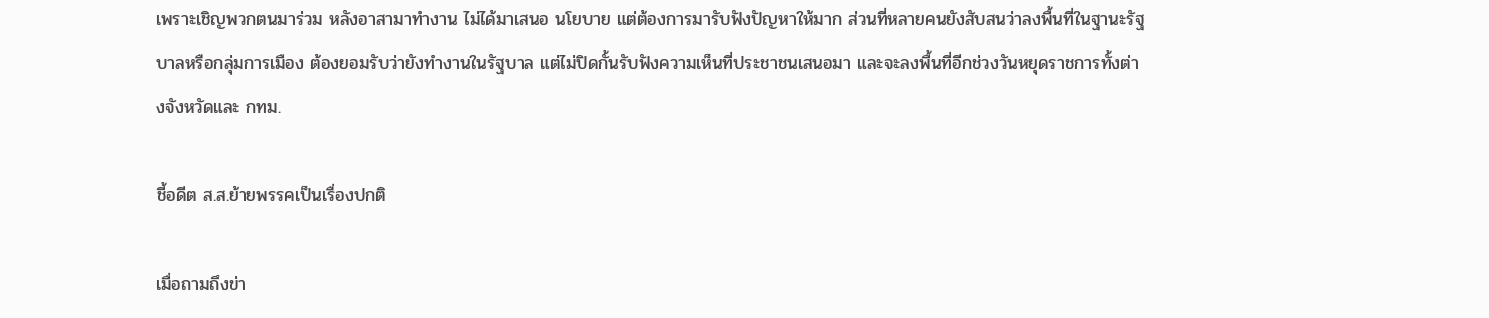เพราะเชิญพวกตนมาร่วม หลังอาสามาทำงาน ไม่ได้มาเสนอ นโยบาย แต่ต้องการมารับฟังปัญหาให้มาก ส่วนที่หลายคนยังสับสนว่าลงพื้นที่ในฐานะรัฐบาลหรือกลุ่มการเมือง ต้องยอมรับว่ายังทำงานในรัฐบาล แต่ไม่ปิดกั้นรับฟังความเห็นที่ประชาชนเสนอมา และจะลงพื้นที่อีกช่วงวันหยุดราชการทั้งต่างจังหวัดและ กทม.

ชี้อดีต ส.ส.ย้ายพรรคเป็นเรื่องปกติ

เมื่อถามถึงข่า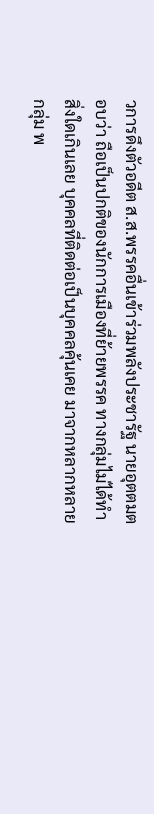วการดึงตัวอดีต ส.ส.พรรคอื่นเข้าร่วมพลังประชารัฐ นายอุตตมตอบว่า ถือเป็นปกติของนักการเมืองที่ย้ายพรรค ทางกลุ่มไม่ได้ทำสิ่งใดเกินเลย บุคคลที่ติดต่อเป็นบุคคลคุ้นเคย มาจากหลากหลายกลุ่ม พ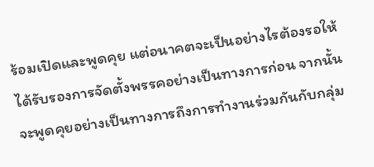ร้อมเปิดและพูดคุย แต่อนาคตจะเป็นอย่างไรต้องรอให้ได้รับรองการจัดตั้งพรรคอย่างเป็นทางการก่อน จากนั้นจะพูดคุยอย่างเป็นทางการถึงการทำงานร่วมกันกับกลุ่ม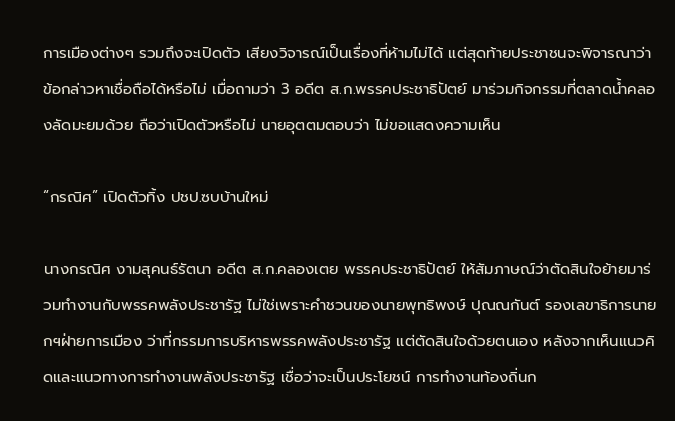การเมืองต่างๆ รวมถึงจะเปิดตัว เสียงวิจารณ์เป็นเรื่องที่ห้ามไม่ได้ แต่สุดท้ายประชาชนจะพิจารณาว่าข้อกล่าวหาเชื่อถือได้หรือไม่ เมื่อถามว่า 3 อดีต ส.ก.พรรคประชาธิปัตย์ มาร่วมกิจกรรมที่ตลาดน้ำคลองลัดมะยมด้วย ถือว่าเปิดตัวหรือไม่ นายอุตตมตอบว่า ไม่ขอแสดงความเห็น

“กรณิศ” เปิดตัวทิ้ง ปชป.ซบบ้านใหม่

นางกรณิศ งามสุคนธ์รัตนา อดีต ส.ก.คลองเตย พรรคประชาธิปัตย์ ให้สัมภาษณ์ว่าตัดสินใจย้ายมาร่วมทำงานกับพรรคพลังประชารัฐ ไม่ใช่เพราะคำชวนของนายพุทธิพงษ์ ปุณณกันต์ รองเลขาธิการนายกฯฝ่ายการเมือง ว่าที่กรรมการบริหารพรรคพลังประชารัฐ แต่ตัดสินใจด้วยตนเอง หลังจากเห็นแนวคิดและแนวทางการทำงานพลังประชารัฐ เชื่อว่าจะเป็นประโยชน์ การทำงานท้องถิ่นก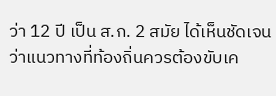ว่า 12 ปี เป็น ส.ก. 2 สมัย ได้เห็นชัดเจนว่าแนวทางที่ท้องถิ่นควรต้องขับเค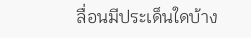ลื่อนมีประเด็นใดบ้าง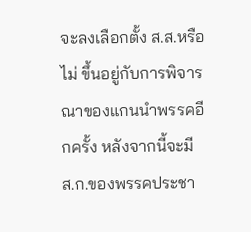จะลงเลือกตั้ง ส.ส.หรือไม่ ขึ้นอยู่กับการพิจารณาของแกนนำพรรคอีกครั้ง หลังจากนี้จะมี ส.ก.ของพรรคประชา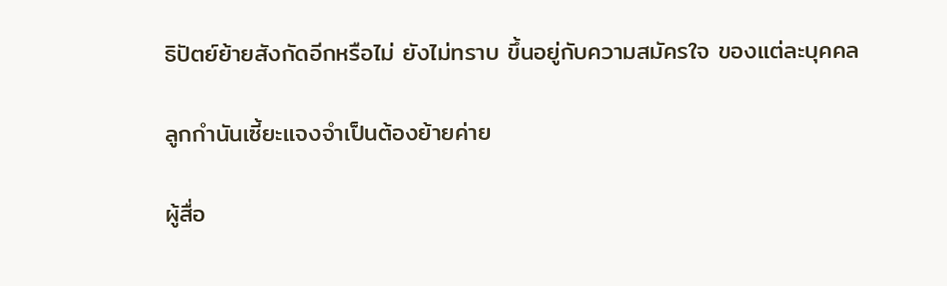ธิปัตย์ย้ายสังกัดอีกหรือไม่ ยังไม่ทราบ ขึ้นอยู่กับความสมัครใจ ของแต่ละบุคคล

ลูกกำนันเซี้ยะแจงจำเป็นต้องย้ายค่าย

ผู้สื่อ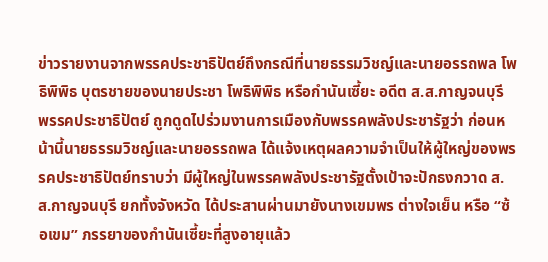ข่าวรายงานจากพรรคประชาธิปัตย์ถึงกรณีที่นายธรรมวิชญ์และนายอรรถพล โพธิพิพิธ บุตรชายของนายประชา โพธิพิพิธ หรือกำนันเซี้ยะ อดีต ส.ส.กาญจนบุรี พรรคประชาธิปัตย์ ถูกดูดไปร่วมงานการเมืองกับพรรคพลังประชารัฐว่า ก่อนหน้านี้นายธรรมวิชญ์และนายอรรถพล ได้แจ้งเหตุผลความจำเป็นให้ผู้ใหญ่ของพรรคประชาธิปัตย์ทราบว่า มีผู้ใหญ่ในพรรคพลังประชารัฐตั้งเป้าจะปักธงกวาด ส.ส.กาญจนบุรี ยกทั้งจังหวัด ได้ประสานผ่านมายังนางเขมพร ต่างใจเย็น หรือ “ซ้อเขม” ภรรยาของกำนันเซี้ยะที่สูงอายุแล้ว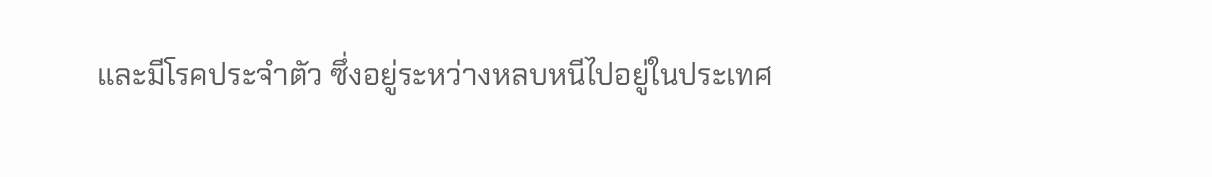และมีโรคประจำตัว ซึ่งอยู่ระหว่างหลบหนีไปอยู่ในประเทศ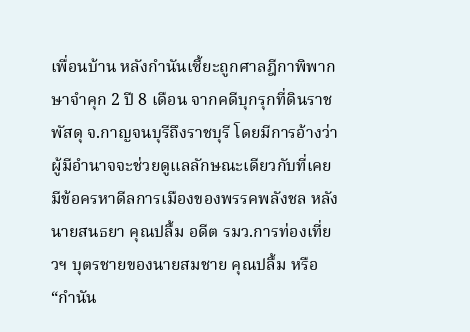เพื่อนบ้าน หลังกำนันเซี้ยะถูกศาลฎีกาพิพากษาจำคุก 2 ปี 8 เดือน จากคดีบุกรุกที่ดินราชพัสดุ จ.กาญจนบุรีถึงราชบุรี โดยมีการอ้างว่าผู้มีอำนาจจะช่วยดูแลลักษณะเดียวกับที่เคยมีข้อครหาดีลการเมืองของพรรคพลังชล หลังนายสนธยา คุณปลื้ม อดีต รมว.การท่องเที่ยวฯ บุตรชายของนายสมชาย คุณปลื้ม หรือ “กำนัน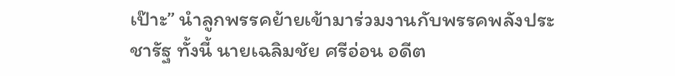เป๊าะ” นำลูกพรรคย้ายเข้ามาร่วมงานกับพรรคพลังประชารัฐ ทั้งนี้ นายเฉลิมชัย ศรีอ่อน อดีต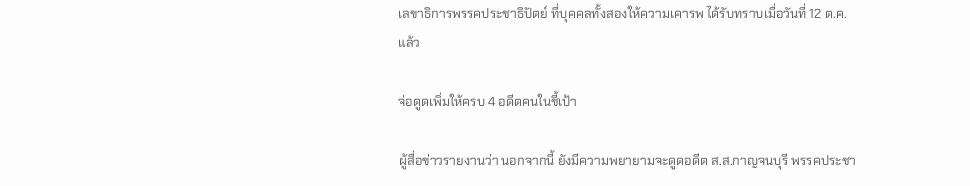เลขาธิการพรรคประชาธิปัตย์ ที่บุคคลทั้งสองให้ความเคารพ ได้รับทราบเมื่อวันที่ 12 ต.ค.แล้ว

จ่อดูดเพิ่มให้ครบ 4 อดีตคนในชี้เป้า

ผู้สื่อข่าวรายงานว่า นอกจากนี้ ยังมีความพยายามจะดูดอดีต ส.ส.กาญจนบุรี พรรคประชา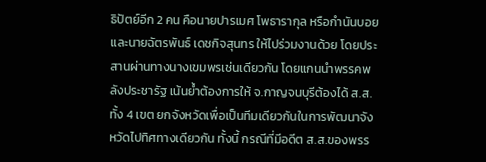ธิปัตย์อีก 2 คน คือนายปารเมศ โพธารากุล หรือกำนันบอย และนายฉัตรพันธ์ เดชกิจสุนทร ให้ไปร่วมงานด้วย โดยประสานผ่านทางนางเขมพรเช่นเดียวกัน โดยแกนนำพรรคพลังประชารัฐ เน้นย้ำต้องการให้ จ.กาญจนบุรีต้องได้ ส.ส.ทั้ง 4 เขต ยกจังหวัดเพื่อเป็นทีมเดียวกันในการพัฒนาจังหวัดไปทิศทางเดียวกัน ทั้งนี้ กรณีที่มีอดีต ส.ส.ของพรร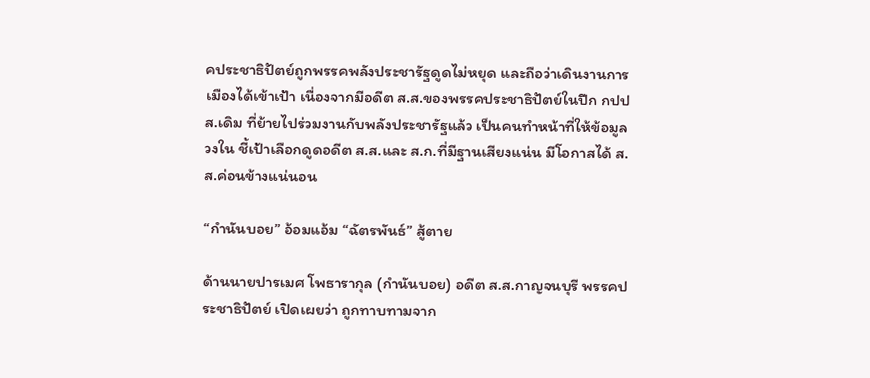คประชาธิปัตย์ถูกพรรคพลังประชารัฐดูดไม่หยุด และถือว่าเดินงานการเมืองได้เข้าเป้า เนื่องจากมีอดีต ส.ส.ของพรรคประชาธิปัตย์ในปีก กปปส.เดิม ที่ย้ายไปร่วมงานกับพลังประชารัฐแล้ว เป็นคนทำหน้าที่ให้ข้อมูลวงใน ชี้เป้าเลือกดูดอดีต ส.ส.และ ส.ก.ที่มีฐานเสียงแน่น มีโอกาสได้ ส.ส.ค่อนข้างแน่นอน

“กำนันบอย” อ้อมแอ้ม “ฉัตรพันธ์” สู้ตาย

ด้านนายปารเมศ โพธารากุล (กำนันบอย) อดีต ส.ส.กาญจนบุรี พรรคประชาธิปัตย์ เปิดเผยว่า ถูกทาบทามจาก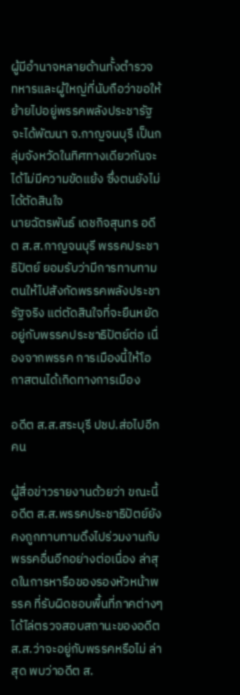ผู้มีอำนาจหลายด้านทั้งตำรวจ ทหารและผู้ใหญ่ที่นับถือว่าขอให้ย้ายไปอยู่พรรคพลังประชารัฐ จะได้พัฒนา จ.กาญจนบุรี เป็นกลุ่มจังหวัดในทิศทางเดียวกันจะได้ไม่มีความขัดแย้ง ซึ่งตนยังไม่ได้ตัดสินใจ
นายฉัตรพันธ์ เดชกิจสุนทร อดีต ส.ส.กาญจนบุรี พรรคประชาธิปัตย์ ยอมรับว่ามีการทาบทามตนให้ไปสังกัดพรรคพลังประชารัฐจริง แต่ตัดสินใจที่จะยืนหยัดอยู่กับพรรคประชาธิปัตย์ต่อ เนื่องจากพรรค การเมืองนี้ให้โอกาสตนได้เกิดทางการเมือง

อดีต ส.ส.สระบุรี ปชป.ส่อไปอีกคน

ผู้สื่อข่าวรายงานด้วยว่า ขณะนี้อดีต ส.ส.พรรคประชาธิปัตย์ยังคงถูกทาบทามดึงไปร่วมงานกับพรรคอื่นอีกอย่างต่อเนื่อง ล่าสุดในการหารือของรองหัวหน้าพรรค ที่รับผิดชอบพื้นที่ภาคต่างๆ ได้ไล่ตรวจสอบสถานะของอดีต ส.ส.ว่าจะอยู่กับพรรคหรือไม่ ล่าสุด พบว่าอดีต ส.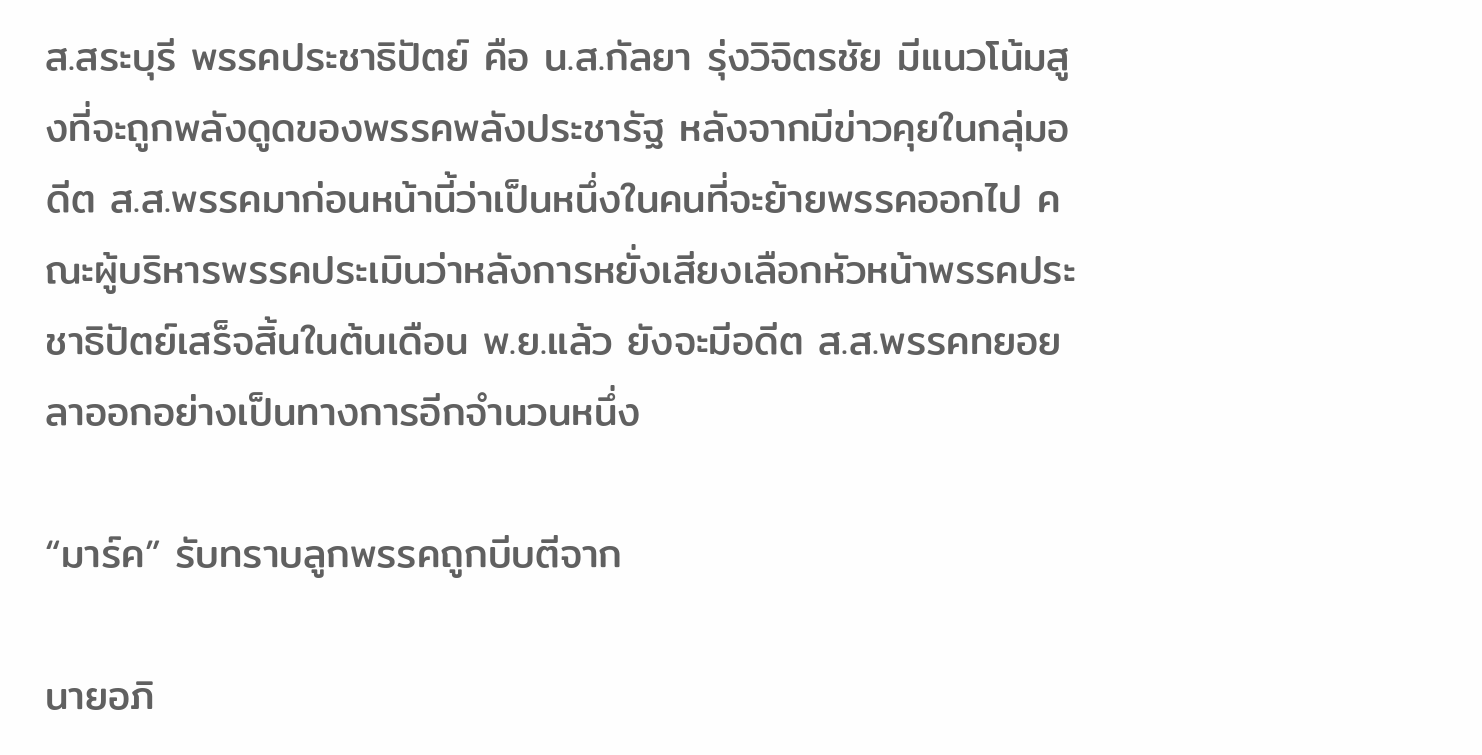ส.สระบุรี พรรคประชาธิปัตย์ คือ น.ส.กัลยา รุ่งวิจิตรชัย มีแนวโน้มสูงที่จะถูกพลังดูดของพรรคพลังประชารัฐ หลังจากมีข่าวคุยในกลุ่มอดีต ส.ส.พรรคมาก่อนหน้านี้ว่าเป็นหนึ่งในคนที่จะย้ายพรรคออกไป คณะผู้บริหารพรรคประเมินว่าหลังการหยั่งเสียงเลือกหัวหน้าพรรคประชาธิปัตย์เสร็จสิ้นในต้นเดือน พ.ย.แล้ว ยังจะมีอดีต ส.ส.พรรคทยอยลาออกอย่างเป็นทางการอีกจำนวนหนึ่ง

“มาร์ค” รับทราบลูกพรรคถูกบีบตีจาก

นายอภิ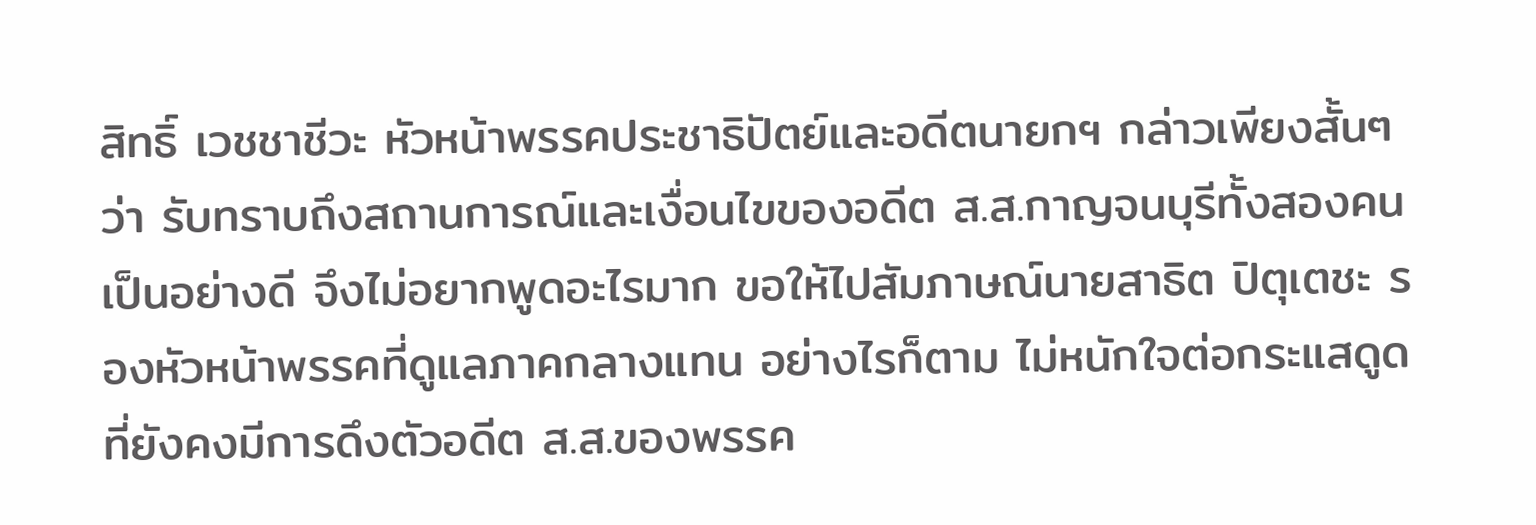สิทธิ์ เวชชาชีวะ หัวหน้าพรรคประชาธิปัตย์และอดีตนายกฯ กล่าวเพียงสั้นๆว่า รับทราบถึงสถานการณ์และเงื่อนไขของอดีต ส.ส.กาญจนบุรีทั้งสองคนเป็นอย่างดี จึงไม่อยากพูดอะไรมาก ขอให้ไปสัมภาษณ์นายสาธิต ปิตุเตชะ รองหัวหน้าพรรคที่ดูแลภาคกลางแทน อย่างไรก็ตาม ไม่หนักใจต่อกระแสดูดที่ยังคงมีการดึงตัวอดีต ส.ส.ของพรรค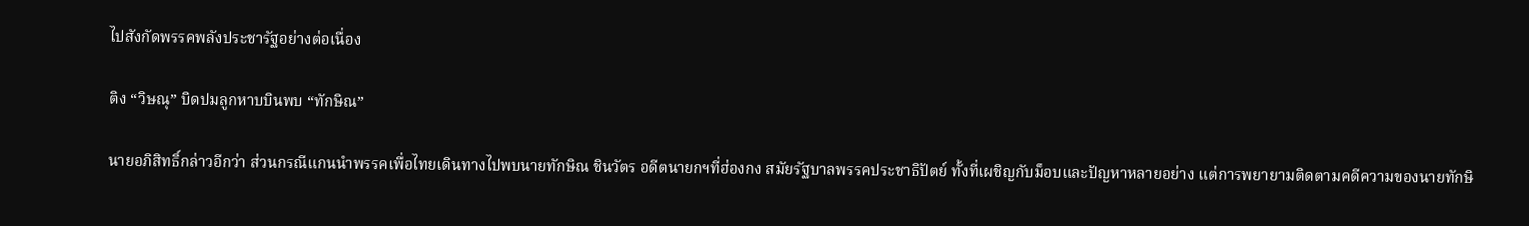ไปสังกัดพรรคพลังประชารัฐอย่างต่อเนื่อง

ติง “วิษณุ” บิดปมลูกหาบบินพบ “ทักษิณ”

นายอภิสิทธิ์กล่าวอีกว่า ส่วนกรณีแกนนำพรรคเพื่อไทยเดินทางไปพบนายทักษิณ ชินวัตร อดีตนายกฯที่ฮ่องกง สมัยรัฐบาลพรรคประชาธิปัตย์ ทั้งที่เผชิญกับม็อบและปัญหาหลายอย่าง แต่การพยายามติดตามคดีความของนายทักษิ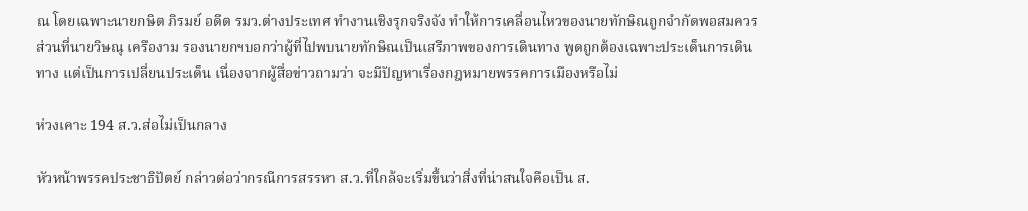ณ โดยเฉพาะนายกษิต ภิรมย์ อดีต รมว.ต่างประเทศ ทำงานเชิงรุกจริงจัง ทำให้การเคลื่อนไหวของนายทักษิณถูกจำกัดพอสมควร ส่วนที่นายวิษณุ เครืองาม รองนายกฯบอกว่าผู้ที่ไปพบนายทักษิณเป็นเสรีภาพของการเดินทาง พูดถูกต้องเฉพาะประเด็นการเดินทาง แต่เป็นการเปลี่ยนประเด็น เนื่องจากผู้สื่อข่าวถามว่า จะมีปัญหาเรื่องกฎหมายพรรคการเมืองหรือไม่

ห่วงเคาะ 194 ส.ว.ส่อไม่เป็นกลาง

หัวหน้าพรรคประชาธิปัตย์ กล่าวต่อว่ากรณีการสรรหา ส.ว.ที่ใกล้จะเริ่มขึ้นว่าสิ่งที่น่าสนใจคือเป็น ส.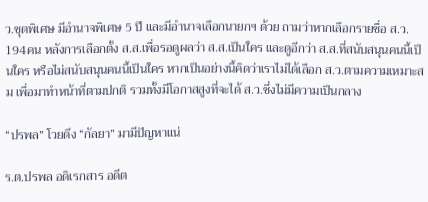ว.ชุดพิเศษ มีอำนาจพิเศษ 5 ปี และมีอำนาจเลือกนายกฯ ด้วย ถามว่าหากเลือกรายชื่อ ส.ว. 194คน หลังการเลือกตั้ง ส.ส.เพื่อรอดูผลว่า ส.ส.เป็นใคร และดูอีกว่า ส.ส.ที่สนับสนุนคนนี้เป็นใคร หรือไม่สนับสนุนคนนี้เป็นใคร หากเป็นอย่างนี้คิดว่าเราไม่ได้เลือก ส.ว.ตามความเหมาะสม เพื่อมาทำหน้าที่ตามปกติ รวมทั้งมีโอกาสสูงที่จะได้ ส.ว.ซึ่งไม่มีความเป็นกลาง

“ปรพล” โวยดึง “กัลยา” มามีปัญหาแน่

ร.ต.ปรพล อดิเรกสาร อดีต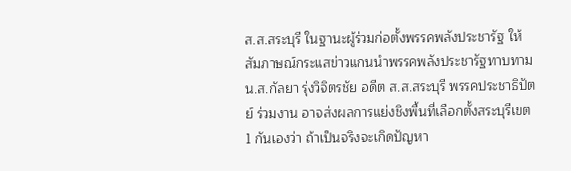ส.ส.สระบุรี ในฐานะผู้ร่วมก่อตั้งพรรคพลังประชารัฐ ให้สัมภาษณ์กระแสข่าวแกนนำพรรคพลังประชารัฐทาบทาม น.ส.กัลยา รุ่งวิจิตรชัย อดีต ส.ส.สระบุรี พรรคประชาธิปัตย์ ร่วมงาน อาจส่งผลการแย่งชิงพื้นที่เลือกตั้งสระบุรีเขต 1 กันเองว่า ถ้าเป็นจริงจะเกิดปัญหา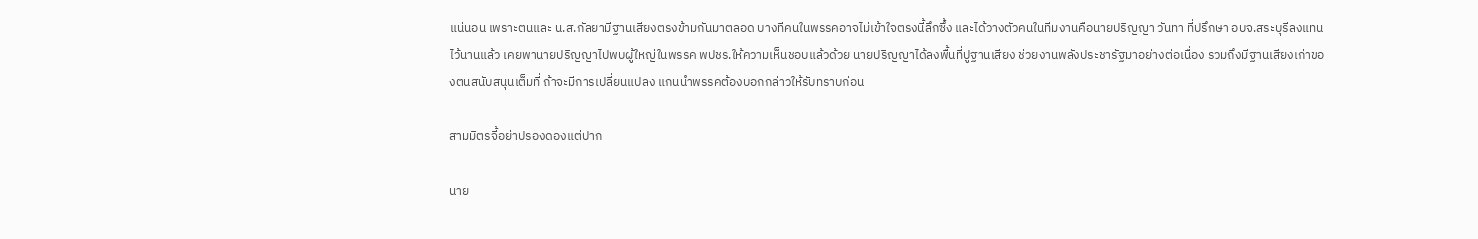แน่นอน เพราะตนและ น.ส.กัลยามีฐานเสียงตรงข้ามกันมาตลอด บางทีคนในพรรคอาจไม่เข้าใจตรงนี้ลึกซึ้ง และได้วางตัวคนในทีมงานคือนายปริญญา วันทา ที่ปรึกษา อบจ.สระบุรีลงแทนไว้นานแล้ว เคยพานายปริญญาไปพบผู้ใหญ่ในพรรค พปชร.ให้ความเห็นชอบแล้วด้วย นายปริญญาได้ลงพื้นที่ปูฐานเสียง ช่วยงานพลังประชารัฐมาอย่างต่อเนื่อง รวมถึงมีฐานเสียงเก่าของตนสนับสนุนเต็มที่ ถ้าจะมีการเปลี่ยนแปลง แกนนำพรรคต้องบอกกล่าวให้รับทราบก่อน

สามมิตรจี้อย่าปรองดองแต่ปาก

นาย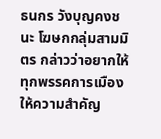ธนกร วังบุญคงชนะ โฆษกกลุ่มสามมิตร กล่าวว่าอยากให้ทุกพรรคการเมืองให้ความสำคัญ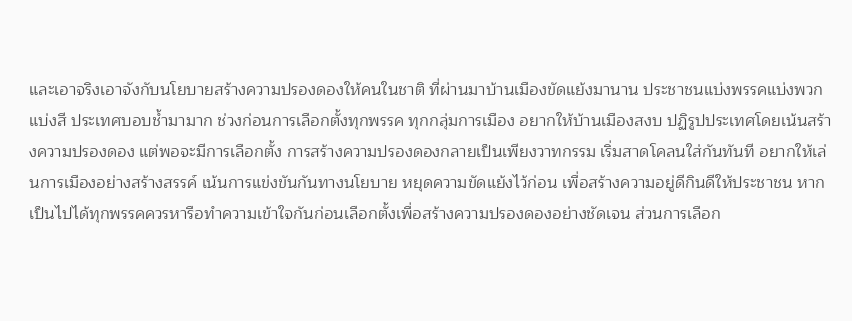และเอาจริงเอาจังกับนโยบายสร้างความปรองดองให้คนในชาติ ที่ผ่านมาบ้านเมืองขัดแย้งมานาน ประชาชนแบ่งพรรคแบ่งพวกแบ่งสี ประเทศบอบช้ำมามาก ช่วงก่อนการเลือกตั้งทุกพรรค ทุกกลุ่มการเมือง อยากให้บ้านเมืองสงบ ปฏิรูปประเทศโดยเน้นสร้างความปรองดอง แต่พอจะมีการเลือกตั้ง การสร้างความปรองดองกลายเป็นเพียงวาทกรรม เริ่มสาดโคลนใส่กันทันที อยากให้เล่นการเมืองอย่างสร้างสรรค์ เน้นการแข่งขันกันทางนโยบาย หยุดความขัดแย้งไว้ก่อน เพื่อสร้างความอยู่ดีกินดีให้ประชาชน หากเป็นไปได้ทุกพรรคควรหารือทำความเข้าใจกันก่อนเลือกตั้งเพื่อสร้างความปรองดองอย่างชัดเจน ส่วนการเลือก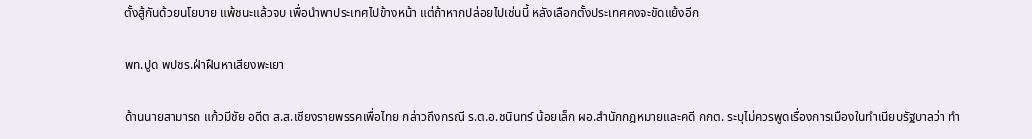ตั้งสู้กันด้วยนโยบาย แพ้ชนะแล้วจบ เพื่อนำพาประเทศไปข้างหน้า แต่ถ้าหากปล่อยไปเช่นนี้ หลังเลือกตั้งประเทศคงจะขัดแย้งอีก

พท.ปูด พปชร.ฝ่าฝืนหาเสียงพะเยา

ด้านนายสามารถ แก้วมีชัย อดีต ส.ส.เชียงรายพรรคเพื่อไทย กล่าวถึงกรณี ร.ต.อ.ชนินทร์ น้อยเล็ก ผอ.สำนักกฎหมายและคดี กกต. ระบุไม่ควรพูดเรื่องการเมืองในทำเนียบรัฐบาลว่า ทำ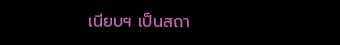เนียบฯ เป็นสถา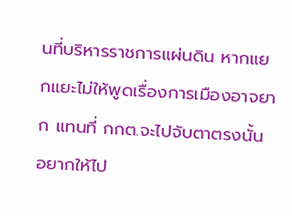นที่บริหารราชการแผ่นดิน หากแยกแยะไม่ให้พูดเรื่องการเมืองอาจยาก แทนที่ กกต.จะไปจับตาตรงนั้น อยากให้ไป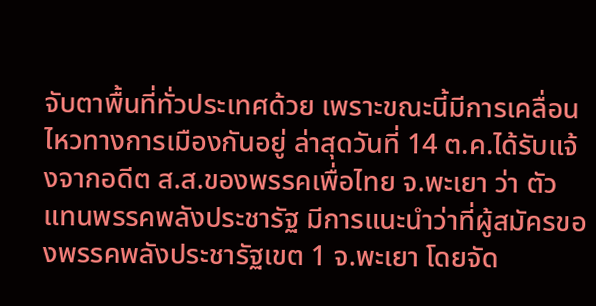จับตาพื้นที่ทั่วประเทศด้วย เพราะขณะนี้มีการเคลื่อนไหวทางการเมืองกันอยู่ ล่าสุดวันที่ 14 ต.ค.ได้รับแจ้งจากอดีต ส.ส.ของพรรคเพื่อไทย จ.พะเยา ว่า ตัวแทนพรรคพลังประชารัฐ มีการแนะนำว่าที่ผู้สมัครของพรรคพลังประชารัฐเขต 1 จ.พะเยา โดยจัด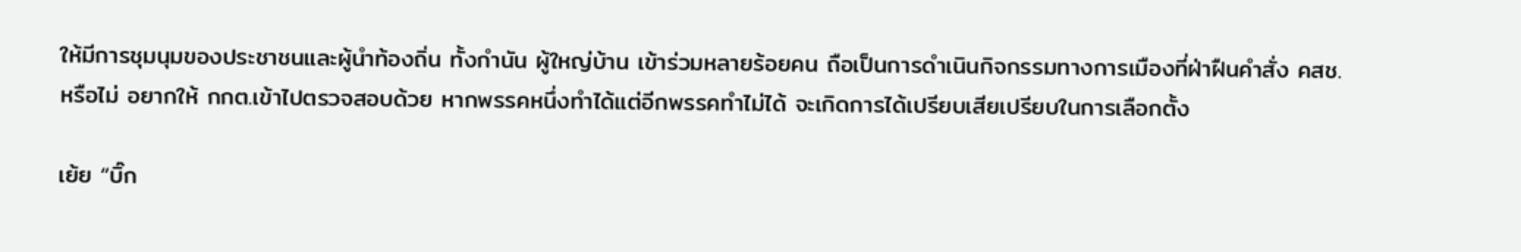ให้มีการชุมนุมของประชาชนและผู้นำท้องถิ่น ทั้งกำนัน ผู้ใหญ่บ้าน เข้าร่วมหลายร้อยคน ถือเป็นการดำเนินกิจกรรมทางการเมืองที่ฝ่าฝืนคำสั่ง คสช.หรือไม่ อยากให้ กกต.เข้าไปตรวจสอบด้วย หากพรรคหนึ่งทำได้แต่อีกพรรคทำไม่ได้ จะเกิดการได้เปรียบเสียเปรียบในการเลือกตั้ง

เย้ย “บิ๊ก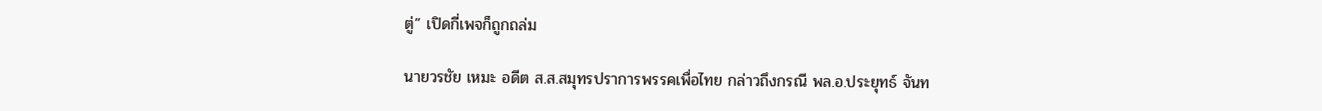ตู่” เปิดกี่เพจก็ถูกถล่ม

นายวรชัย เหมะ อดีต ส.ส.สมุทรปราการพรรคเพื่อไทย กล่าวถึงกรณี พล.อ.ประยุทธ์ จันท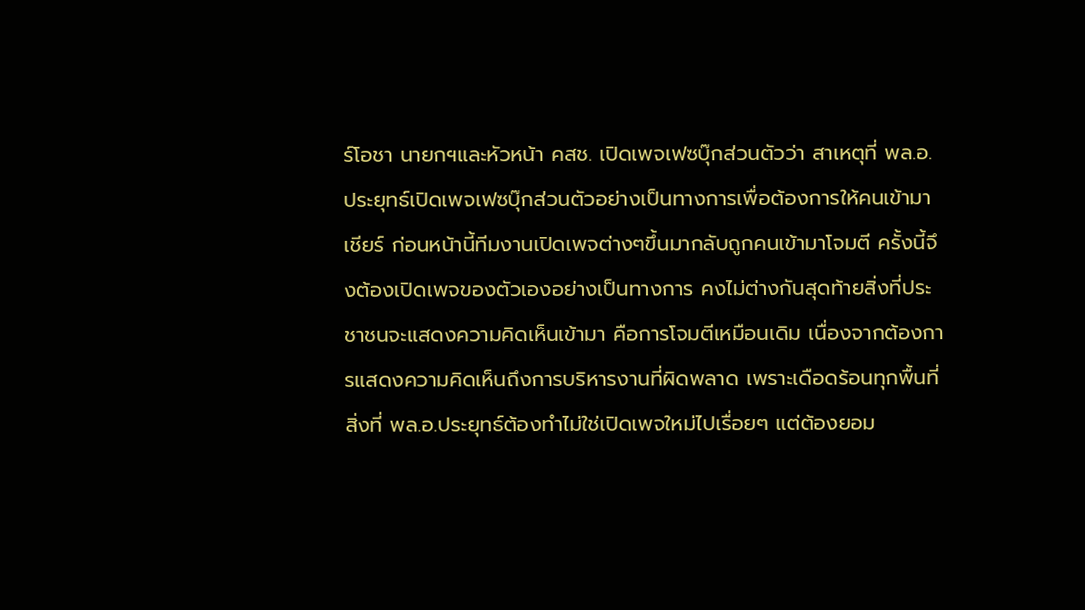ร์โอชา นายกฯและหัวหน้า คสช. เปิดเพจเฟซบุ๊กส่วนตัวว่า สาเหตุที่ พล.อ.ประยุทธ์เปิดเพจเฟซบุ๊กส่วนตัวอย่างเป็นทางการเพื่อต้องการให้คนเข้ามาเชียร์ ก่อนหน้านี้ทีมงานเปิดเพจต่างๆขึ้นมากลับถูกคนเข้ามาโจมตี ครั้งนี้จึงต้องเปิดเพจของตัวเองอย่างเป็นทางการ คงไม่ต่างกันสุดท้ายสิ่งที่ประชาชนจะแสดงความคิดเห็นเข้ามา คือการโจมตีเหมือนเดิม เนื่องจากต้องการแสดงความคิดเห็นถึงการบริหารงานที่ผิดพลาด เพราะเดือดร้อนทุกพื้นที่ สิ่งที่ พล.อ.ประยุทธ์ต้องทำไม่ใช่เปิดเพจใหม่ไปเรื่อยๆ แต่ต้องยอม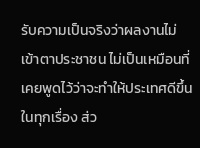รับความเป็นจริงว่าผลงานไม่เข้าตาประชาชน ไม่เป็นเหมือนที่เคยพูดไว้ว่าจะทำให้ประเทศดีขึ้นในทุกเรื่อง ส่ว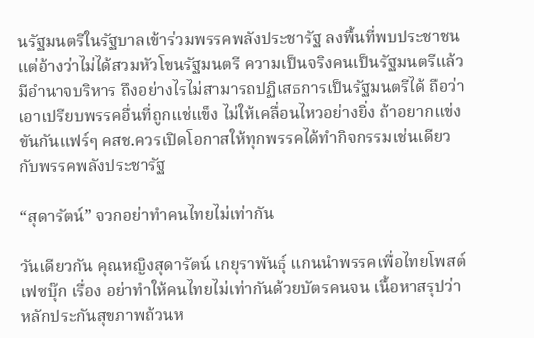นรัฐมนตรีในรัฐบาลเข้าร่วมพรรคพลังประชารัฐ ลงพื้นที่พบประชาชน แต่อ้างว่าไม่ได้สวมหัวโขนรัฐมนตรี ความเป็นจริงคนเป็นรัฐมนตรีแล้วมีอำนาจบริหาร ถึงอย่างไรไม่สามารถปฏิเสธการเป็นรัฐมนตรีได้ ถือว่าเอาเปรียบพรรคอื่นที่ถูกแช่แข็ง ไม่ให้เคลื่อนไหวอย่างยิ่ง ถ้าอยากแข่งขันกันแฟร์ๆ คสช.ควรเปิดโอกาสให้ทุกพรรคได้ทำกิจกรรมเช่นเดียวกับพรรคพลังประชารัฐ

“สุดารัตน์” จวกอย่าทำคนไทยไม่เท่ากัน

วันเดียวกัน คุณหญิงสุดารัตน์ เกยุราพันธุ์ แกนนำพรรคเพื่อไทยโพสต์เฟซบุ๊ก เรื่อง อย่าทำให้คนไทยไม่เท่ากันด้วยบัตรคนจน เนื้อหาสรุปว่า หลักประกันสุขภาพถ้วนห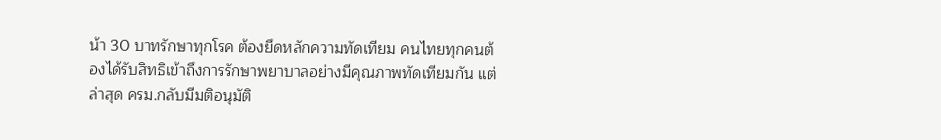น้า 30 บาทรักษาทุกโรค ต้องยึดหลักความทัดเทียม คนไทยทุกคนต้องได้รับสิทธิเข้าถึงการรักษาพยาบาลอย่างมีคุณภาพทัดเทียมกัน แต่ล่าสุด ครม.กลับมีมติอนุมัติ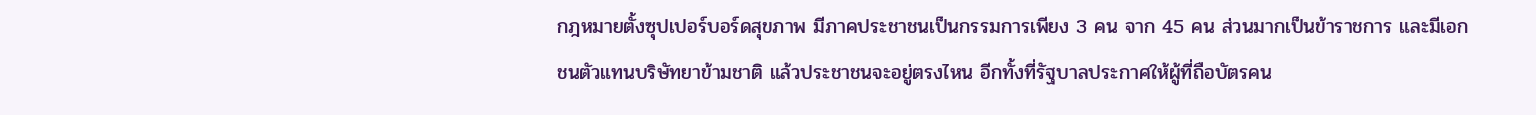กฎหมายตั้งซุปเปอร์บอร์ดสุขภาพ มีภาคประชาชนเป็นกรรมการเพียง 3 คน จาก 45 คน ส่วนมากเป็นข้าราชการ และมีเอกชนตัวแทนบริษัทยาข้ามชาติ แล้วประชาชนจะอยู่ตรงไหน อีกทั้งที่รัฐบาลประกาศให้ผู้ที่ถือบัตรคน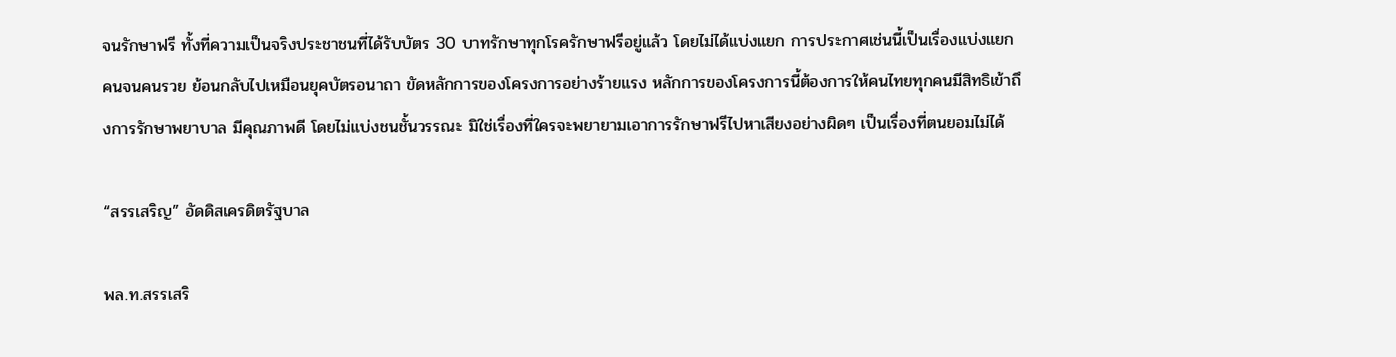จนรักษาฟรี ทั้งที่ความเป็นจริงประชาชนที่ได้รับบัตร 30 บาทรักษาทุกโรครักษาฟรีอยู่แล้ว โดยไม่ได้แบ่งแยก การประกาศเช่นนี้เป็นเรื่องแบ่งแยกคนจนคนรวย ย้อนกลับไปเหมือนยุคบัตรอนาถา ขัดหลักการของโครงการอย่างร้ายแรง หลักการของโครงการนี้ต้องการให้คนไทยทุกคนมีสิทธิเข้าถึงการรักษาพยาบาล มีคุณภาพดี โดยไม่แบ่งชนชั้นวรรณะ มิใช่เรื่องที่ใครจะพยายามเอาการรักษาฟรีไปหาเสียงอย่างผิดๆ เป็นเรื่องที่ตนยอมไม่ได้

“สรรเสริญ” อัดดิสเครดิตรัฐบาล

พล.ท.สรรเสริ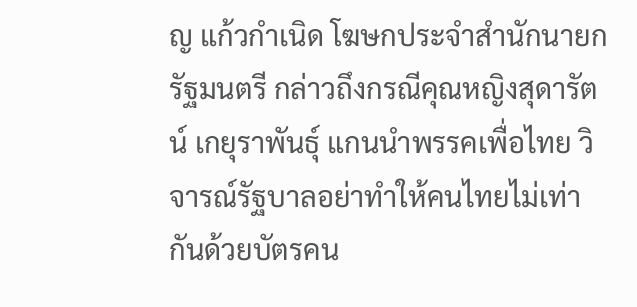ญ แก้วกำเนิด โฆษกประจำสำนักนายกรัฐมนตรี กล่าวถึงกรณีคุณหญิงสุดารัตน์ เกยุราพันธุ์ แกนนำพรรคเพื่อไทย วิจารณ์รัฐบาลอย่าทำให้คนไทยไม่เท่ากันด้วยบัตรคน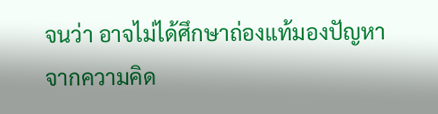จนว่า อาจไม่ได้ศึกษาถ่องแท้มองปัญหาจากความคิด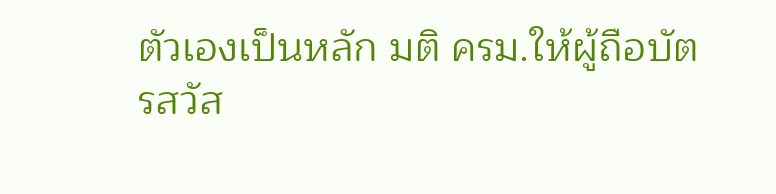ตัวเองเป็นหลัก มติ ครม.ให้ผู้ถือบัตรสวัส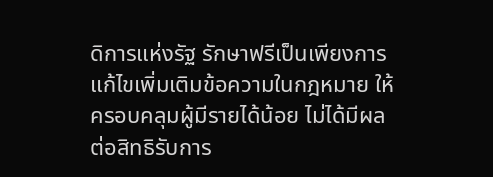ดิการแห่งรัฐ รักษาฟรีเป็นเพียงการแก้ไขเพิ่มเติมข้อความในกฎหมาย ให้ครอบคลุมผู้มีรายได้น้อย ไม่ได้มีผลต่อสิทธิรับการ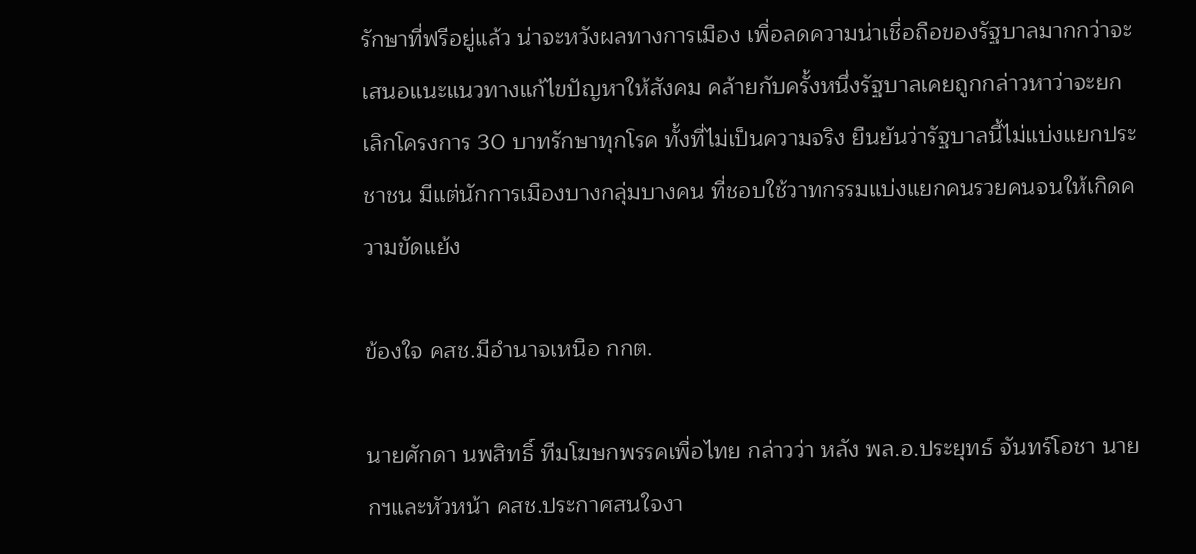รักษาที่ฟรีอยู่แล้ว น่าจะหวังผลทางการเมือง เพื่อลดความน่าเชื่อถือของรัฐบาลมากกว่าจะเสนอแนะแนวทางแก้ไขปัญหาให้สังคม คล้ายกับครั้งหนึ่งรัฐบาลเคยถูกกล่าวหาว่าจะยกเลิกโครงการ 30 บาทรักษาทุกโรค ทั้งที่ไม่เป็นความจริง ยืนยันว่ารัฐบาลนี้ไม่แบ่งแยกประชาชน มีแต่นักการเมืองบางกลุ่มบางคน ที่ชอบใช้วาทกรรมแบ่งแยกคนรวยคนจนให้เกิดความขัดแย้ง

ข้องใจ คสช.มีอำนาจเหนือ กกต.

นายศักดา นพสิทธิ์ ทีมโฆษกพรรคเพื่อไทย กล่าวว่า หลัง พล.อ.ประยุทธ์ จันทร์โอชา นายกฯและหัวหน้า คสช.ประกาศสนใจงา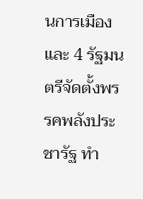นการเมืองและ 4 รัฐมนตรีจัดตั้งพรรคพลังประชารัฐ ทำ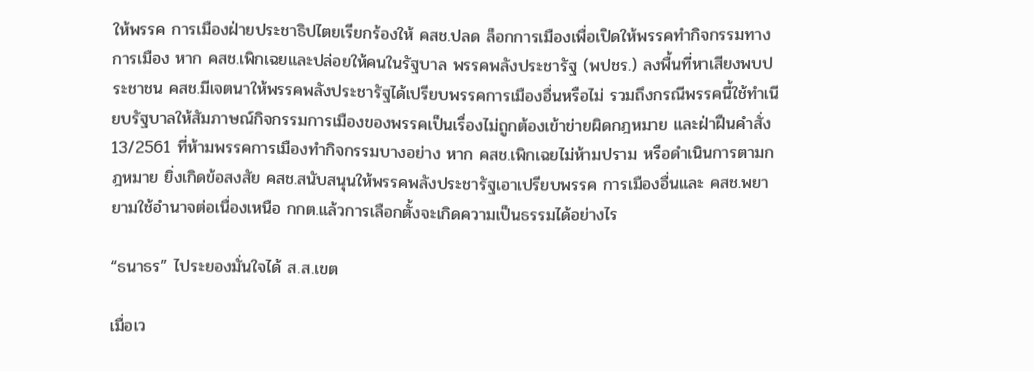ให้พรรค การเมืองฝ่ายประชาธิปไตยเรียกร้องให้ คสช.ปลด ล็อกการเมืองเพื่อเปิดให้พรรคทำกิจกรรมทางการเมือง หาก คสช.เพิกเฉยและปล่อยให้คนในรัฐบาล พรรคพลังประชารัฐ (พปชร.) ลงพื้นที่หาเสียงพบประชาชน คสช.มีเจตนาให้พรรคพลังประชารัฐได้เปรียบพรรคการเมืองอื่นหรือไม่ รวมถึงกรณีพรรคนี้ใช้ทำเนียบรัฐบาลให้สัมภาษณ์กิจกรรมการเมืองของพรรคเป็นเรื่องไม่ถูกต้องเข้าข่ายผิดกฎหมาย และฝ่าฝืนคำสั่ง 13/2561 ที่ห้ามพรรคการเมืองทำกิจกรรมบางอย่าง หาก คสช.เพิกเฉยไม่ห้ามปราม หรือดำเนินการตามกฎหมาย ยิ่งเกิดข้อสงสัย คสช.สนับสนุนให้พรรคพลังประชารัฐเอาเปรียบพรรค การเมืองอื่นและ คสช.พยายามใช้อำนาจต่อเนื่องเหนือ กกต.แล้วการเลือกตั้งจะเกิดความเป็นธรรมได้อย่างไร

“ธนาธร” ไประยองมั่นใจได้ ส.ส.เขต

เมื่อเว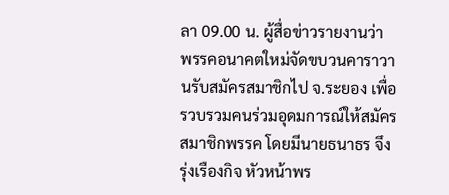ลา 09.00 น. ผู้สื่อข่าวรายงานว่า พรรคอนาคตใหม่จัดขบวนคาราวานรับสมัครสมาชิกไป จ.ระยอง เพื่อรวบรวมคนร่วมอุดมการณ์ให้สมัครสมาชิกพรรค โดยมีนายธนาธร จึงรุ่งเรืองกิจ หัวหน้าพร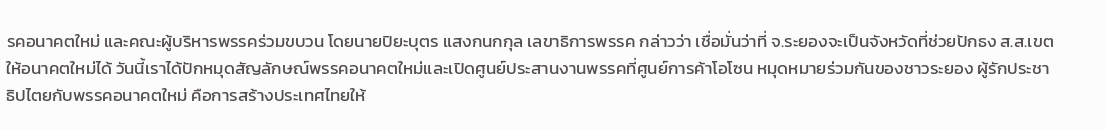รคอนาคตใหม่ และคณะผู้บริหารพรรคร่วมขบวน โดยนายปิยะบุตร แสงกนกกุล เลขาธิการพรรค กล่าวว่า เชื่อมั่นว่าที่ จ.ระยองจะเป็นจังหวัดที่ช่วยปักธง ส.ส.เขตให้อนาคตใหม่ได้ วันนี้เราได้ปักหมุดสัญลักษณ์พรรคอนาคตใหม่และเปิดศูนย์ประสานงานพรรคที่ศูนย์การค้าโอโซน หมุดหมายร่วมกันของชาวระยอง ผู้รักประชาธิปไตยกับพรรคอนาคตใหม่ คือการสร้างประเทศไทยให้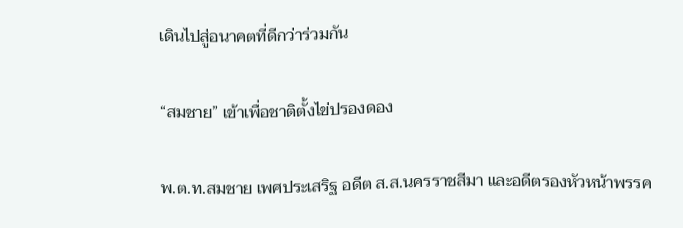เดินไปสู่อนาคตที่ดีกว่าร่วมกัน

“สมชาย” เข้าเพื่อชาติตั้งไข่ปรองดอง

พ.ต.ท.สมชาย เพศประเสริฐ อดีต ส.ส.นครราชสีมา และอดีตรองหัวหน้าพรรค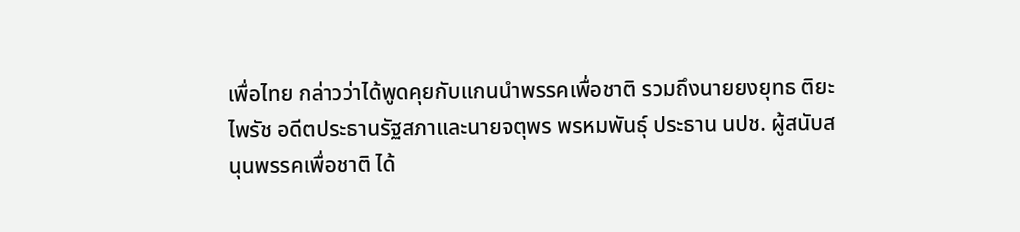เพื่อไทย กล่าวว่าได้พูดคุยกับแกนนำพรรคเพื่อชาติ รวมถึงนายยงยุทธ ติยะไพรัช อดีตประธานรัฐสภาและนายจตุพร พรหมพันธุ์ ประธาน นปช. ผู้สนับสนุนพรรคเพื่อชาติ ได้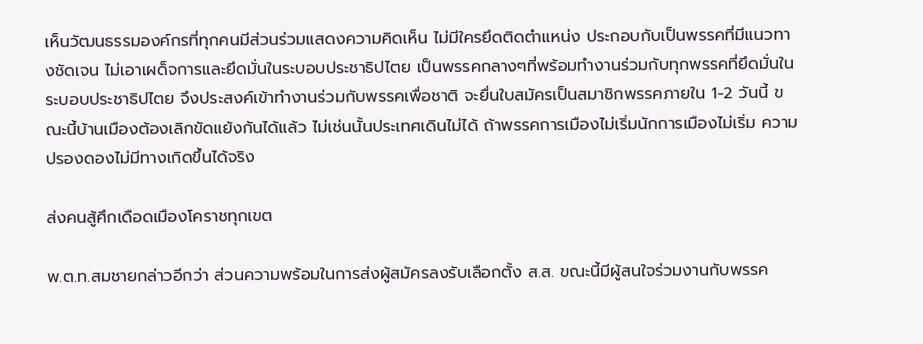เห็นวัฒนธรรมองค์กรที่ทุกคนมีส่วนร่วมแสดงความคิดเห็น ไม่มีใครยึดติดตำแหน่ง ประกอบกับเป็นพรรคที่มีแนวทางชัดเจน ไม่เอาเผด็จการและยึดมั่นในระบอบประชาธิปไตย เป็นพรรคกลางๆที่พร้อมทำงานร่วมกับทุกพรรคที่ยึดมั่นในระบอบประชาธิปไตย จึงประสงค์เข้าทำงานร่วมกับพรรคเพื่อชาติ จะยื่นใบสมัครเป็นสมาชิกพรรคภายใน 1-2 วันนี้ ขณะนี้บ้านเมืองต้องเลิกขัดแย้งกันได้แล้ว ไม่เช่นนั้นประเทศเดินไม่ได้ ถ้าพรรคการเมืองไม่เริ่มนักการเมืองไม่เริ่ม ความปรองดองไม่มีทางเกิดขึ้นได้จริง

ส่งคนสู้ศึกเดือดเมืองโคราชทุกเขต

พ.ต.ท.สมชายกล่าวอีกว่า ส่วนความพร้อมในการส่งผู้สมัครลงรับเลือกตั้ง ส.ส. ขณะนี้มีผู้สนใจร่วมงานกับพรรค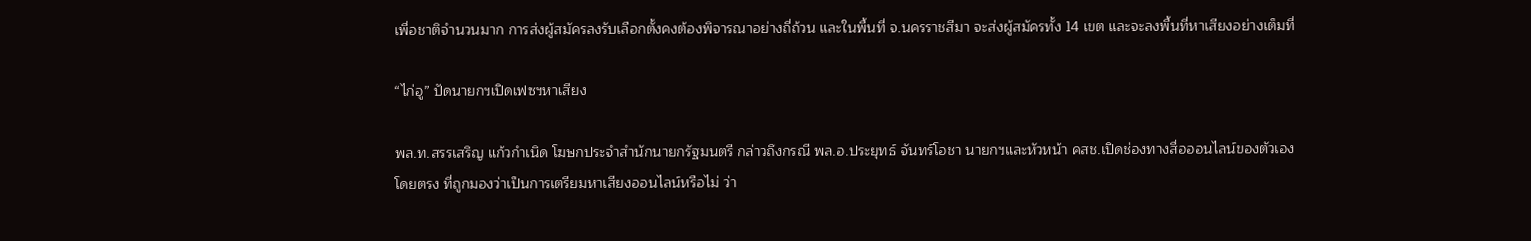เพื่อชาติจำนวนมาก การส่งผู้สมัครลงรับเลือกตั้งคงต้องพิจารณาอย่างถี่ถ้วน และในพื้นที่ จ.นครราชสีมา จะส่งผู้สมัครทั้ง 14 เขต และจะลงพื้นที่หาเสียงอย่างเต็มที่

“ไก่อู” ปัดนายกฯเปิดเฟซฯหาเสียง

พล.ท.สรรเสริญ แก้วกำเนิด โฆษกประจำสำนักนายกรัฐมนตรี กล่าวถึงกรณี พล.อ.ประยุทธ์ จันทร์โอชา นายกฯและหัวหน้า คสช.เปิดช่องทางสื่อออนไลน์ของตัวเองโดยตรง ที่ถูกมองว่าเป็นการเตรียมหาเสียงออนไลน์หรือไม่ ว่า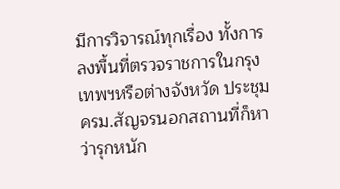มีการวิจารณ์ทุกเรื่อง ทั้งการลงพื้นที่ตรวจราชการในกรุงเทพฯหรือต่างจังหวัด ประชุม ครม.สัญจรนอกสถานที่ก็หาว่ารุกหนัก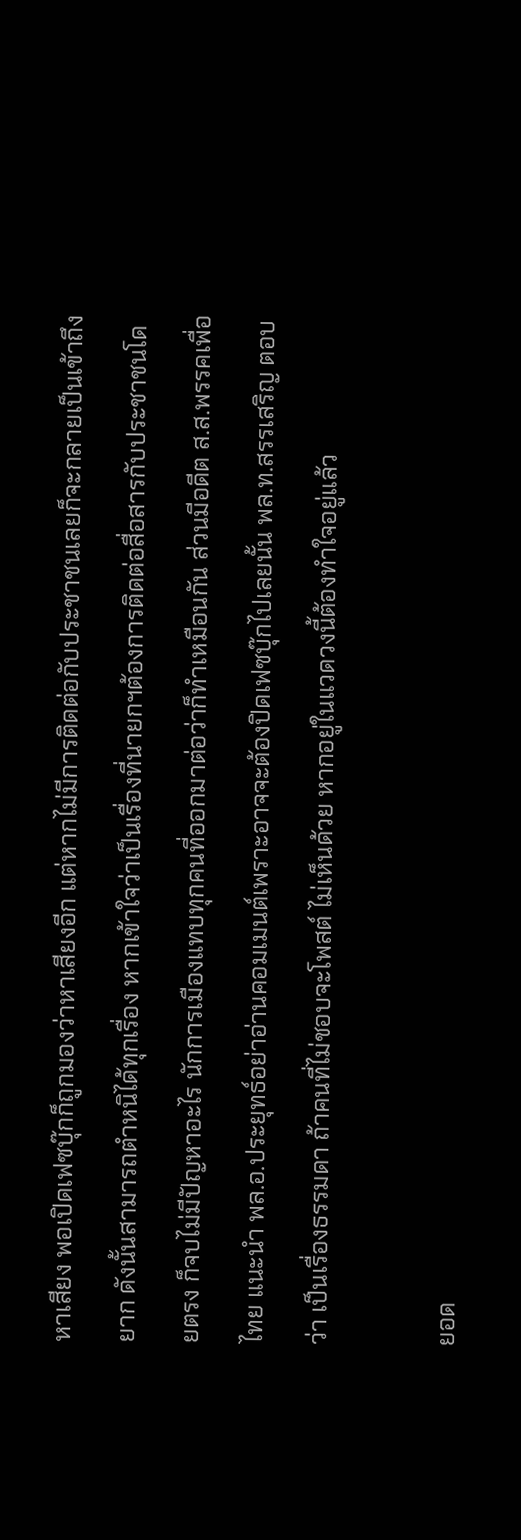หาเสียง พอเปิดเฟซบุ๊กก็ถูกมองว่าหาเสียงอีก แต่หากไม่มีการติดต่อกับประชาชนเลยก็จะกลายเป็นเข้าถึงยาก ดังนั้นสามารถตำหนิได้ทุกเรื่อง หากเข้าใจว่าเป็นเรื่องที่นายกฯต้องการติดต่อสื่อสารกับประชาชนโดยตรง ก็จบไม่มีปัญหาอะไร นักการเมืองแทบทุกคนที่ออกมาต่อว่าก็ทำเหมือนกัน ส่วนมีอดีต ส.ส.พรรคเพื่อไทย แนะนำ พล.อ.ประยุทธ์อย่าอ่านคอมเมนต์เพราะอาจจะต้องปิดเฟซบุ๊กไปเลยนั้น พล.ท.สรรเสริญ ตอบว่า เป็นเรื่องธรรมดา ถ้าคนที่ไม่ชอบจะโพสต์ ไม่เห็นด้วย หากอยู่ในแวดวงนี้ต้องทำใจอยู่แล้ว

ยอด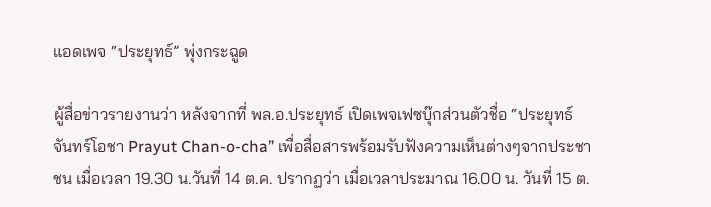แอดเพจ “ประยุทธ์” พุ่งกระฉูด

ผู้สื่อข่าวรายงานว่า หลังจากที่ พล.อ.ประยุทธ์ เปิดเพจเฟซบุ๊กส่วนตัวชื่อ “ประยุทธ์ จันทร์โอชา Prayut Chan-o-cha” เพื่อสื่อสารพร้อมรับฟังความเห็นต่างๆจากประชาชน เมื่อเวลา 19.30 น.วันที่ 14 ต.ค. ปรากฏว่า เมื่อเวลาประมาณ 16.00 น. วันที่ 15 ต.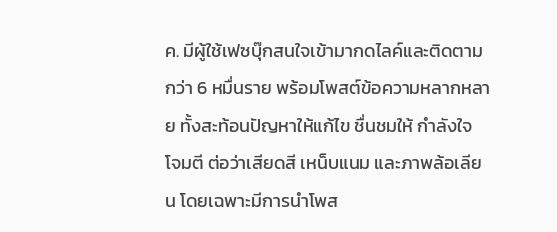ค. มีผู้ใช้เฟซบุ๊กสนใจเข้ามากดไลค์และติดตามกว่า 6 หมื่นราย พร้อมโพสต์ข้อความหลากหลาย ทั้งสะท้อนปัญหาให้แก้ไข ชื่นชมให้ กำลังใจ โจมตี ต่อว่าเสียดสี เหน็บแนม และภาพล้อเลียน โดยเฉพาะมีการนำโพส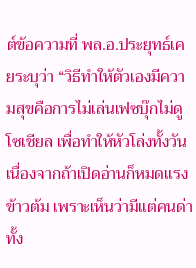ต์ข้อความที่ พล.อ.ประยุทธ์เคยระบุว่า “วิธีทําให้ตัวเองมีความสุขคือการไม่เล่นเฟซบุ๊กไม่ดูโซเชียล เพื่อทำให้หัวโล่งทั้งวัน เนื่องจากถ้าเปิดอ่านก็หมดแรงข้าวต้ม เพราะเห็นว่ามีแต่คนด่าทั้ง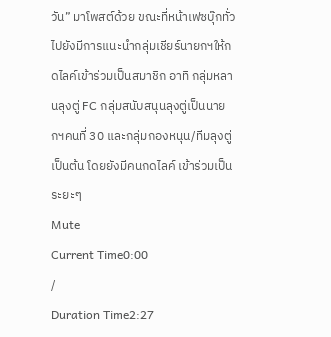วัน” มาโพสต์ด้วย ขณะที่หน้าเฟซบุ๊กทั่วไปยังมีการแนะนำกลุ่มเชียร์นายกฯให้กดไลค์เข้าร่วมเป็นสมาชิก อาทิ กลุ่มหลานลุงตู่ FC กลุ่มสนับสนุนลุงตู่เป็นนายกฯคนที่ 30 และกลุ่มกองหนุน/ทีมลุงตู่ เป็นต้น โดยยังมีคนกดไลค์ เข้าร่วมเป็นระยะๆ
Mute
Current Time0:00
/
Duration Time2:27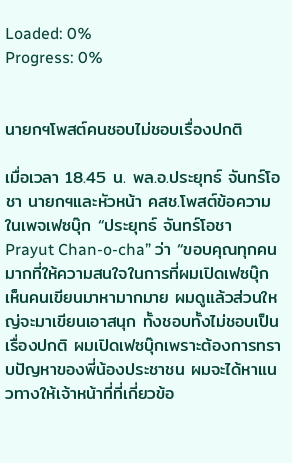Loaded: 0%
Progress: 0%


นายกฯโพสต์คนชอบไม่ชอบเรื่องปกติ

เมื่อเวลา 18.45 น. พล.อ.ประยุทธ์ จันทร์โอชา นายกฯและหัวหน้า คสช.โพสต์ข้อความในเพจเฟซบุ๊ก “ประยุทธ์ จันทร์โอชา Prayut Chan-o-cha” ว่า “ขอบคุณทุกคนมากที่ให้ความสนใจในการที่ผมเปิดเฟซบุ๊ก เห็นคนเขียนมาหามากมาย ผมดูแล้วส่วนใหญ่จะมาเขียนเอาสนุก ทั้งชอบทั้งไม่ชอบเป็นเรื่องปกติ ผมเปิดเฟซบุ๊กเพราะต้องการทราบปัญหาของพี่น้องประชาชน ผมจะได้หาแนวทางให้เจ้าหน้าที่ที่เกี่ยวข้อ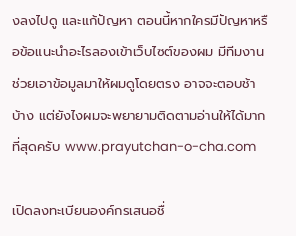งลงไปดู และแก้ปัญหา ตอนนี้หากใครมีปัญหาหรือข้อแนะนำอะไรลองเข้าเว็บไซต์ของผม มีทีมงานช่วยเอาข้อมูลมาให้ผมดูโดยตรง อาจจะตอบช้าบ้าง แต่ยังไงผมจะพยายามติดตามอ่านให้ได้มากที่สุดครับ www.prayutchan-o-cha.com

เปิดลงทะเบียนองค์กรเสนอชื่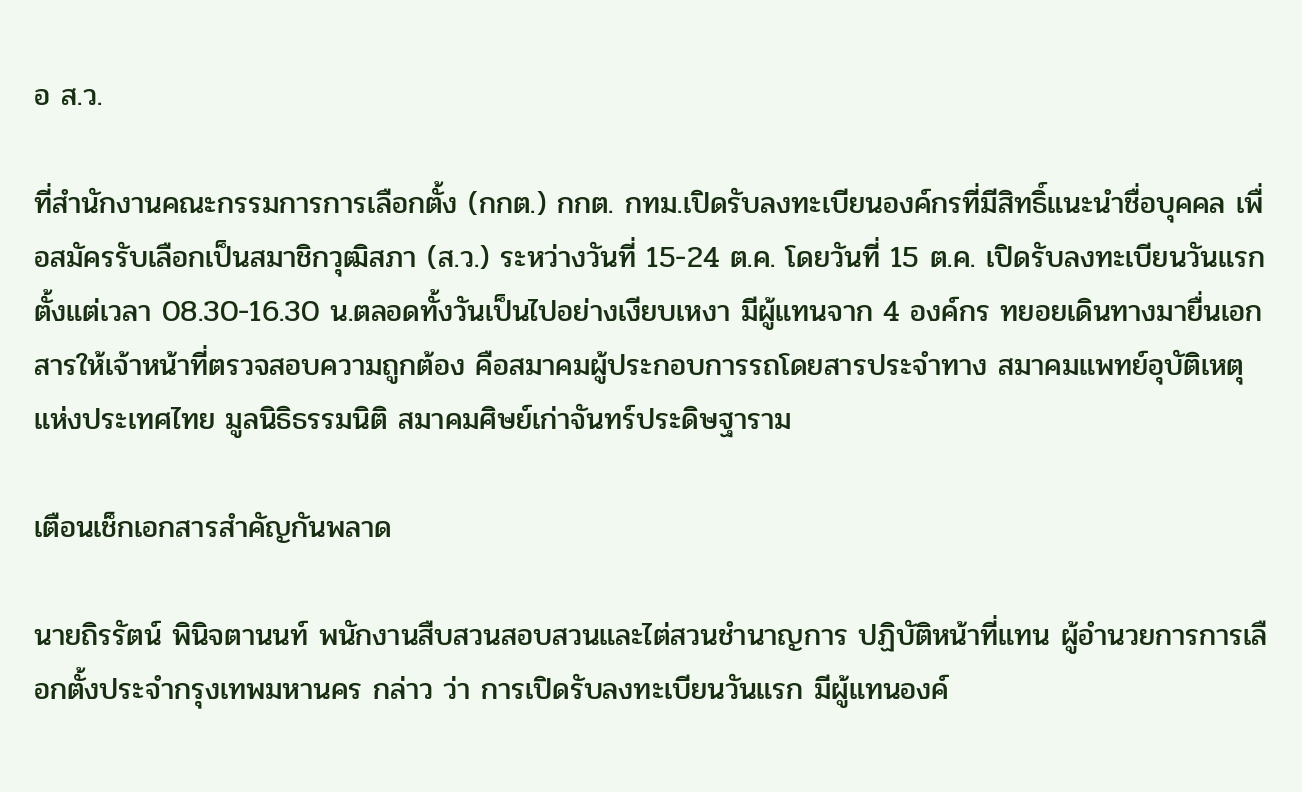อ ส.ว.

ที่สำนักงานคณะกรรมการการเลือกตั้ง (กกต.) กกต. กทม.เปิดรับลงทะเบียนองค์กรที่มีสิทธิ์แนะนำชื่อบุคคล เพื่อสมัครรับเลือกเป็นสมาชิกวุฒิสภา (ส.ว.) ระหว่างวันที่ 15-24 ต.ค. โดยวันที่ 15 ต.ค. เปิดรับลงทะเบียนวันแรกตั้งแต่เวลา 08.30-16.30 น.ตลอดทั้งวันเป็นไปอย่างเงียบเหงา มีผู้แทนจาก 4 องค์กร ทยอยเดินทางมายื่นเอกสารให้เจ้าหน้าที่ตรวจสอบความถูกต้อง คือสมาคมผู้ประกอบการรถโดยสารประจำทาง สมาคมแพทย์อุบัติเหตุแห่งประเทศไทย มูลนิธิธรรมนิติ สมาคมศิษย์เก่าจันทร์ประดิษฐาราม

เตือนเช็กเอกสารสำคัญกันพลาด

นายถิรรัตน์ พินิจตานนท์ พนักงานสืบสวนสอบสวนและไต่สวนชำนาญการ ปฏิบัติหน้าที่แทน ผู้อำนวยการการเลือกตั้งประจำกรุงเทพมหานคร กล่าว ว่า การเปิดรับลงทะเบียนวันแรก มีผู้แทนองค์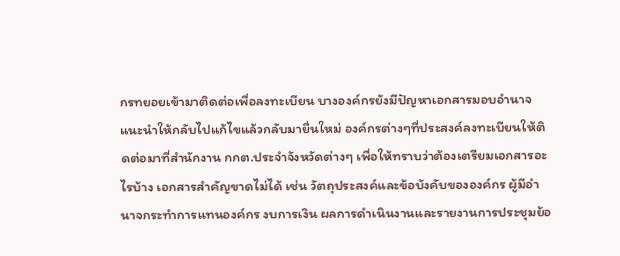กรทยอยเข้ามาติดต่อเพื่อลงทะเบียน บางองค์กรยังมีปัญหาเอกสารมอบอำนาจ แนะนำให้กลับไปแก้ไขแล้วกลับมายื่นใหม่ องค์กรต่างๆที่ประสงค์ลงทะเบียนให้ติดต่อมาที่สำนักงาน กกต.ประจำจังหวัดต่างๆ เพื่อให้ทราบว่าต้องเตรียมเอกสารอะไรบ้าง เอกสารสำคัญขาดไม่ได้ เช่น วัตถุประสงค์และข้อบังคับขององค์กร ผู้มีอำนาจกระทำการแทนองค์กร งบการเงิน ผลการดำเนินงานและรายงานการประชุมย้อ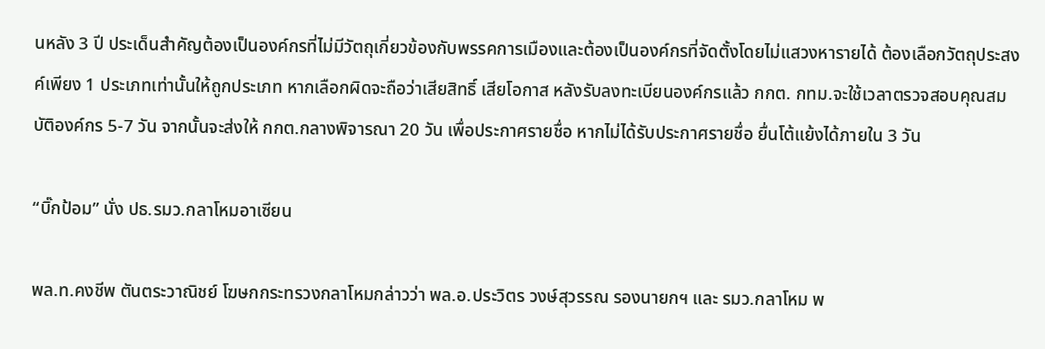นหลัง 3 ปี ประเด็นสำคัญต้องเป็นองค์กรที่ไม่มีวัตถุเกี่ยวข้องกับพรรคการเมืองและต้องเป็นองค์กรที่จัดตั้งโดยไม่แสวงหารายได้ ต้องเลือกวัตถุประสงค์เพียง 1 ประเภทเท่านั้นให้ถูกประเภท หากเลือกผิดจะถือว่าเสียสิทธิ์ เสียโอกาส หลังรับลงทะเบียนองค์กรแล้ว กกต. กทม.จะใช้เวลาตรวจสอบคุณสมบัติองค์กร 5-7 วัน จากนั้นจะส่งให้ กกต.กลางพิจารณา 20 วัน เพื่อประกาศรายชื่อ หากไม่ได้รับประกาศรายชื่อ ยื่นโต้แย้งได้ภายใน 3 วัน

“บิ๊กป้อม” นั่ง ปธ.รมว.กลาโหมอาเซียน

พล.ท.คงชีพ ตันตระวาณิชย์ โฆษกกระทรวงกลาโหมกล่าวว่า พล.อ.ประวิตร วงษ์สุวรรณ รองนายกฯ และ รมว.กลาโหม พ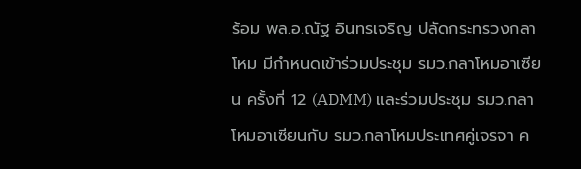ร้อม พล.อ.ณัฐ อินทรเจริญ ปลัดกระทรวงกลาโหม มีกำหนดเข้าร่วมประชุม รมว.กลาโหมอาเซียน ครั้งที่ 12 (ADMM) และร่วมประชุม รมว.กลาโหมอาเซียนกับ รมว.กลาโหมประเทศคู่เจรจา ค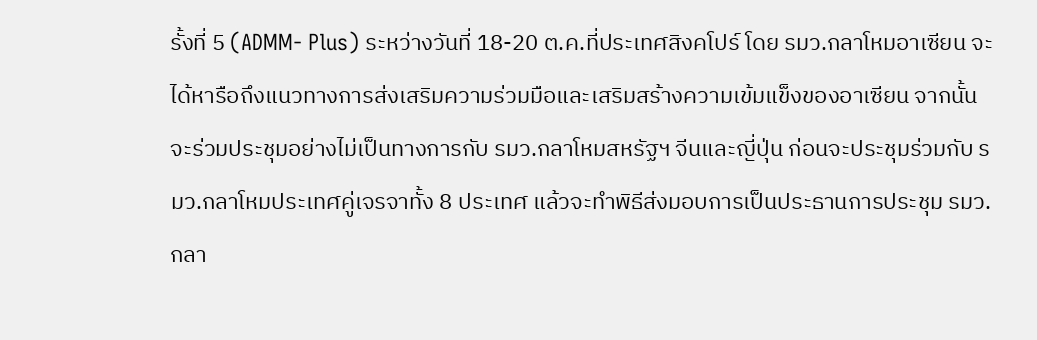รั้งที่ 5 (ADMM- Plus) ระหว่างวันที่ 18-20 ต.ค.ที่ประเทศสิงคโปร์ โดย รมว.กลาโหมอาเซียน จะได้หารือถึงแนวทางการส่งเสริมความร่วมมือและเสริมสร้างความเข้มแข็งของอาเซียน จากนั้นจะร่วมประชุมอย่างไม่เป็นทางการกับ รมว.กลาโหมสหรัฐฯ จีนและญี่ปุ่น ก่อนจะประชุมร่วมกับ รมว.กลาโหมประเทศคู่เจรจาทั้ง 8 ประเทศ แล้วจะทำพิธีส่งมอบการเป็นประธานการประชุม รมว.กลา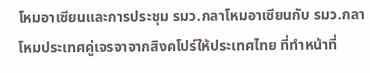โหมอาเซียนและการประชุม รมว.กลาโหมอาเซียนกับ รมว.กลาโหมประเทศคู่เจรจาจากสิงคโปร์ให้ประเทศไทย ที่ทำหน้าที่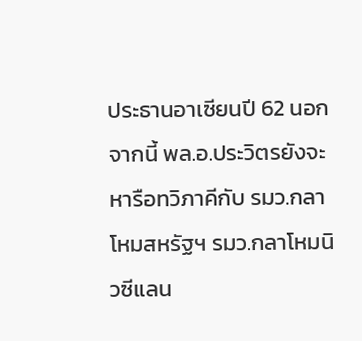ประธานอาเซียนปี 62 นอกจากนี้ พล.อ.ประวิตรยังจะหารือทวิภาคีกับ รมว.กลาโหมสหรัฐฯ รมว.กลาโหมนิวซีแลน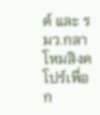ด์ และ รมว.กลาโหมสิงคโปร์เพื่อก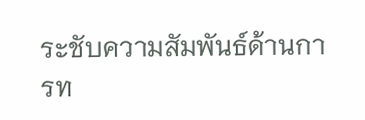ระชับความสัมพันธ์ด้านการท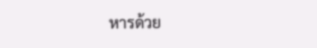หารด้วย